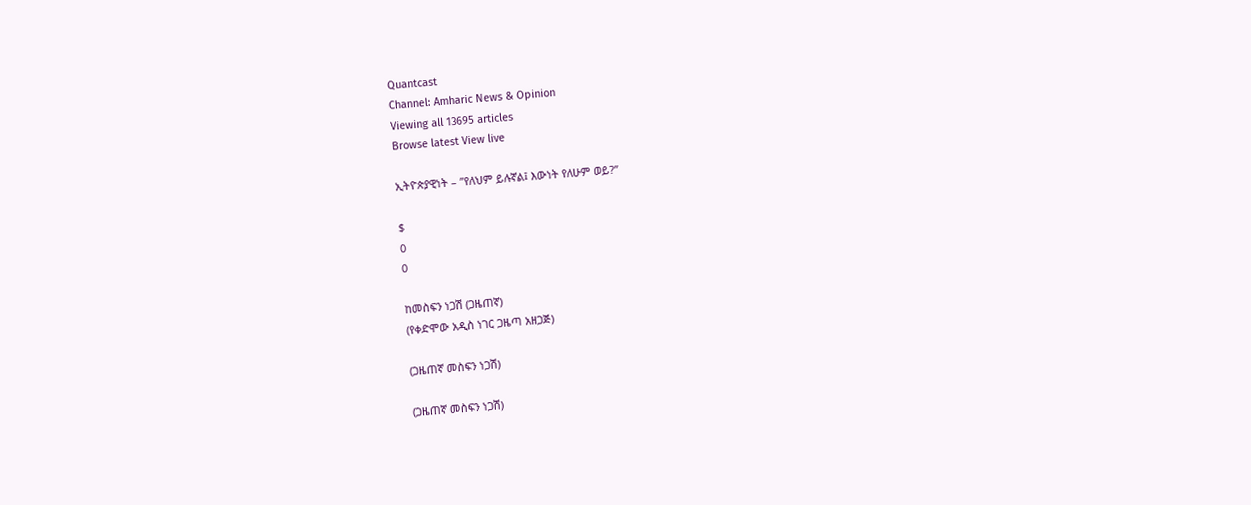Quantcast
Channel: Amharic News & Opinion
Viewing all 13695 articles
Browse latest View live

ኢትዮጵያዊነት – ”የለህም ይሉኛል፤ እውነት የለሁም ወይ?”

$
0
0

ከመስፍን ነጋሽ (ጋዜጠኛ)
(የቀድሞው አዲስ ነገር ጋዜጣ አዘጋጅ)

(ጋዜጠኛ መስፍን ነጋሽ)

(ጋዜጠኛ መስፍን ነጋሽ)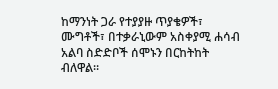ከማንነት ጋራ የተያያዙ ጥያቄዎች፣ ሙግቶች፣ በተቃራኒውም አስቀያሚ ሐሳብ አልባ ስድድቦች ሰሞኑን በርከትከት ብለዋል።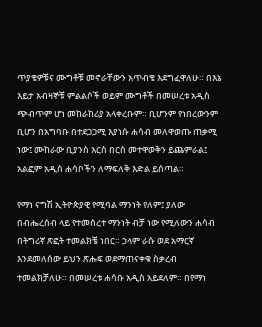ጥያቄዎቹና ሙግቶቹ መኖራቸውን አጥብቄ እደግፈዋለሁ። በእኔ እይታ አብዛኞቹ ምልልሶች ወይም ሙግቶች በመሠረቱ አዲስ ጭብጥም ሆነ መከራከሪያ አላቀረቡም። ቢሆንም የነበረውንም ቢሆን በአግባቡ በተደጋጋሚ እያነሱ ሐሳብ መለዋወጡ ጠቃሚ ነው፤ ሙከራው ቢያንስ እርስ በርስ መተዋወቅን ይጨምራል፤ አልፎም አዲስ ሐሳቦችን ለማፍለቅ እድል ይሰጣል።

የማነ ናግሽ ኢትዮጵያዊ የሚባል ማንነት የለም፤ ያለው በብሔረሰብ ላይ የተመሰረተ ማንነት ብቻ ነው የሚለውን ሐሳብ በትግሪኛ ጽፎት ተመልክቼ ነበር። ኃላም ራሱ ወደ አማርኛ እንደመለሰው ይህን ጽሑፍ ወደማጠናቀቁ ስቃረብ ተመልክቻለሁ። በመሠረቱ ሐሳቡ አዲስ አይደለም። በየማነ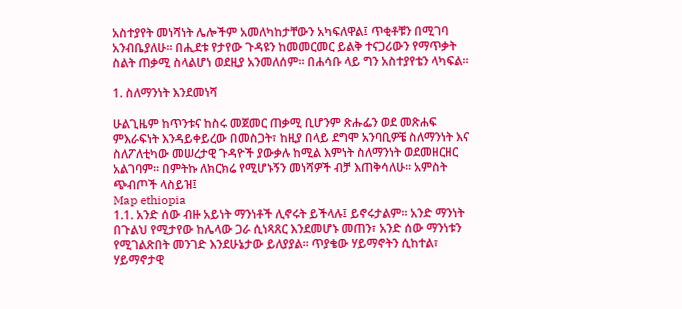አስተያየት መነሻነት ሌሎችም አመለካከታቸውን አካፍለዋል፤ ጥቂቶቹን በሚገባ አንብቤያለሁ። በሒደቱ የታየው ጉዳዩን ከመመርመር ይልቅ ተናጋሪውን የማጥቃት ስልት ጠቃሚ ስላልሆነ ወደዚያ አንመለሰም። በሐሳቡ ላይ ግን አስተያየቴን ላካፍል።

1. ስለማንነት እንደመነሻ

ሁልጊዜም ከጥንቱና ከስሩ መጀመር ጠቃሚ ቢሆንም ጽሑፌን ወደ መጽሐፍ ምእራፍነት እንዳይቀይረው በመስጋት፣ ከዚያ በላይ ደግሞ አንባቢዎቼ ስለማንነት እና ስለፖለቲካው መሠረታዊ ጉዳዮች ያውቃሉ ከሚል እምነት ስለማንነት ወደመዘርዘር አልገባም። በምትኩ ለክርክሬ የሚሆኑኝን መነሻዎች ብቻ እጠቅሳለሁ። አምስት ጭብጦች ላስይዝ፤
Map ethiopia
1.1. አንድ ሰው ብዙ አይነት ማንነቶች ሊኖሩት ይችላሉ፤ ይኖሩታልም። አንድ ማንነት በጉልህ የሚታየው ከሌላው ጋራ ሲነጻጸር እንደመሆኑ መጠን፣ አንድ ሰው ማንነቱን የሚገልጽበት መንገድ እንደሁኔታው ይለያያል። ጥያቄው ሃይማኖትን ሲከተል፣ ሃይማኖታዊ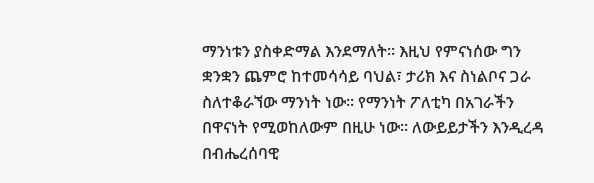ማንነቱን ያስቀድማል እንደማለት። እዚህ የምናነሰው ግን ቋንቋን ጨምሮ ከተመሳሳይ ባህል፣ ታሪክ እና ስነልቦና ጋራ ስለተቆራኘው ማንነት ነው። የማንነት ፖለቲካ በአገራችን በዋናነት የሚወከለውም በዚሁ ነው። ለውይይታችን እንዲረዳ በብሔረሰባዊ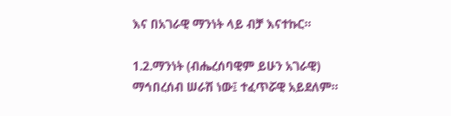እና በአገራዊ ማንነት ላይ ብቻ እናተኩር።

1.2.ማንነት (ብሔረሰባዊም ይሁን አገራዊ) ማኅበረሰብ ሠራሽ ነው፤ ተፈጥሯዊ አይደለም።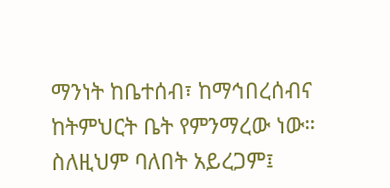ማንነት ከቤተሰብ፣ ከማኅበረሰብና ከትምህርት ቤት የምንማረው ነው። ስለዚህም ባለበት አይረጋም፤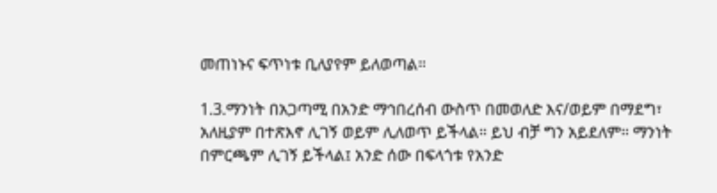መጠነኑና ፍጥነቱ ቢለያየም ይለወጣል።

1.3.ማንነት በአጋጣሚ በአንድ ማኅበረሰብ ውስጥ በመወለድ እና/ወይም በማደግ፣ አለዚያም በተጽእኖ ሊገኝ ወይም ሊለወጥ ይችላል። ይህ ብቻ ግን አይደለም። ማንነት በምርጫም ሊገኝ ይችላል፤ አንድ ሰው በፍላጎቱ የአንድ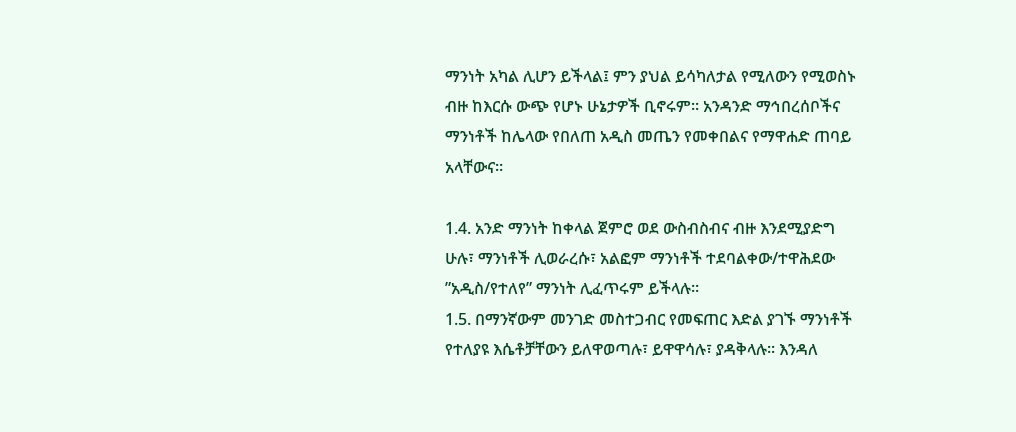ማንነት አካል ሊሆን ይችላል፤ ምን ያህል ይሳካለታል የሚለውን የሚወስኑ ብዙ ከእርሱ ውጭ የሆኑ ሁኔታዎች ቢኖሩም። አንዳንድ ማኅበረሰቦችና ማንነቶች ከሌላው የበለጠ አዲስ መጤን የመቀበልና የማዋሐድ ጠባይ አላቸውና።

1.4. አንድ ማንነት ከቀላል ጀምሮ ወደ ውስብስብና ብዙ እንደሚያድግ ሁሉ፣ ማንነቶች ሊወራረሱ፣ አልፎም ማንነቶች ተደባልቀው/ተዋሕደው ”አዲስ/የተለየ” ማንነት ሊፈጥሩም ይችላሉ።
1.5. በማንኛውም መንገድ መስተጋብር የመፍጠር እድል ያገኙ ማንነቶች የተለያዩ እሴቶቻቸውን ይለዋወጣሉ፣ ይዋዋሳሉ፣ ያዳቅላሉ። እንዳለ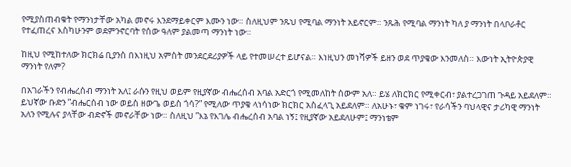የሚያስጠብቁት የማንነታቸው አካል መኖሩ እንደማይቀርም እሙን ነው። ስለዚህም ንጹህ የሚባል ማንነት አይኖርም። ንጹሕ የሚባል ማንነት ካለ ያ ማንነት በላቦራቶር የተፈጠረና እስካሁንም ወደምንኖርባት የሰው ዓለም ያልመጣ ማንነት ነው።

ከዚህ የሚከተለው ክርክሬ ቢያንስ በእነዚህ አምስት መንደርደሪያዎች ላይ የተመሠረተ ይሆናል። እነዚህን መነሻዎች ይዘን ወደ ጥያቄው እንመለስ። እውነት ኢትዮጵያዊ ማንነት የለም?

በአገራችን የብሔረሰብ ማንነት አለ፤ ራሱን የዚህ ወይም የዚያኛው ብሔረሰብ አባል አድርጎ የሚመለከት ሰውም አለ። ይሄ ለክርክር የሚቀርብ፣ ያልተረጋገጠ ጉዳይ አይደለም። ይህኛው ቡድን ”ብሔርሰብ ነው ወይስ ዘውጌ ወይስ ጎሳ?” የሚለው ጥያቄ ላነሳነው ክርክር አስፈላጊ አይደለም። ለአሁኑ፣ ቁም ነገሩ፣ የራሳችን ባህላዊና ታሪካዊ ማንነት አለን የሚሉና ያላቸው ብድኖች መኖራቸው ነው። ስለዚህ ”እኔ የእገሌ ብሔረሰብ አባል ነኝ፤ የዚያኛው አይደለሁም፤ ማንነቴም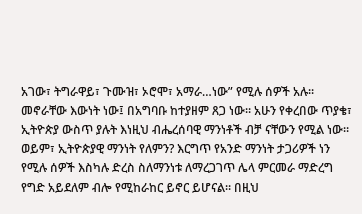አገው፣ ትግራዋይ፣ ጉሙዝ፣ ኦሮሞ፣ አማራ…ነው” የሚሉ ሰዎች አሉ። መኖራቸው እውነት ነው፤ በአግባቡ ከተያዘም ጸጋ ነው። አሁን የቀረበው ጥያቄ፣ ኢትዮጵያ ውስጥ ያሉት እነዚህ ብሔረሰባዊ ማንነቶች ብቻ ናቸውን የሚል ነው። ወይም፣ ኢትዮጵያዊ ማንነት የለምን? እርግጥ የአንድ ማንነት ታጋሪዎች ነን የሚሉ ሰዎች እስካሉ ድረስ ስለማንነቱ ለማረጋገጥ ሌላ ምርመራ ማድረግ የግድ አይደለም ብሎ የሚከራከር ይኖር ይሆናል። በዚህ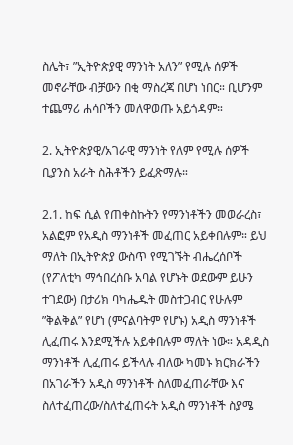ስሌት፣ ”ኢትዮጵያዊ ማንነት አለን” የሚሉ ሰዎች መኖራቸው ብቻውን በቂ ማስረጃ በሆነ ነበር። ቢሆንም ተጨማሪ ሐሳቦችን መለዋወጡ አይጎዳም።

2. ኢትዮጵያዊ/አገራዊ ማንነት የለም የሚሉ ሰዎች ቢያንስ አራት ስሕቶችን ይፈጽማሉ።

2.1. ከፍ ሲል የጠቀስኩትን የማንነቶችን መወራረስ፣ አልፎም የአዲስ ማንነቶች መፈጠር አይቀበሉም። ይህ ማለት በኢትዮጵያ ውስጥ የሚገኙት ብሔረሰቦች (የፖለቲካ ማኅበረሰቡ አባል የሆኑት ወደውም ይሁን ተገደው) በታሪክ ባካሔዱት መስተጋብር የሁሉም ”ቅልቅል” የሆነ (ምናልባትም የሆኑ) አዲስ ማንነቶች ሊፈጠሩ እንደሚችሉ አይቀበሉም ማለት ነው። አዳዲስ ማንነቶች ሊፈጠሩ ይችላሉ ብለው ካመኑ ክርክራችን በአገራችን አዲስ ማንነቶች ስለመፈጠራቸው እና ስለተፈጠረው/ስለተፈጠሩት አዲስ ማንነቶች ስያሜ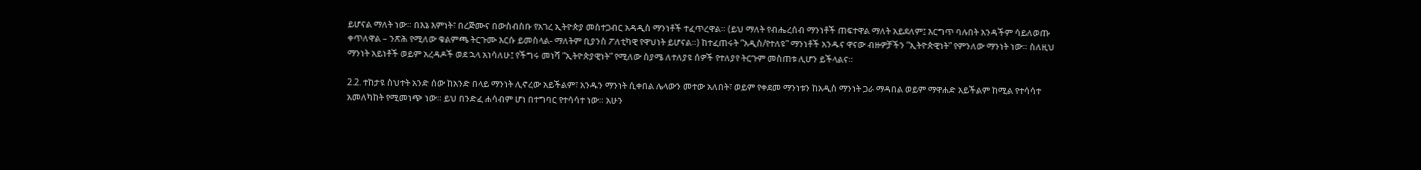ይሆናል ማለት ነው። በእኔ እምነት፣ በረጅሙና በውስብስቡ የአገረ ኢትዮጵያ መስተጋብር አዳዲስ ማንነቶች ተፈጥረዋል። (ይህ ማለት የብሔረሰብ ማንነቶች ጠፍተዋል ማለት አይደለም፤ እርግጥ ባሉበት አንዳችም ሳይለወጡ ቀጥለዋል – ንጽሕ የሚለው ቁልምጫ ትርጉሙ እርሱ ይመስላል- ማለትም ቢያንስ ፖለቲካዊ የዋህነት ይሆናል።) ከተፈጠሩት ”አዲስ/የተለዩ” ማንነቶች አንዱና ዋናው ብዙዎቻችን ”ኢትዮጵዊነት” የምንለው ማንነት ነው። ስለዚህ ማንነት አይነቶች ወይም አረዳዶች ወደ ኋላ አነሳለሁ፤ የችግሩ መነሻ ”ኢትዮጵያዊነት” የሚለው ስያሜ ለተለያዩ ሰዎች የተለያየ ትርጉም መስጠቱ ሊሆን ይችላልና።

2.2. ተከታዩ ስህተት አንድ ሰው ከአንድ በላይ ማንነት ሊኖረው አይችልም፣ አንዱን ማንነት ሲቀበል ሌላውን መተው አለበት፣ ወይም የቀደመ ማንነቱን ከአዲስ ማንነት ጋራ ማዳበል ወይም ማዋሐድ አይችልም ከሚል የተሳሳተ አመለካከት የሚመነጭ ነው። ይህ በንድፈ ሐሳብም ሆነ በተግባር የተሳሳተ ነው። አሁን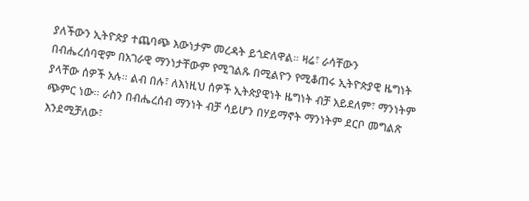ያለችውን ኢትዮጵያ ተጨባጭ እውነታም መረዳት ይጎድለዋል። ዛሬ፣ ራሳቸውን በብሔረሰባዊም በአገራዊ ማንነታቸውም የሚገልጹ በሚልዮን የሚቆጠሩ ኢትዮጵያዊ ዜግነት ያላቸው ሰዎች አሉ። ልብ በሉ፣ ለእነዚህ ሰዎች ኢትጵያዊነት ዜግነት ብቻ አይደለም፣ ማንነትም ጭምር ነው። ራስን በብሔረሰብ ማንነት ብቻ ሳይሆን በሃይማኖት ማንነትም ደርቦ መግልጽ እንደሚቻለው፣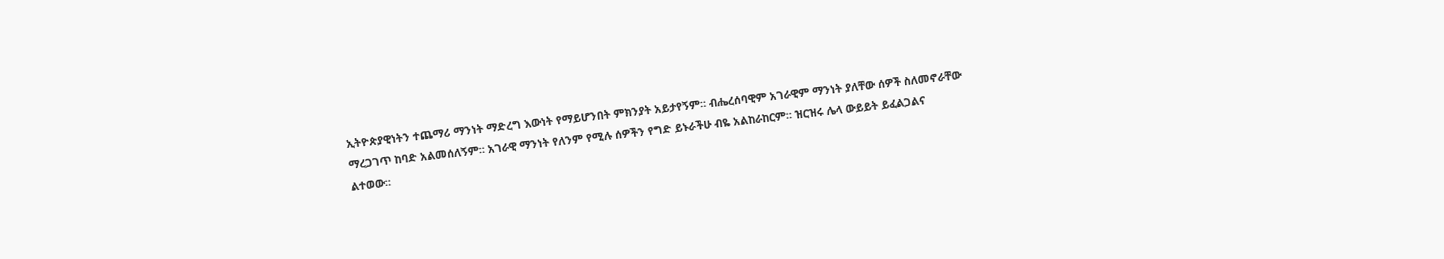ኢትዮጵያዊነትን ተጨማሪ ማንነት ማድረግ እውነት የማይሆንበት ምክንያት አይታየኝም። ብሔረሰባዊም አገራዊም ማንነት ያለቸው ሰዎች ስለመኖራቸው ማረጋገጥ ከባድ አልመሰለኝም። አገራዊ ማንነት የለንም የሚሉ ሰዎችን የግድ ይኑራችሁ ብዬ አልከራከርም። ዝርዝሩ ሌላ ውይይት ይፈልጋልና ልተወው።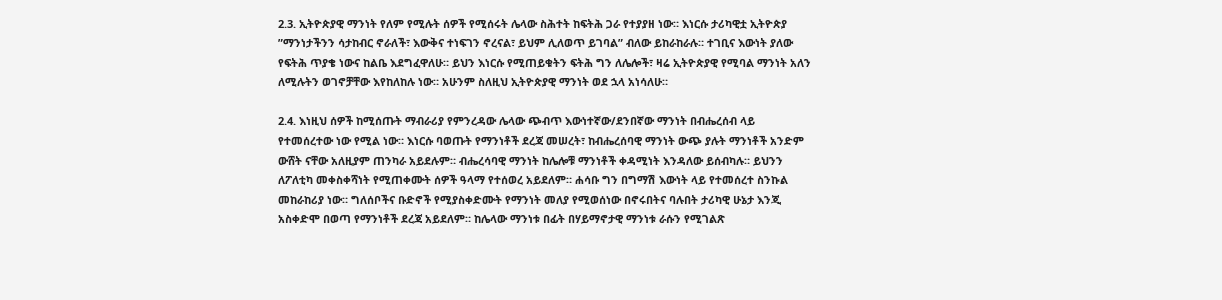2.3. ኢትዮጵያዊ ማንነት የለም የሚሉት ሰዎች የሚሰሩት ሌላው ስሕተት ከፍትሕ ጋራ የተያያዘ ነው። እነርሱ ታሪካዊቷ ኢትዮጵያ ”ማንነታችንን ሳታከብር ኖራለች፣ እውቅና ተነፍገን ኖረናል፣ ይህም ሊለወጥ ይገባል” ብለው ይከራከራሉ። ተገቢና እውነት ያለው የፍትሕ ጥያቄ ነውና ከልቤ እደግፈዋለሁ። ይህን እነርሱ የሚጠይቁትን ፍትሕ ግን ለሌሎች፣ ዛሬ ኢትዮጵያዊ የሚባል ማንነት አለን ለሚሉትን ወገኖቻቸው እየከለከሉ ነው። አሁንም ስለዚህ ኢትዮጵያዊ ማንነት ወደ ኋላ አነሳለሁ።

2.4. እነዚህ ሰዎች ከሚሰጡት ማብራሪያ የምንረዳው ሌላው ጭብጥ እውነተኛው/ደንበኛው ማንነት በብሔረሰብ ላይ የተመሰረተው ነው የሚል ነው። እነርሱ ባወጡት የማንነቶች ደረጃ መሠረት፣ ከብሔረሰባዊ ማንነት ውጭ ያሉት ማንነቶች አንድም ውሸት ናቸው አለዚያም ጠንካራ አይደሉም። ብሔረሳባዊ ማንነት ከሌሎቹ ማንነቶች ቀዳሚነት እንዳለው ይሰብካሉ። ይህንን ለፖለቲካ መቀስቀሻነት የሚጠቀሙት ሰዎች ዓላማ የተሰወረ አይደለም። ሐሳቡ ግን በግማሽ እውነት ላይ የተመሰረተ ስንኩል መከራከሪያ ነው። ግለሰቦችና ቡድኖች የሚያስቀድሙት የማንነት መለያ የሚወሰነው በኖሩበትና ባሉበት ታሪካዊ ሁኔታ እንጂ አስቀድሞ በወጣ የማንነቶች ደረጃ አይደለም። ከሌላው ማንነቱ በፊት በሃይማኖታዊ ማንነቱ ራሱን የሚገልጽ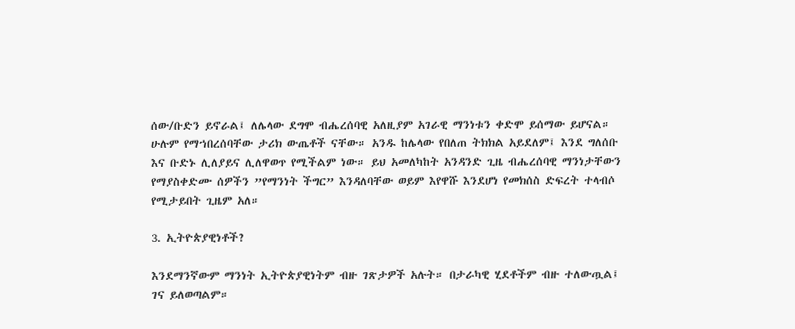ሰው/ቡድን ይኖራል፤ ለሌላው ደግሞ ብሔረሰባዊ አለዚያም አገራዊ ማንነቱን ቀድሞ ይሰማው ይሆናል። ሁሉም የማኀበረሰባቸው ታሪክ ውጤቶች ናቸው። አንዱ ከሌላው የበለጠ ትክክል አይደለም፤ እንደ ግለሰቡ እና ቡድኑ ሊለያይና ሊለዋወጥ የሚችልም ነው። ይህ አመለካከት አንዳንድ ጊዜ ብሔረሰባዊ ማንነታቸውን የማያስቀድሙ ሰዎችን ”የማንነት ችግር” እንዳለባቸው ወይም እየዋሹ እንደሆነ የመክሰስ ድፍረት ተላብሶ የሚታይበት ጊዜም አለ።

3. ኢትዮጵያዊነቶች?

እንደማንኛውም ማንነት ኢትዮጵያዊነትም ብዙ ገጽታዎች አሉት። በታራካዊ ሂደቶችም ብዙ ተለውጧል፤ ገና ይለወጣልም።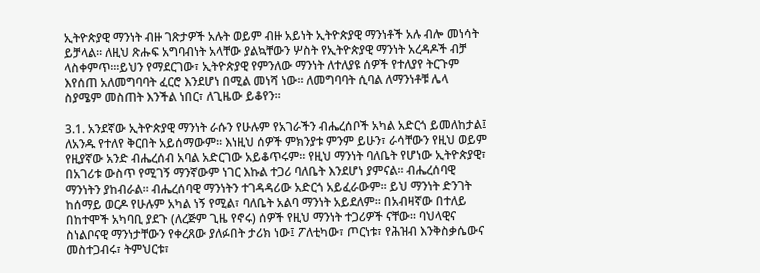ኢትዮጵያዊ ማንነት ብዙ ገጽታዎች አሉት ወይም ብዙ አይነት ኢትዮጵያዊ ማንነቶች አሉ ብሎ መነሳት ይቻላል። ለዚህ ጽሑፍ አግባብነት አላቸው ያልኳቸውን ሦስት የኢትዮጵያዊ ማንነት አረዳዶች ብቻ ላስቀምጥ።፡ይህን የማደርገው፣ ኢትዮጵያዊ የምንለው ማንነት ለተለያዩ ሰዎች የተለያየ ትርጉም እየሰጠ አለመግባባት ፈርሮ እንደሆነ በሚል መነሻ ነው። ለመግባባት ሲባል ለማንነቶቹ ሌላ ስያሜም መስጠት እንችል ነበር፣ ለጊዜው ይቆየን።

3.1. አንደኛው ኢትዮጵያዊ ማንነት ራሱን የሁሉም የአገራችን ብሔረሰቦች አካል አድርጎ ይመለከታል፤ ለአንዱ የተለየ ቅርበት አይሰማውም። እነዚህ ሰዎች ምክንያቱ ምንም ይሁን፣ ራሳቸውን የዚህ ወይም የዚያኛው አንድ ብሔረሰብ አባል አድርገው አይቆጥሩም። የዚህ ማንነት ባለቤት የሆነው ኢትዮጵያዊ፣ በአገሪቱ ውስጥ የሚገኝ ማንኛውም ነገር እኩል ተጋሪ ባለቤት እንደሆነ ያምናል። ብሔረሰባዊ ማንነትን ያከብራል። ብሔረሰባዊ ማንነትን ተገዳዳሪው አድርጎ አይፈራውም። ይህ ማንነት ድንገት ከሰማይ ወርዶ የሁሉም አካል ነኝ የሚል፣ ባለቤት አልባ ማንነት አይደለም። በአብዛኛው በተለይ በከተሞች አካባቢ ያደጉ (ለረጅም ጊዜ የኖሩ) ሰዎች የዚህ ማንነት ተጋሪዎች ናቸው። ባህላዊና ስነልቦናዊ ማንነታቸውን የቀረጸው ያለፉበት ታሪክ ነው፤ ፖለቲካው፣ ጦርነቱ፣ የሕዝብ እንቅስቃሴውና መስተጋብሩ፣ ትምህርቱ፣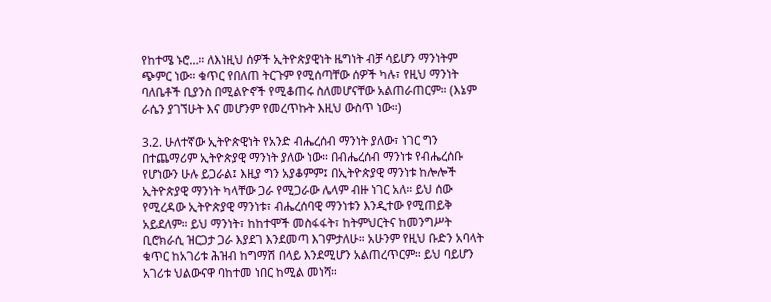የከተሜ ኑሮ…። ለእነዚህ ሰዎች ኢትዮጵያዊነት ዜግነት ብቻ ሳይሆን ማንነትም ጭምር ነው። ቁጥር የበለጠ ትርጉም የሚሰጣቸው ሰዎች ካሉ፣ የዚህ ማንነት ባለቤቶች ቢያንስ በሚልዮኖች የሚቆጠሩ ስለመሆናቸው አልጠራጠርም። (እኔም ራሴን ያገኘሁት እና መሆንም የመረጥኩት እዚህ ውስጥ ነው።)

3.2. ሁለተኛው ኢትዮጵዊነት የአንድ ብሔረሰብ ማንነት ያለው፣ ነገር ግን በተጨማሪም ኢትዮጵያዊ ማንነት ያለው ነው። በብሔረሰብ ማንነቱ የብሔረሰቡ የሆነውን ሁሉ ይጋራል፤ እዚያ ግን አያቆምም፤ በኢትዮጵያዊ ማንነቱ ከሎሎች ኢትዮጵያዊ ማንነት ካላቸው ጋራ የሚጋራው ሌላም ብዙ ነገር አለ። ይህ ሰው የሚረዳው ኢትዮጵያዊ ማንነቱ፣ ብሔረሰባዊ ማንነቱን እንዲተው የሚጠይቅ አይደለም። ይህ ማንነት፣ ከከተሞች መስፋፋት፣ ከትምህርትና ከመንግሥት ቢሮክራሲ ዝርጋታ ጋራ እያደገ እንደመጣ እገምታለሁ። አሁንም የዚህ ቡድን አባላት ቁጥር ከአገሪቱ ሕዝብ ከግማሽ በላይ እንደሚሆን አልጠረጥርም። ይህ ባይሆን አገሪቱ ህልውናዋ ባከተመ ነበር ከሚል መነሻ።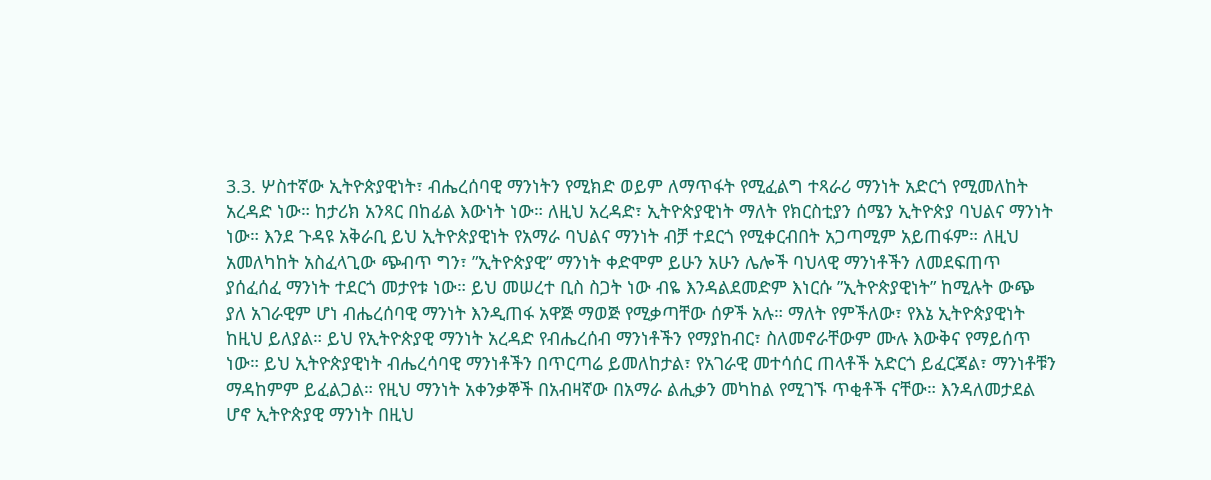3.3. ሦስተኛው ኢትዮጵያዊነት፣ ብሔረሰባዊ ማንነትን የሚክድ ወይም ለማጥፋት የሚፈልግ ተጻራሪ ማንነት አድርጎ የሚመለከት አረዳድ ነው። ከታሪክ አንጻር በከፊል እውነት ነው። ለዚህ አረዳድ፣ ኢትዮጵያዊነት ማለት የክርስቲያን ሰሜን ኢትዮጵያ ባህልና ማንነት ነው። እንደ ጉዳዩ አቅራቢ ይህ ኢትዮጵያዊነት የአማራ ባህልና ማንነት ብቻ ተደርጎ የሚቀርብበት አጋጣሚም አይጠፋም። ለዚህ አመለካከት አስፈላጊው ጭብጥ ግን፣ ”ኢትዮጵያዊ” ማንነት ቀድሞም ይሁን አሁን ሌሎች ባህላዊ ማንነቶችን ለመደፍጠጥ ያሰፈሰፈ ማንነት ተደርጎ መታየቱ ነው። ይህ መሠረተ ቢስ ስጋት ነው ብዬ እንዳልደመድም እነርሱ ”ኢትዮጵያዊነት” ከሚሉት ውጭ ያለ አገራዊም ሆነ ብሔረሰባዊ ማንነት እንዲጠፋ አዋጅ ማወጅ የሚቃጣቸው ሰዎች አሉ። ማለት የምችለው፣ የእኔ ኢትዮጵያዊነት ከዚህ ይለያል። ይህ የኢትዮጵያዊ ማንነት አረዳድ የብሔረሰብ ማንነቶችን የማያከብር፣ ስለመኖራቸውም ሙሉ እውቅና የማይሰጥ ነው። ይህ ኢትዮጵያዊነት ብሔረሳባዊ ማንነቶችን በጥርጣሬ ይመለከታል፣ የአገራዊ መተሳሰር ጠላቶች አድርጎ ይፈርጃል፣ ማንነቶቹን ማዳከምም ይፈልጋል። የዚህ ማንነት አቀንቃኞች በአብዛኛው በአማራ ልሒቃን መካከል የሚገኙ ጥቂቶች ናቸው። እንዳለመታደል ሆኖ ኢትዮጵያዊ ማንነት በዚህ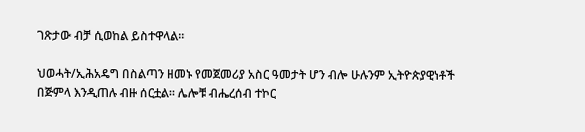ገጽታው ብቻ ሲወከል ይስተዋላል።

ህወሓት/ኢሕአዴግ በስልጣን ዘመኑ የመጀመሪያ አስር ዓመታት ሆን ብሎ ሁሉንም ኢትዮጵያዊነቶች በጅምላ እንዲጠሉ ብዙ ሰርቷል። ሌሎቹ ብሔረሰብ ተኮር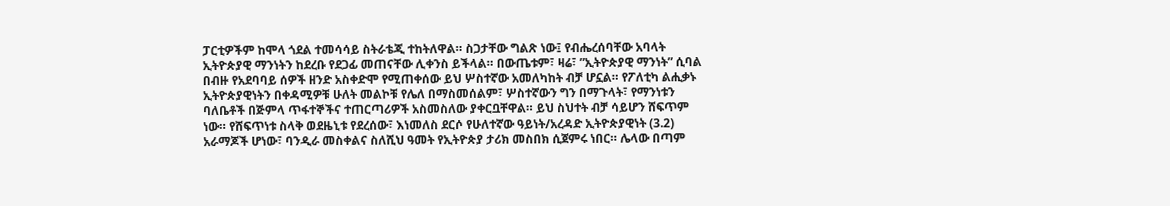ፓርቲዎችም ከሞላ ጎደል ተመሳሳይ ስትራቴጂ ተከትለዋል። ስጋታቸው ግልጽ ነው፤ የብሔረሰባቸው አባላት ኢትዮጵያዊ ማንነትን ከደረቡ የደጋፊ መጠናቸው ሊቀንስ ይችላል። በውጤቱም፣ ዛሬ፣ ”ኢትዮጵያዊ ማንነት” ሲባል በብዙ የአደባባይ ሰዎች ዘንድ አስቀድሞ የሚጠቀሰው ይህ ሦስተኛው አመለካከት ብቻ ሆኗል። የፖለቲካ ልሒቃኑ ኢትዮጵያዊነትን በቀዳሚዎቹ ሁለት መልኮቹ የሌለ በማስመሰልም፣ ሦስተኛውን ግን በማጉላት፣ የማንነቱን ባለቤቶች በጅምላ ጥፋተኞችና ተጠርጣሪዎች አስመስለው ያቀርቧቸዋል። ይህ ስህተት ብቻ ሳይሆን ሸፍጥም ነው። የሸፍጥነቱ ስላቅ ወደዜኒቱ የደረሰው፣ እነመለስ ደርሶ የሁለተኛው ዓይነት/አረዳድ ኢትዮጵያዊነት (3.2) አራማጆች ሆነው፣ ባንዲራ መስቀልና ስለሺህ ዓመት የኢትዮጵያ ታሪክ መስበክ ሲጀምሩ ነበር። ሌላው በጣም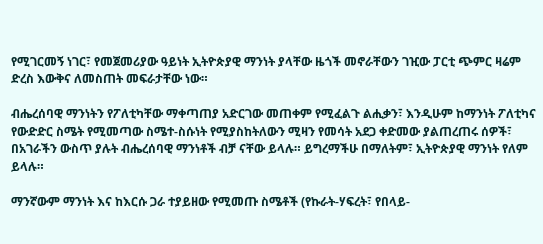የሚገርመኝ ነገር፣ የመጀመሪያው ዓይነት ኢትዮጵያዊ ማንነት ያላቸው ዜጎች መኖራቸውን ገዢው ፓርቲ ጭምር ዛሬም ድረስ እውቅና ለመስጠት መፍራታቸው ነው።

ብሔረሰባዊ ማንነትን የፖለቲካቸው ማቀጣጠያ አድርገው መጠቀም የሚፈልጉ ልሒቃን፣ እንዲሁም ከማንነት ፖለቲካና የውድድር ስሜት የሚመጣው ስሜተ-ስሱነት የሚያስከትለውን ሚዛን የመሳት አደጋ ቀድመው ያልጠረጠሩ ሰዎች፣ በአገራችን ውስጥ ያሉት ብሔረሰባዊ ማንነቶች ብቻ ናቸው ይላሉ። ይግረማችሁ በማለትም፣ ኢትዮጵያዊ ማንነት የለም ይላሉ።

ማንኛውም ማንነት እና ከእርሱ ጋራ ተያይዘው የሚመጡ ስሜቶች (የኩራት-ሃፍረት፣ የበላይ-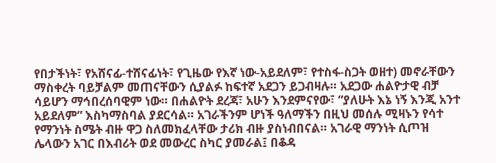የበታችነት፣ የአሸናፊ-ተሸናፊነት፣ የጊዜው የእኛ ነው-አይደለም፣ የተስፋ-ስጋት ወዘተ) መኖራቸውን ማስቀረት ባይቻልም መጠናቸውን ሲያልፉ ከፍተኛ አደጋን ይጋብዛሉ። አደጋው ሐልዮታዊ ብቻ ሳይሆን ማኅበረሰባዊም ነው። በሐልዮት ደረጃ፣ አሁን እንደምናየው፣ ”ያለሁት እኔ ነኝ እንጂ አንተ አይደለም” እስካማስባል ያደርሳል። አገራችንም ሆነች ዓለማችን በዚህ መሰሉ ሚዛኑን የሳተ የማንነት ስሜት ብዙ ዋጋ ስለመክፈላቸው ታሪክ ብዙ ያስነብበናል። አገራዊ ማንነት ሲጦዝ ሌላውን አገር በእብሪት ወደ መውረር ስካር ያመራል፤ በቆዳ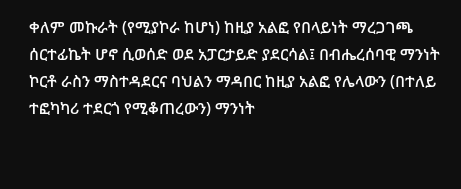ቀለም መኩራት (የሚያኮራ ከሆነ) ከዚያ አልፎ የበላይነት ማረጋገጫ ሰርተፊኬት ሆኖ ሲወሰድ ወደ አፓርታይድ ያደርሳል፤ በብሔረሰባዊ ማንነት ኮርቶ ራስን ማስተዳደርና ባህልን ማዳበር ከዚያ አልፎ የሌላውን (በተለይ ተፎካካሪ ተደርጎ የሚቆጠረውን) ማንነት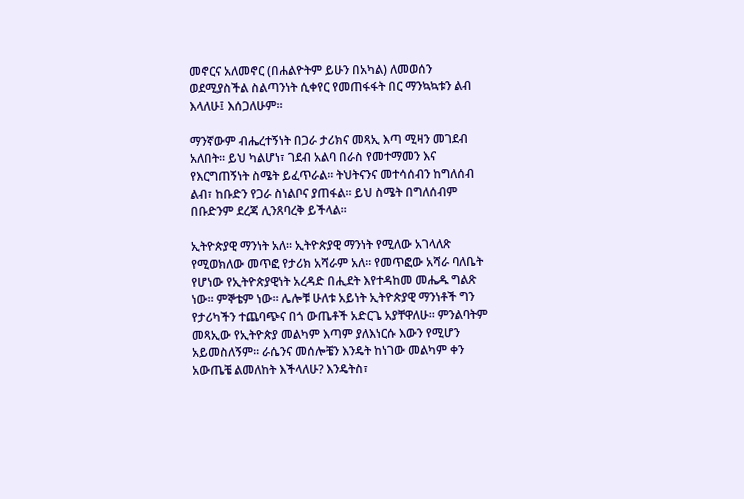መኖርና አለመኖር (በሐልዮትም ይሁን በአካል) ለመወሰን ወደሚያስችል ስልጣንነት ሲቀየር የመጠፋፋት በር ማንኳኳቱን ልብ እላለሁ፤ እሰጋለሁም።

ማንኛውም ብሔረተኝነት በጋራ ታሪክና መጻኢ እጣ ሚዛን መገደብ አለበት። ይህ ካልሆነ፣ ገደብ አልባ በራስ የመተማመን እና የእርግጠኝነት ስሜት ይፈጥራል። ትህትናንና መተሳሰብን ከግለሰብ ልብ፣ ከቡድን የጋራ ስነልቦና ያጠፋል። ይህ ስሜት በግለሰብም በቡድንም ደረጃ ሊንጸባረቅ ይችላል።

ኢትዮጵያዊ ማንነት አለ። ኢትዮጵያዊ ማንነት የሚለው አገላለጽ የሚወክለው መጥፎ የታሪክ አሻራም አለ። የመጥፎው አሻራ ባለቤት የሆነው የኢትዮጵያዊነት አረዳድ በሒደት እየተዳከመ መሔዱ ግልጽ ነው። ምኞቴም ነው። ሌሎቹ ሁለቱ አይነት ኢትዮጵያዊ ማንነቶች ግን የታሪካችን ተጨባጭና በጎ ውጤቶች አድርጌ አያቸዋለሁ። ምንልባትም መጻኢው የኢትዮጵያ መልካም እጣም ያለእነርሱ እውን የሚሆን አይመስለኝም። ራሴንና መሰሎቼን እንዴት ከነገው መልካም ቀን አውጤቼ ልመለከት እችላለሁ? እንዴትስ፣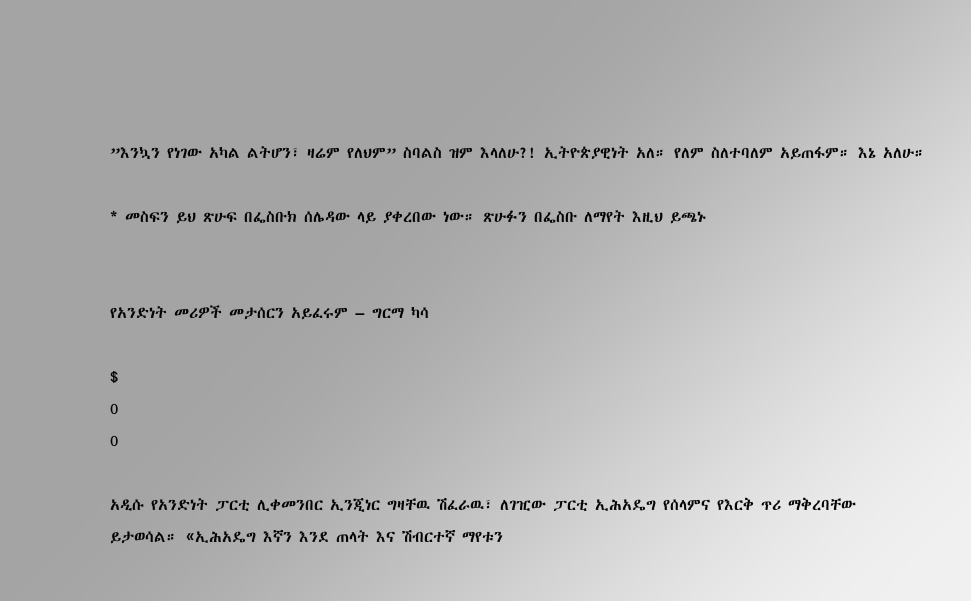”እንኳን የነገው አካል ልትሆን፣ ዛሬም የለህም” ስባልስ ዝም እላለሁ?! ኢትዮጵያዊነት አለ። የለም ስለተባለም አይጠፋም። እኔ አለሁ።

* መስፍን ይህ ጽሁፍ በፌስቡክ ሰሌዳው ላይ ያቀረበው ነው። ጽሁፉን በፌስቡ ለማየት እዚህ ይጫኑ


የአንድነት መሪዎች መታሰርን አይፈሩም – ግርማ ካሳ

$
0
0

አዲሱ የአንድነት ፓርቲ ሊቀመንበር ኢንጂነር ግዛቸዉ ሽፈራዉ፣ ለገዢው ፓርቲ ኢሕአዴግ የሰላምና የእርቅ ጥሪ ማቅረባቸው ይታወሳል። «ኢሕአዴግ እኛን እንደ ጠላት እና ሽብርተኛ ማየቱን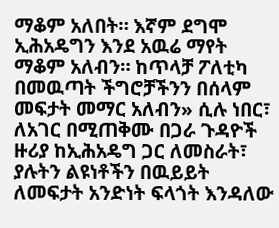ማቆም አለበት። እኛም ደግሞ ኢሕአዴግን እንደ አዉሬ ማየት ማቆም አለብን። ከጥላቻ ፖለቲካ በመዉጣት ችግሮቻችንን በሰላም መፍታት መማር አለብን» ሲሉ ነበር፣ ለአገር በሚጠቅሙ በጋራ ጉዳዮች ዙሪያ ከኢሕአዴግ ጋር ለመስራት፣ ያሉትን ልዩነቶችን በዉይይት ለመፍታት አንድነት ፍላጎት እንዳለው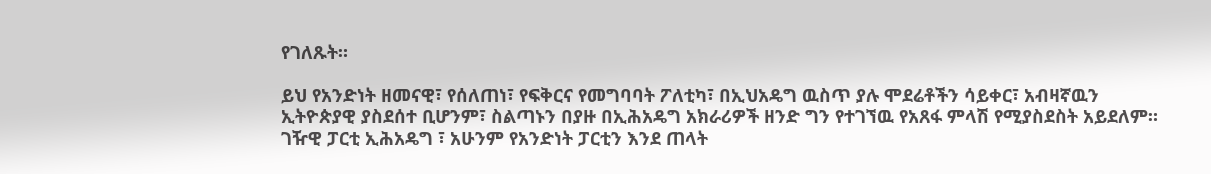የገለጹት።

ይህ የአንድነት ዘመናዊ፣ የሰለጠነ፣ የፍቅርና የመግባባት ፖለቲካ፣ በኢህአዴግ ዉስጥ ያሉ ሞደሬቶችን ሳይቀር፣ አብዛኛዉን ኢትዮጵያዊ ያስደሰተ ቢሆንም፣ ስልጣኑን በያዙ በኢሕአዴግ አክራሪዎች ዘንድ ግን የተገኘዉ የአጸፋ ምላሽ የሚያስደስት አይደለም። ገዥዊ ፓርቲ ኢሕአዴግ ፣ አሁንም የአንድነት ፓርቲን እንደ ጠላት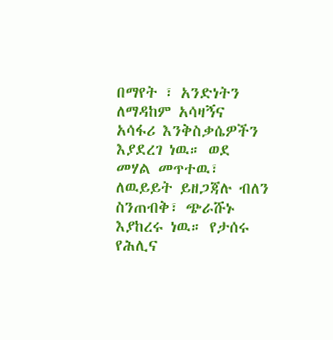በማየት ፣ አንድነትን ለማዳከም አሳዛኝና አሳፋሪ እንቅስቃሴዎችን እያደረገ ነዉ። ወደ መሃል መጥተዉ፣ ለዉይይት ይዘጋጃሉ ብለን ስንጠብቅ፣ ጭራሹኑ እያከረሩ ነዉ። የታሰሩ የሕሊና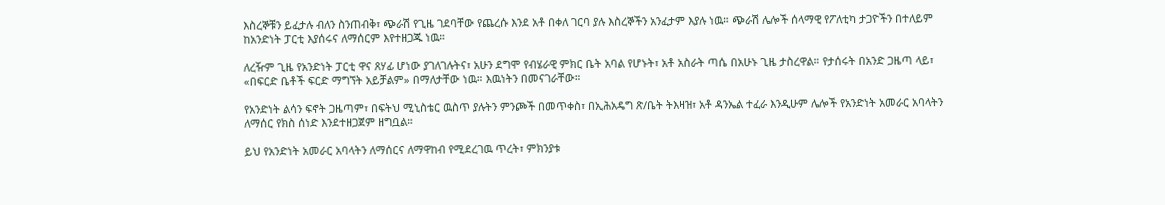እስረኞቹን ይፈታሉ ብለን ስንጠብቅ፣ ጭራሽ የጊዜ ገደባቸው የጨረሱ እንደ አቶ በቀለ ገርባ ያሉ እስረኞችን አንፈታም እያሉ ነዉ። ጭራሽ ሌሎች ሰላማዊ የፖለቲካ ታጋዮችን በተለይም ከአንድነት ፓርቲ እያሰሩና ለማሰርም እየተዘጋጁ ነዉ።

ለረዥም ጊዜ የአንድነት ፓርቲ ዋና ጸሃፊ ሆነው ያገለገሉትና፣ አሁን ደግሞ የብሄራዊ ምክር ቤት አባል የሆኑት፣ አቶ አስራት ጣሴ በአሁኑ ጊዜ ታስረዋል። የታሰሩት በአንድ ጋዜጣ ላይ፣ «በፍርድ ቤቶች ፍርድ ማግኘት አይቻልም» በማለታቸው ነዉ። እዉነትን በመናገራቸው።

የአንድነት ልሳን ፍኖት ጋዜጣም፣ በፍትህ ሚኒስቴር ዉስጥ ያሉትን ምንጮች በመጥቀስ፣ በኢሕአዴግ ጽ/ቤት ትእዛዝ፣ አቶ ዳንኤል ተፈራ እንዲሁም ሌሎች የአንድነት አመራር አባላትን ለማሰር የክስ ሰነድ እንደተዘጋጀም ዘግቧል።

ይህ የአንድነት አመራር አባላትን ለማሰርና ለማዋከብ የሚደረገዉ ጥረት፣ ምክንያቱ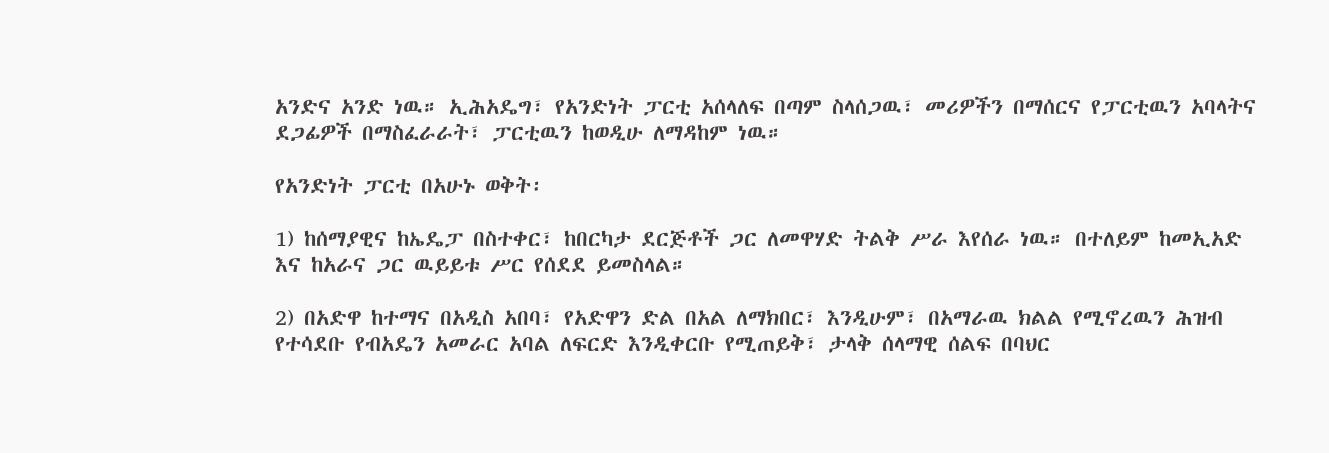አንድና አንድ ነዉ። ኢሕአዴግ፣ የአንድነት ፓርቲ አሰላለፍ በጣም ስላሰጋዉ፣ መሪዎችን በማሰርና የፓርቲዉን አባላትና ደጋፊዎች በማስፈራራት፣ ፓርቲዉን ከወዲሁ ለማዳከም ነዉ።

የአንድነት ፓርቲ በአሁኑ ወቅት፡

1) ከሰማያዊና ከኤዴፓ በስተቀር፣ ከበርካታ ደርጅቶች ጋር ለመዋሃድ ትልቅ ሥራ እየሰራ ነዉ። በተለይም ከመኢአድ እና ከአራና ጋር ዉይይቱ ሥር የሰደደ ይመስላል።

2) በአድዋ ከተማና በአዲስ አበባ፣ የአድዋን ድል በአል ለማክበር፣ እንዲሁም፣ በአማራዉ ክልል የሚኖረዉን ሕዝብ የተሳደቡ የብአዴን አመራር አባል ለፍርድ እንዲቀርቡ የሚጠይቅ፣ ታላቅ ሰላማዊ ሰልፍ በባህር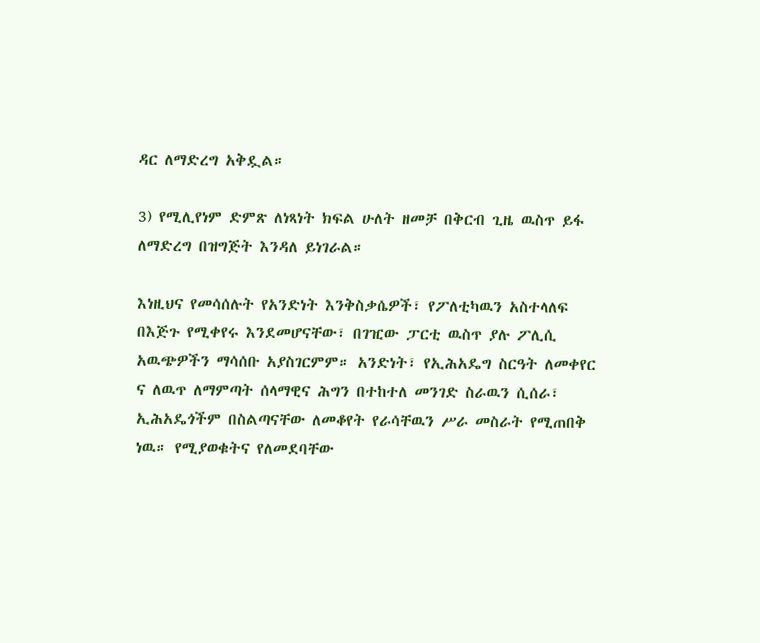ዳር ለማድረግ አቅዷል።

3) የሚሊየነም ድምጽ ለነጻነት ክፍል ሁለት ዘመቻ በቅርብ ጊዜ ዉስጥ ይፋ ለማድረግ በዝግጅት እንዳለ ይነገራል።

እነዚህና የመሳሰሉት የአንድነት እንቅስቃሴዎች፣ የፖለቲካዉን አስተላለፍ በእጅጉ የሚቀየሩ እንደመሆናቸው፣ በገዢው ፓርቲ ዉስጥ ያሉ ፖሊሲ አዉጭዎችን ማሳሰቡ አያስገርምም። አንድነት፣ የኢሕአዴግ ስርዓት ለመቀየር ና ለዉጥ ለማምጣት ሰላማዊና ሕግን በተከተለ መንገድ ስራዉን ሲሰራ፣ ኢሕአዴጎችም በስልጣናቸው ለመቆየት የራሳቸዉን ሥራ መስራት የሚጠበቅ ነዉ። የሚያወቁትና የለመደባቸው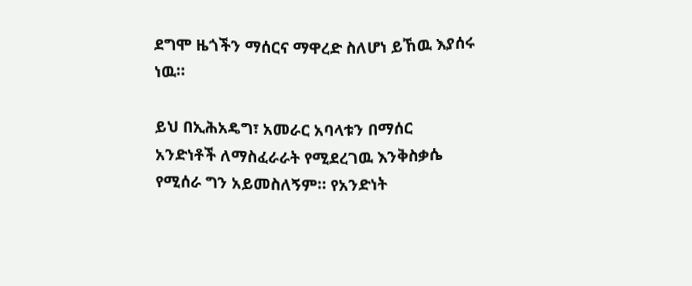ደግሞ ዜጎችን ማሰርና ማዋረድ ስለሆነ ይኸዉ እያሰሩ ነዉ።

ይህ በኢሕአዴግ፣ አመራር አባላቱን በማሰር አንድነቶች ለማስፈራራት የሚደረገዉ እንቅስቃሴ የሚሰራ ግን አይመስለኝም። የአንድነት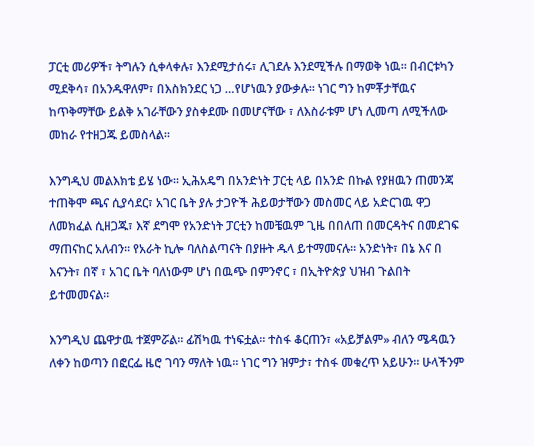ፓርቲ መሪዎች፣ ትግሉን ሲቀላቀሉ፣ እንደሚታሰሩ፣ ሊገደሉ እንደሚችሉ በማወቅ ነዉ። በብርቱካን ሚደቅሳ፣ በአንዱዋለም፣ በእስክንደር ነጋ …የሆነዉን ያውቃሉ። ነገር ግን ከምቾታቸዉና ከጥቅማቸው ይልቅ አገራቸውን ያስቀደሙ በመሆናቸው ፣ ለእስራቱም ሆነ ሊመጣ ለሚችለው መከራ የተዘጋጁ ይመስላል።

እንግዲህ መልእክቴ ይሄ ነው። ኢሕአዴግ በአንድነት ፓርቲ ላይ በአንድ በኩል የያዘዉን ጠመንጃ ተጠቅሞ ጫና ሲያሳደር፣ አገር ቤት ያሉ ታጋዮች ሕይወታቸውን መስመር ላይ አድርገዉ ዋጋ ለመክፈል ሲዘጋጁ፣ እኛ ደግሞ የአንድነት ፓርቲን ከመቼዉም ጊዜ በበለጠ በመርዳትና በመደገፍ ማጠናከር አለብን። የአራት ኪሎ ባለስልጣናት በያዙት ዱላ ይተማመናሉ። አንድነት፣ በኔ እና በ እናንት፣ በኛ ፣ አገር ቤት ባለነውም ሆነ በዉጭ በምንኖር ፣ በኢትዮጵያ ህዝብ ጉልበት ይተመመናል።

እንግዲህ ጨዋታዉ ተጀምሯል። ፊሽካዉ ተነፍቷል። ተስፋ ቆርጠን፣ «አይቻልም» ብለን ሜዳዉን ለቀን ከወጣን በፎርፌ ዜሮ ገባን ማለት ነዉ። ነገር ግን ዝምታ፣ ተስፋ መቁረጥ አይሁን። ሁላችንም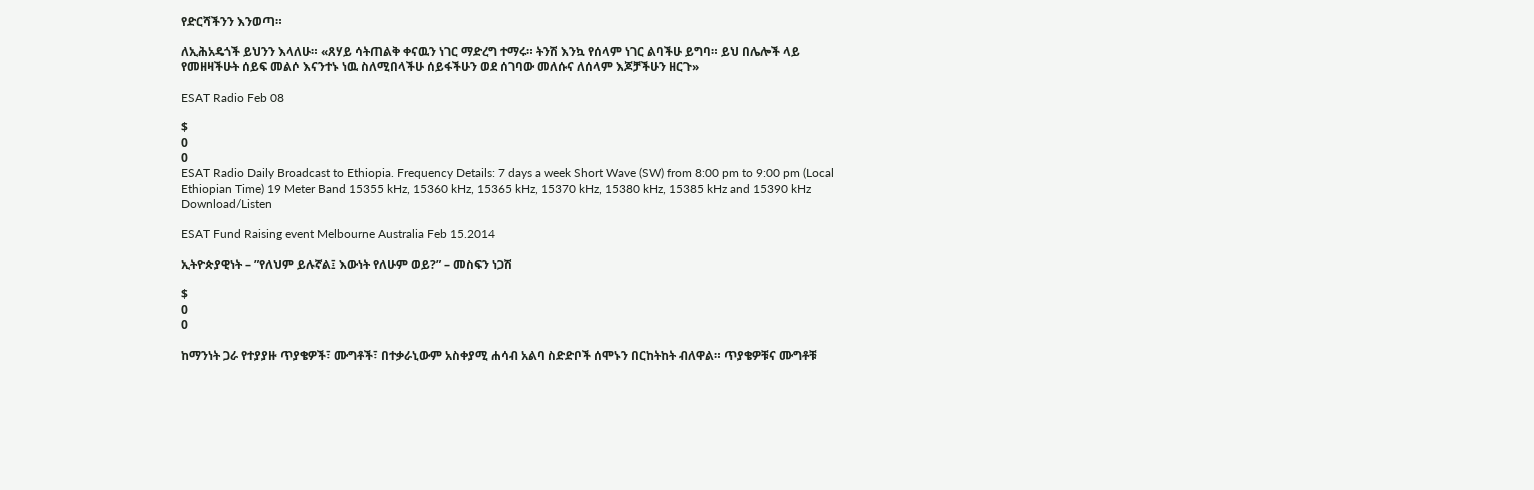የድርሻችንን እንወጣ።

ለኢሕአዴጎች ይህንን እላለሁ። «ጸሃይ ሳትጠልቅ ቀናዉን ነገር ማድረግ ተማሩ። ትንሽ እንኳ የሰላም ነገር ልባችሁ ይግባ። ይህ በሌሎች ላይ የመዘዛችሁት ሰይፍ መልሶ እናንተኑ ነዉ ስለሚበላችሁ ሰይፋችሁን ወደ ሰገባው መለሱና ለሰላም እጆቻችሁን ዘርጉ»

ESAT Radio Feb 08

$
0
0
ESAT Radio Daily Broadcast to Ethiopia. Frequency Details: 7 days a week Short Wave (SW) from 8:00 pm to 9:00 pm (Local Ethiopian Time) 19 Meter Band 15355 kHz, 15360 kHz, 15365 kHz, 15370 kHz, 15380 kHz, 15385 kHz and 15390 kHz Download/Listen

ESAT Fund Raising event Melbourne Australia Feb 15.2014

ኢትዮጵያዊነት – ”የለህም ይሉኛል፤ እውነት የለሁም ወይ?” – መስፍን ነጋሽ

$
0
0

ከማንነት ጋራ የተያያዙ ጥያቄዎች፣ ሙግቶች፣ በተቃራኒውም አስቀያሚ ሐሳብ አልባ ስድድቦች ሰሞኑን በርከትከት ብለዋል። ጥያቄዎቹና ሙግቶቹ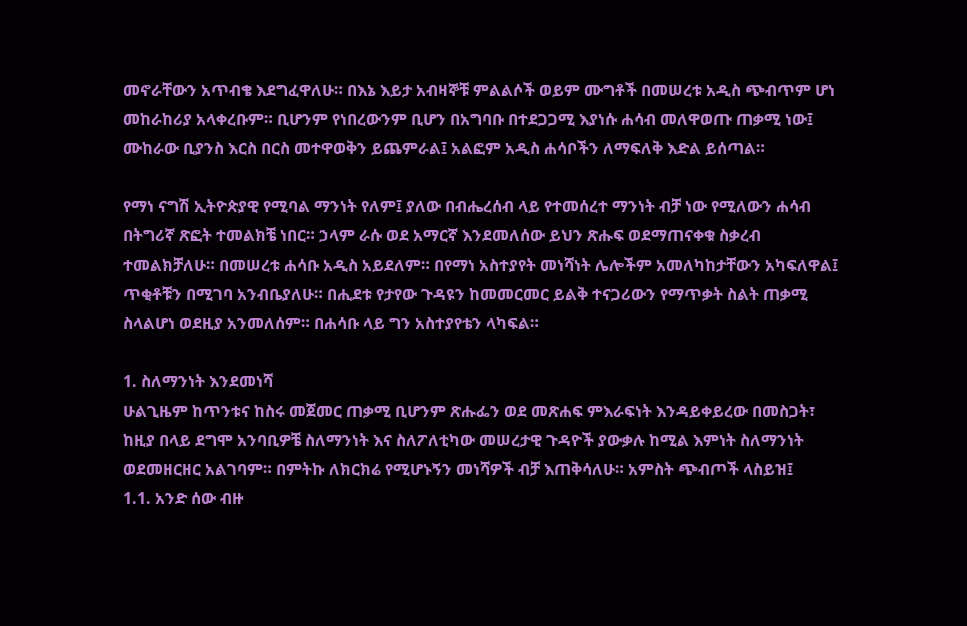መኖራቸውን አጥብቄ እደግፈዋለሁ። በእኔ እይታ አብዛኞቹ ምልልሶች ወይም ሙግቶች በመሠረቱ አዲስ ጭብጥም ሆነ መከራከሪያ አላቀረቡም። ቢሆንም የነበረውንም ቢሆን በአግባቡ በተደጋጋሚ እያነሱ ሐሳብ መለዋወጡ ጠቃሚ ነው፤ ሙከራው ቢያንስ እርስ በርስ መተዋወቅን ይጨምራል፤ አልፎም አዲስ ሐሳቦችን ለማፍለቅ እድል ይሰጣል።

የማነ ናግሽ ኢትዮጵያዊ የሚባል ማንነት የለም፤ ያለው በብሔረሰብ ላይ የተመሰረተ ማንነት ብቻ ነው የሚለውን ሐሳብ በትግሪኛ ጽፎት ተመልክቼ ነበር። ኃላም ራሱ ወደ አማርኛ እንደመለሰው ይህን ጽሑፍ ወደማጠናቀቁ ስቃረብ ተመልክቻለሁ። በመሠረቱ ሐሳቡ አዲስ አይደለም። በየማነ አስተያየት መነሻነት ሌሎችም አመለካከታቸውን አካፍለዋል፤ ጥቂቶቹን በሚገባ አንብቤያለሁ። በሒደቱ የታየው ጉዳዩን ከመመርመር ይልቅ ተናጋሪውን የማጥቃት ስልት ጠቃሚ ስላልሆነ ወደዚያ አንመለሰም። በሐሳቡ ላይ ግን አስተያየቴን ላካፍል።

1. ስለማንነት እንደመነሻ
ሁልጊዜም ከጥንቱና ከስሩ መጀመር ጠቃሚ ቢሆንም ጽሑፌን ወደ መጽሐፍ ምእራፍነት እንዳይቀይረው በመስጋት፣ ከዚያ በላይ ደግሞ አንባቢዎቼ ስለማንነት እና ስለፖለቲካው መሠረታዊ ጉዳዮች ያውቃሉ ከሚል እምነት ስለማንነት ወደመዘርዘር አልገባም። በምትኩ ለክርክሬ የሚሆኑኝን መነሻዎች ብቻ እጠቅሳለሁ። አምስት ጭብጦች ላስይዝ፤
1.1. አንድ ሰው ብዙ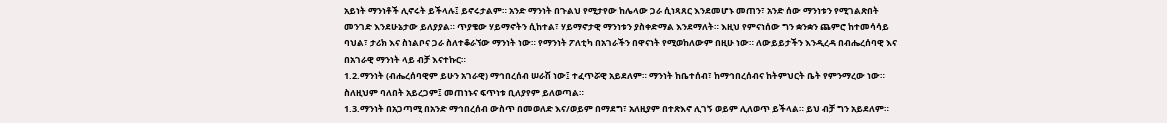አይነት ማንነቶች ሊኖሩት ይችላሉ፤ ይኖሩታልም። አንድ ማንነት በጉልህ የሚታየው ከሌላው ጋራ ሲነጻጸር እንደመሆኑ መጠን፣ አንድ ሰው ማንነቱን የሚገልጽበት መንገድ እንደሁኔታው ይለያያል። ጥያቄው ሃይማኖትን ሲከተል፣ ሃይማኖታዊ ማንነቱን ያስቀድማል እንደማለት። እዚህ የምናነሰው ግን ቋንቋን ጨምሮ ከተመሳሳይ ባህል፣ ታሪክ እና ስነልቦና ጋራ ስለተቆራኘው ማንነት ነው። የማንነት ፖለቲካ በአገራችን በዋናነት የሚወከለውም በዚሁ ነው። ለውይይታችን እንዲረዳ በብሔረሰባዊ እና በአገራዊ ማንነት ላይ ብቻ እናተኩር።
1.2.ማንነት (ብሔረሰባዊም ይሁን አገራዊ) ማኅበረሰብ ሠራሽ ነው፤ ተፈጥሯዊ አይደለም። ማንነት ከቤተሰብ፣ ከማኅበረሰብና ከትምህርት ቤት የምንማረው ነው። ስለዚህም ባለበት አይረጋም፤ መጠነኑና ፍጥነቱ ቢለያየም ይለወጣል።
1.3.ማንነት በአጋጣሚ በአንድ ማኅበረሰብ ውስጥ በመወለድ እና/ወይም በማደግ፣ አለዚያም በተጽእኖ ሊገኝ ወይም ሊለወጥ ይችላል። ይህ ብቻ ግን አይደለም።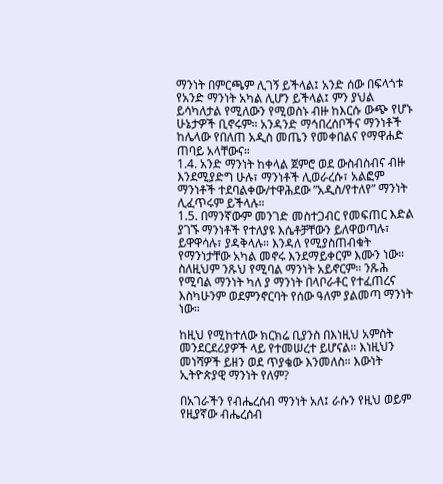ማንነት በምርጫም ሊገኝ ይችላል፤ አንድ ሰው በፍላጎቱ የአንድ ማንነት አካል ሊሆን ይችላል፤ ምን ያህል ይሳካለታል የሚለውን የሚወስኑ ብዙ ከእርሱ ውጭ የሆኑ ሁኔታዎች ቢኖሩም። አንዳንድ ማኅበረሰቦችና ማንነቶች ከሌላው የበለጠ አዲስ መጤን የመቀበልና የማዋሐድ ጠባይ አላቸውና።
1.4. አንድ ማንነት ከቀላል ጀምሮ ወደ ውስብስብና ብዙ እንደሚያድግ ሁሉ፣ ማንነቶች ሊወራረሱ፣ አልፎም ማንነቶች ተደባልቀው/ተዋሕደው ”አዲስ/የተለየ” ማንነት ሊፈጥሩም ይችላሉ።
1.5. በማንኛውም መንገድ መስተጋብር የመፍጠር እድል ያገኙ ማንነቶች የተለያዩ እሴቶቻቸውን ይለዋወጣሉ፣ ይዋዋሳሉ፣ ያዳቅላሉ። እንዳለ የሚያስጠብቁት የማንነታቸው አካል መኖሩ እንደማይቀርም እሙን ነው። ስለዚህም ንጹህ የሚባል ማንነት አይኖርም። ንጹሕ የሚባል ማንነት ካለ ያ ማንነት በላቦራቶር የተፈጠረና እስካሁንም ወደምንኖርባት የሰው ዓለም ያልመጣ ማንነት ነው።

ከዚህ የሚከተለው ክርክሬ ቢያንስ በእነዚህ አምስት መንደርደሪያዎች ላይ የተመሠረተ ይሆናል። እነዚህን መነሻዎች ይዘን ወደ ጥያቄው እንመለስ። እውነት ኢትዮጵያዊ ማንነት የለም?

በአገራችን የብሔረሰብ ማንነት አለ፤ ራሱን የዚህ ወይም የዚያኛው ብሔረሰብ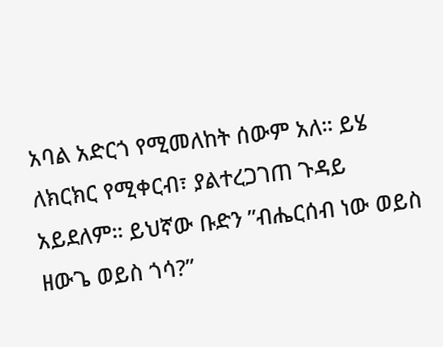አባል አድርጎ የሚመለከት ሰውም አለ። ይሄ ለክርክር የሚቀርብ፣ ያልተረጋገጠ ጉዳይ አይደለም። ይህኛው ቡድን ”ብሔርሰብ ነው ወይስ ዘውጌ ወይስ ጎሳ?”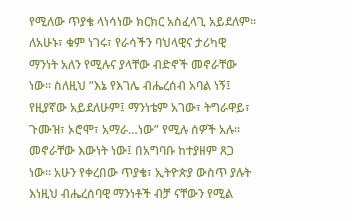የሚለው ጥያቄ ላነሳነው ክርክር አስፈላጊ አይደለም። ለአሁኑ፣ ቁም ነገሩ፣ የራሳችን ባህላዊና ታሪካዊ ማንነት አለን የሚሉና ያላቸው ብድኖች መኖራቸው ነው። ስለዚህ ”እኔ የእገሌ ብሔረሰብ አባል ነኝ፤ የዚያኛው አይደለሁም፤ ማንነቴም አገው፣ ትግራዋይ፣ ጉሙዝ፣ ኦሮሞ፣ አማራ…ነው” የሚሉ ሰዎች አሉ። መኖራቸው እውነት ነው፤ በአግባቡ ከተያዘም ጸጋ ነው። አሁን የቀረበው ጥያቄ፣ ኢትዮጵያ ውስጥ ያሉት እነዚህ ብሔረሰባዊ ማንነቶች ብቻ ናቸውን የሚል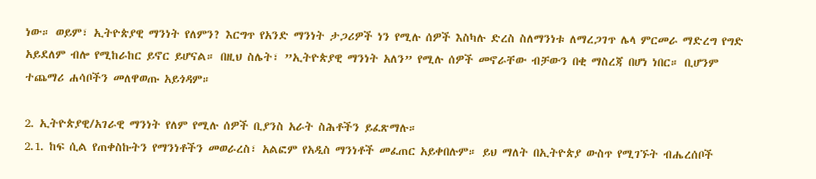ነው። ወይም፣ ኢትዮጵያዊ ማንነት የለምን? እርግጥ የአንድ ማንነት ታጋሪዎች ነን የሚሉ ሰዎች እስካሉ ድረስ ስለማንነቱ ለማረጋገጥ ሌላ ምርመራ ማድረግ የግድ አይደለም ብሎ የሚከራከር ይኖር ይሆናል። በዚህ ስሌት፣ ”ኢትዮጵያዊ ማንነት አለን” የሚሉ ሰዎች መኖራቸው ብቻውን በቂ ማስረጃ በሆነ ነበር። ቢሆንም ተጨማሪ ሐሳቦችን መለዋወጡ አይጎዳም።

2. ኢትዮጵያዊ/አገራዊ ማንነት የለም የሚሉ ሰዎች ቢያንስ አራት ስሕቶችን ይፈጽማሉ።
2.1. ከፍ ሲል የጠቀስኩትን የማንነቶችን መወራረስ፣ አልፎም የአዲስ ማንነቶች መፈጠር አይቀበሉም። ይህ ማለት በኢትዮጵያ ውስጥ የሚገኙት ብሔረሰቦች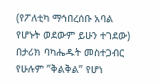(የፖለቲካ ማኅበረሰቡ አባል የሆኑት ወደውም ይሁን ተገደው) በታሪክ ባካሔዱት መስተጋብር የሁሉም ”ቅልቅል” የሆነ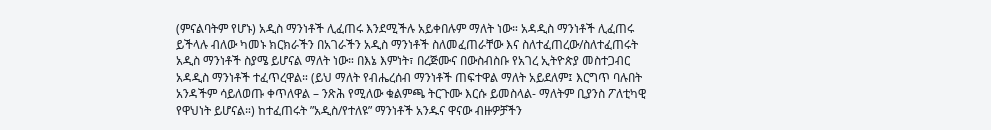(ምናልባትም የሆኑ) አዲስ ማንነቶች ሊፈጠሩ እንደሚችሉ አይቀበሉም ማለት ነው። አዳዲስ ማንነቶች ሊፈጠሩ ይችላሉ ብለው ካመኑ ክርክራችን በአገራችን አዲስ ማንነቶች ስለመፈጠራቸው እና ስለተፈጠረው/ስለተፈጠሩት አዲስ ማንነቶች ስያሜ ይሆናል ማለት ነው። በእኔ እምነት፣ በረጅሙና በውስብስቡ የአገረ ኢትዮጵያ መስተጋብር አዳዲስ ማንነቶች ተፈጥረዋል። (ይህ ማለት የብሔረሰብ ማንነቶች ጠፍተዋል ማለት አይደለም፤ እርግጥ ባሉበት አንዳችም ሳይለወጡ ቀጥለዋል – ንጽሕ የሚለው ቁልምጫ ትርጉሙ እርሱ ይመስላል- ማለትም ቢያንስ ፖለቲካዊ የዋህነት ይሆናል።) ከተፈጠሩት ”አዲስ/የተለዩ” ማንነቶች አንዱና ዋናው ብዙዎቻችን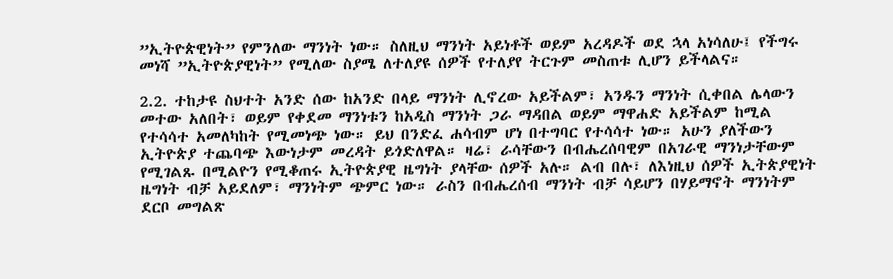”ኢትዮጵዊነት” የምንለው ማንነት ነው። ስለዚህ ማንነት አይነቶች ወይም አረዳዶች ወደ ኋላ አነሳለሁ፤ የችግሩ መነሻ ”ኢትዮጵያዊነት” የሚለው ስያሜ ለተለያዩ ሰዎች የተለያየ ትርጉም መስጠቱ ሊሆን ይችላልና።

2.2. ተከታዩ ስህተት አንድ ሰው ከአንድ በላይ ማንነት ሊኖረው አይችልም፣ አንዱን ማንነት ሲቀበል ሌላውን መተው አለበት፣ ወይም የቀደመ ማንነቱን ከአዲስ ማንነት ጋራ ማዳበል ወይም ማዋሐድ አይችልም ከሚል የተሳሳተ አመለካከት የሚመነጭ ነው። ይህ በንድፈ ሐሳብም ሆነ በተግባር የተሳሳተ ነው። አሁን ያለችውን ኢትዮጵያ ተጨባጭ እውነታም መረዳት ይጎድለዋል። ዛሬ፣ ራሳቸውን በብሔረሰባዊም በአገራዊ ማንነታቸውም የሚገልጹ በሚልዮን የሚቆጠሩ ኢትዮጵያዊ ዜግነት ያላቸው ሰዎች አሉ። ልብ በሉ፣ ለእነዚህ ሰዎች ኢትጵያዊነት ዜግነት ብቻ አይደለም፣ ማንነትም ጭምር ነው። ራስን በብሔረሰብ ማንነት ብቻ ሳይሆን በሃይማኖት ማንነትም ደርቦ መግልጽ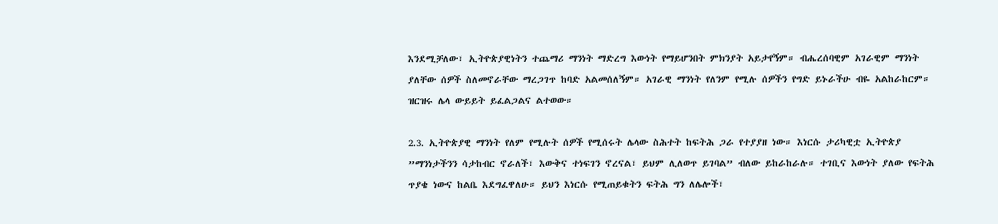እንደሚቻለው፣ ኢትዮጵያዊነትን ተጨማሪ ማንነት ማድረግ እውነት የማይሆንበት ምክንያት አይታየኝም። ብሔረሰባዊም አገራዊም ማንነት ያለቸው ሰዎች ስለመኖራቸው ማረጋገጥ ከባድ አልመሰለኝም። አገራዊ ማንነት የለንም የሚሉ ሰዎችን የግድ ይኑራችሁ ብዬ አልከራከርም። ዝርዝሩ ሌላ ውይይት ይፈልጋልና ልተወው።

2.3. ኢትዮጵያዊ ማንነት የለም የሚሉት ሰዎች የሚሰሩት ሌላው ስሕተት ከፍትሕ ጋራ የተያያዘ ነው። እነርሱ ታሪካዊቷ ኢትዮጵያ ”ማንነታችንን ሳታከብር ኖራለች፣ እውቅና ተነፍገን ኖረናል፣ ይህም ሊለወጥ ይገባል” ብለው ይከራከራሉ። ተገቢና እውነት ያለው የፍትሕ ጥያቄ ነውና ከልቤ እደግፈዋለሁ። ይህን እነርሱ የሚጠይቁትን ፍትሕ ግን ለሌሎች፣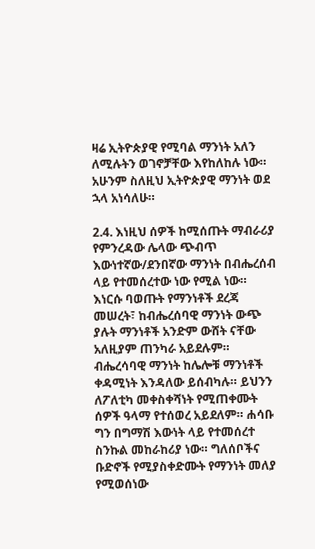ዛሬ ኢትዮጵያዊ የሚባል ማንነት አለን ለሚሉትን ወገኖቻቸው እየከለከሉ ነው። አሁንም ስለዚህ ኢትዮጵያዊ ማንነት ወደ ኋላ አነሳለሁ።

2.4. እነዚህ ሰዎች ከሚሰጡት ማብራሪያ የምንረዳው ሌላው ጭብጥ እውነተኛው/ደንበኛው ማንነት በብሔረሰብ ላይ የተመሰረተው ነው የሚል ነው። እነርሱ ባወጡት የማንነቶች ደረጃ መሠረት፣ ከብሔረሰባዊ ማንነት ውጭ ያሉት ማንነቶች አንድም ውሸት ናቸው አለዚያም ጠንካራ አይደሉም። ብሔረሳባዊ ማንነት ከሌሎቹ ማንነቶች ቀዳሚነት እንዳለው ይሰብካሉ። ይህንን ለፖለቲካ መቀስቀሻነት የሚጠቀሙት ሰዎች ዓላማ የተሰወረ አይደለም። ሐሳቡ ግን በግማሽ እውነት ላይ የተመሰረተ ስንኩል መከራከሪያ ነው። ግለሰቦችና ቡድኖች የሚያስቀድሙት የማንነት መለያ የሚወሰነው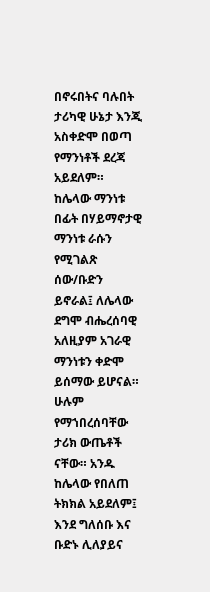በኖሩበትና ባሉበት ታሪካዊ ሁኔታ እንጂ አስቀድሞ በወጣ የማንነቶች ደረጃ አይደለም። ከሌላው ማንነቱ በፊት በሃይማኖታዊ ማንነቱ ራሱን የሚገልጽ ሰው/ቡድን ይኖራል፤ ለሌላው ደግሞ ብሔረሰባዊ አለዚያም አገራዊ ማንነቱን ቀድሞ ይሰማው ይሆናል። ሁሉም የማኀበረሰባቸው ታሪክ ውጤቶች ናቸው። አንዱ ከሌላው የበለጠ ትክክል አይደለም፤ እንደ ግለሰቡ እና ቡድኑ ሊለያይና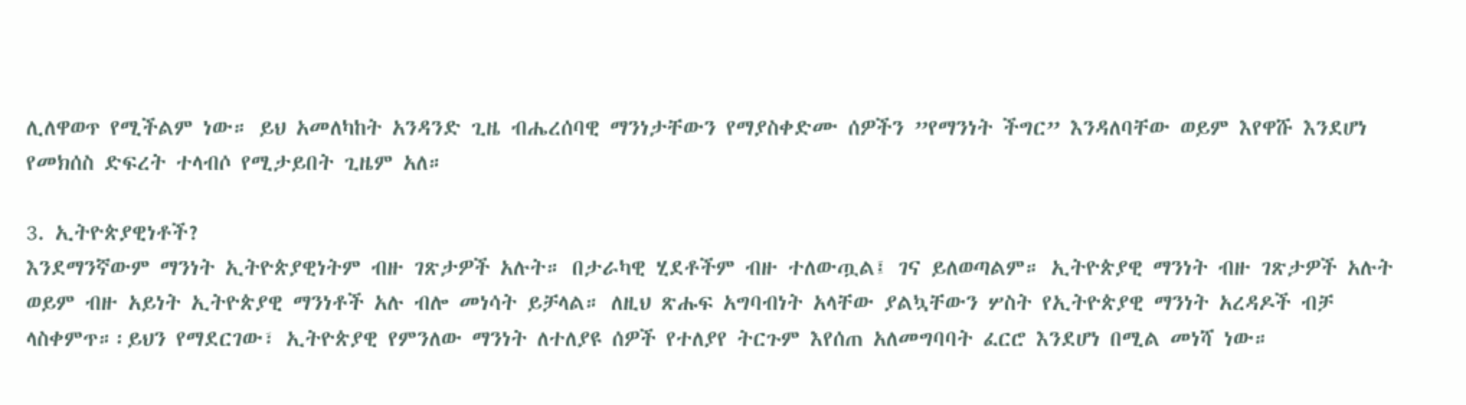ሊለዋወጥ የሚችልም ነው። ይህ አመለካከት አንዳንድ ጊዜ ብሔረሰባዊ ማንነታቸውን የማያስቀድሙ ሰዎችን ”የማንነት ችግር” እንዳለባቸው ወይም እየዋሹ እንደሆነ የመክሰስ ድፍረት ተላብሶ የሚታይበት ጊዜም አለ።

3. ኢትዮጵያዊነቶች?
እንደማንኛውም ማንነት ኢትዮጵያዊነትም ብዙ ገጽታዎች አሉት። በታራካዊ ሂደቶችም ብዙ ተለውጧል፤ ገና ይለወጣልም። ኢትዮጵያዊ ማንነት ብዙ ገጽታዎች አሉት ወይም ብዙ አይነት ኢትዮጵያዊ ማንነቶች አሉ ብሎ መነሳት ይቻላል። ለዚህ ጽሑፍ አግባብነት አላቸው ያልኳቸውን ሦስት የኢትዮጵያዊ ማንነት አረዳዶች ብቻ ላስቀምጥ።፡ይህን የማደርገው፣ ኢትዮጵያዊ የምንለው ማንነት ለተለያዩ ሰዎች የተለያየ ትርጉም እየሰጠ አለመግባባት ፈርሮ እንደሆነ በሚል መነሻ ነው።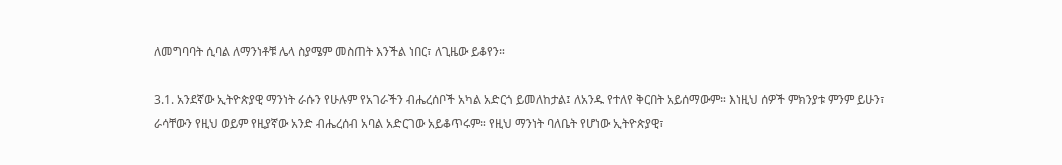ለመግባባት ሲባል ለማንነቶቹ ሌላ ስያሜም መስጠት እንችል ነበር፣ ለጊዜው ይቆየን።

3.1. አንደኛው ኢትዮጵያዊ ማንነት ራሱን የሁሉም የአገራችን ብሔረሰቦች አካል አድርጎ ይመለከታል፤ ለአንዱ የተለየ ቅርበት አይሰማውም። እነዚህ ሰዎች ምክንያቱ ምንም ይሁን፣ ራሳቸውን የዚህ ወይም የዚያኛው አንድ ብሔረሰብ አባል አድርገው አይቆጥሩም። የዚህ ማንነት ባለቤት የሆነው ኢትዮጵያዊ፣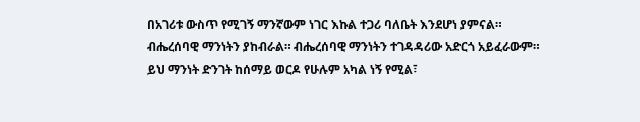በአገሪቱ ውስጥ የሚገኝ ማንኛውም ነገር እኩል ተጋሪ ባለቤት እንደሆነ ያምናል። ብሔረሰባዊ ማንነትን ያከብራል። ብሔረሰባዊ ማንነትን ተገዳዳሪው አድርጎ አይፈራውም። ይህ ማንነት ድንገት ከሰማይ ወርዶ የሁሉም አካል ነኝ የሚል፣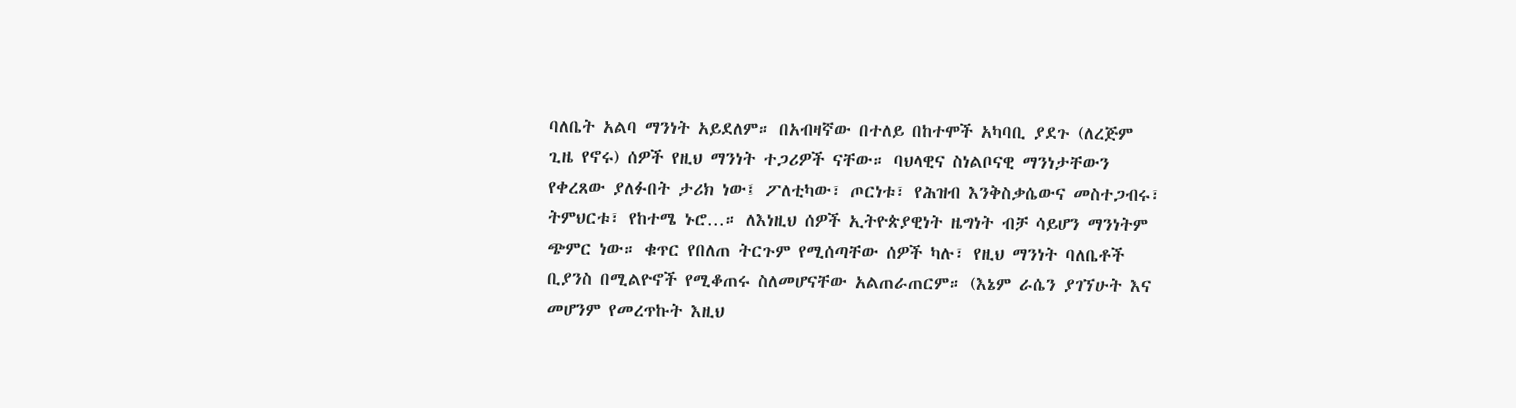ባለቤት አልባ ማንነት አይደለም። በአብዛኛው በተለይ በከተሞች አካባቢ ያደጉ (ለረጅም ጊዜ የኖሩ) ሰዎች የዚህ ማንነት ተጋሪዎች ናቸው። ባህላዊና ስነልቦናዊ ማንነታቸውን የቀረጸው ያለፉበት ታሪክ ነው፤ ፖለቲካው፣ ጦርነቱ፣ የሕዝብ እንቅስቃሴውና መስተጋብሩ፣ ትምህርቱ፣ የከተሜ ኑሮ…። ለእነዚህ ሰዎች ኢትዮጵያዊነት ዜግነት ብቻ ሳይሆን ማንነትም ጭምር ነው። ቁጥር የበለጠ ትርጉም የሚሰጣቸው ሰዎች ካሉ፣ የዚህ ማንነት ባለቤቶች ቢያንስ በሚልዮኖች የሚቆጠሩ ስለመሆናቸው አልጠራጠርም። (እኔም ራሴን ያገኘሁት እና መሆንም የመረጥኩት እዚህ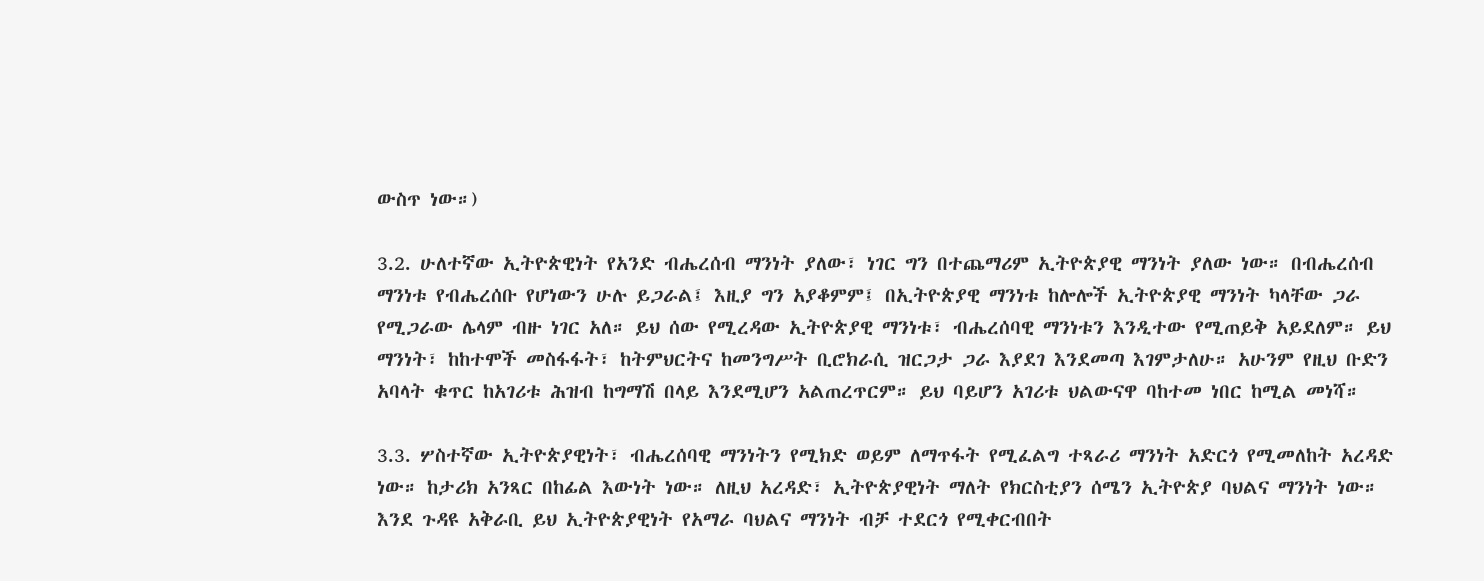ውስጥ ነው።)

3.2. ሁለተኛው ኢትዮጵዊነት የአንድ ብሔረሰብ ማንነት ያለው፣ ነገር ግን በተጨማሪም ኢትዮጵያዊ ማንነት ያለው ነው። በብሔረሰብ ማንነቱ የብሔረሰቡ የሆነውን ሁሉ ይጋራል፤ እዚያ ግን አያቆምም፤ በኢትዮጵያዊ ማንነቱ ከሎሎች ኢትዮጵያዊ ማንነት ካላቸው ጋራ የሚጋራው ሌላም ብዙ ነገር አለ። ይህ ሰው የሚረዳው ኢትዮጵያዊ ማንነቱ፣ ብሔረሰባዊ ማንነቱን እንዲተው የሚጠይቅ አይደለም። ይህ ማንነት፣ ከከተሞች መስፋፋት፣ ከትምህርትና ከመንግሥት ቢሮክራሲ ዝርጋታ ጋራ እያደገ እንደመጣ እገምታለሁ። አሁንም የዚህ ቡድን አባላት ቁጥር ከአገሪቱ ሕዝብ ከግማሽ በላይ እንደሚሆን አልጠረጥርም። ይህ ባይሆን አገሪቱ ህልውናዋ ባከተመ ነበር ከሚል መነሻ።

3.3. ሦስተኛው ኢትዮጵያዊነት፣ ብሔረሰባዊ ማንነትን የሚክድ ወይም ለማጥፋት የሚፈልግ ተጻራሪ ማንነት አድርጎ የሚመለከት አረዳድ ነው። ከታሪክ አንጻር በከፊል እውነት ነው። ለዚህ አረዳድ፣ ኢትዮጵያዊነት ማለት የክርስቲያን ሰሜን ኢትዮጵያ ባህልና ማንነት ነው። እንደ ጉዳዩ አቅራቢ ይህ ኢትዮጵያዊነት የአማራ ባህልና ማንነት ብቻ ተደርጎ የሚቀርብበት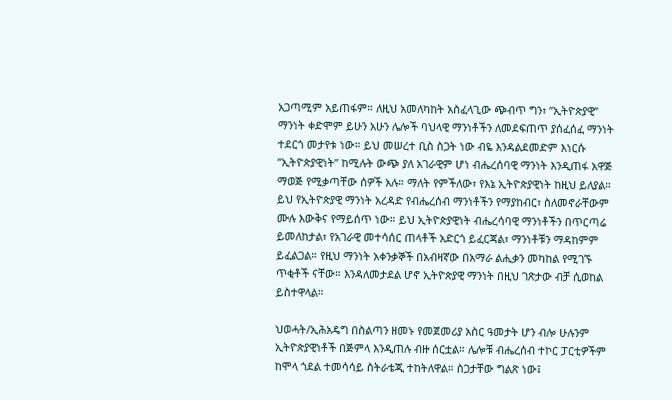አጋጣሚም አይጠፋም። ለዚህ አመለካከት አስፈላጊው ጭብጥ ግን፣ ”ኢትዮጵያዊ” ማንነት ቀድሞም ይሁን አሁን ሌሎች ባህላዊ ማንነቶችን ለመደፍጠጥ ያሰፈሰፈ ማንነት ተደርጎ መታየቱ ነው። ይህ መሠረተ ቢስ ስጋት ነው ብዬ እንዳልደመድም እነርሱ ”ኢትዮጵያዊነት” ከሚሉት ውጭ ያለ አገራዊም ሆነ ብሔረሰባዊ ማንነት እንዲጠፋ አዋጅ ማወጅ የሚቃጣቸው ሰዎች አሉ። ማለት የምችለው፣ የእኔ ኢትዮጵያዊነት ከዚህ ይለያል። ይህ የኢትዮጵያዊ ማንነት አረዳድ የብሔረሰብ ማንነቶችን የማያከብር፣ ስለመኖራቸውም ሙሉ እውቅና የማይሰጥ ነው። ይህ ኢትዮጵያዊነት ብሔረሳባዊ ማንነቶችን በጥርጣሬ ይመለከታል፣ የአገራዊ መተሳሰር ጠላቶች አድርጎ ይፈርጃል፣ ማንነቶቹን ማዳከምም ይፈልጋል። የዚህ ማንነት አቀንቃኞች በአብዛኛው በአማራ ልሒቃን መካከል የሚገኙ ጥቂቶች ናቸው። እንዳለመታደል ሆኖ ኢትዮጵያዊ ማንነት በዚህ ገጽታው ብቻ ሲወከል ይስተዋላል።

ህወሓት/ኢሕአዴግ በስልጣን ዘመኑ የመጀመሪያ አስር ዓመታት ሆን ብሎ ሁሉንም ኢትዮጵያዊነቶች በጅምላ እንዲጠሉ ብዙ ሰርቷል። ሌሎቹ ብሔረሰብ ተኮር ፓርቲዎችም ከሞላ ጎደል ተመሳሳይ ስትራቴጂ ተከትለዋል። ስጋታቸው ግልጽ ነው፤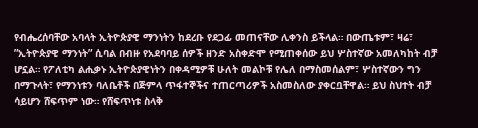የብሔረሰባቸው አባላት ኢትዮጵያዊ ማንነትን ከደረቡ የደጋፊ መጠናቸው ሊቀንስ ይችላል። በውጤቱም፣ ዛሬ፣ ”ኢትዮጵያዊ ማንነት” ሲባል በብዙ የአደባባይ ሰዎች ዘንድ አስቀድሞ የሚጠቀሰው ይህ ሦስተኛው አመለካከት ብቻ ሆኗል። የፖለቲካ ልሒቃኑ ኢትዮጵያዊነትን በቀዳሚዎቹ ሁለት መልኮቹ የሌለ በማስመሰልም፣ ሦስተኛውን ግን በማጉላት፣ የማንነቱን ባለቤቶች በጅምላ ጥፋተኞችና ተጠርጣሪዎች አስመስለው ያቀርቧቸዋል። ይህ ስህተት ብቻ ሳይሆን ሸፍጥም ነው። የሸፍጥነቱ ስላቅ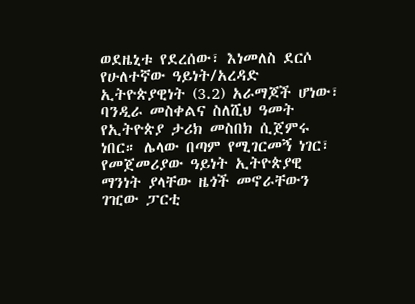ወደዜኒቱ የደረሰው፣ እነመለስ ደርሶ የሁለተኛው ዓይነት/አረዳድ ኢትዮጵያዊነት (3.2) አራማጆች ሆነው፣ ባንዲራ መስቀልና ስለሺህ ዓመት የኢትዮጵያ ታሪክ መስበክ ሲጀምሩ ነበር። ሌላው በጣም የሚገርመኝ ነገር፣ የመጀመሪያው ዓይነት ኢትዮጵያዊ ማንነት ያላቸው ዜጎች መኖራቸውን ገዢው ፓርቲ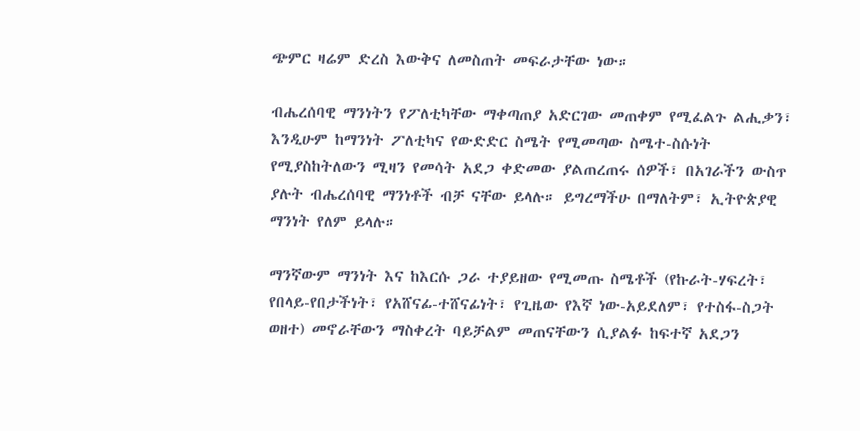ጭምር ዛሬም ድረስ እውቅና ለመስጠት መፍራታቸው ነው።

ብሔረሰባዊ ማንነትን የፖለቲካቸው ማቀጣጠያ አድርገው መጠቀም የሚፈልጉ ልሒቃን፣ እንዲሁም ከማንነት ፖለቲካና የውድድር ስሜት የሚመጣው ስሜተ-ስሱነት የሚያስከትለውን ሚዛን የመሳት አደጋ ቀድመው ያልጠረጠሩ ሰዎች፣ በአገራችን ውስጥ ያሉት ብሔረሰባዊ ማንነቶች ብቻ ናቸው ይላሉ። ይግረማችሁ በማለትም፣ ኢትዮጵያዊ ማንነት የለም ይላሉ።

ማንኛውም ማንነት እና ከእርሱ ጋራ ተያይዘው የሚመጡ ስሜቶች (የኩራት-ሃፍረት፣ የበላይ-የበታችነት፣ የአሸናፊ-ተሸናፊነት፣ የጊዜው የእኛ ነው-አይደለም፣ የተስፋ-ስጋት ወዘተ) መኖራቸውን ማስቀረት ባይቻልም መጠናቸውን ሲያልፉ ከፍተኛ አደጋን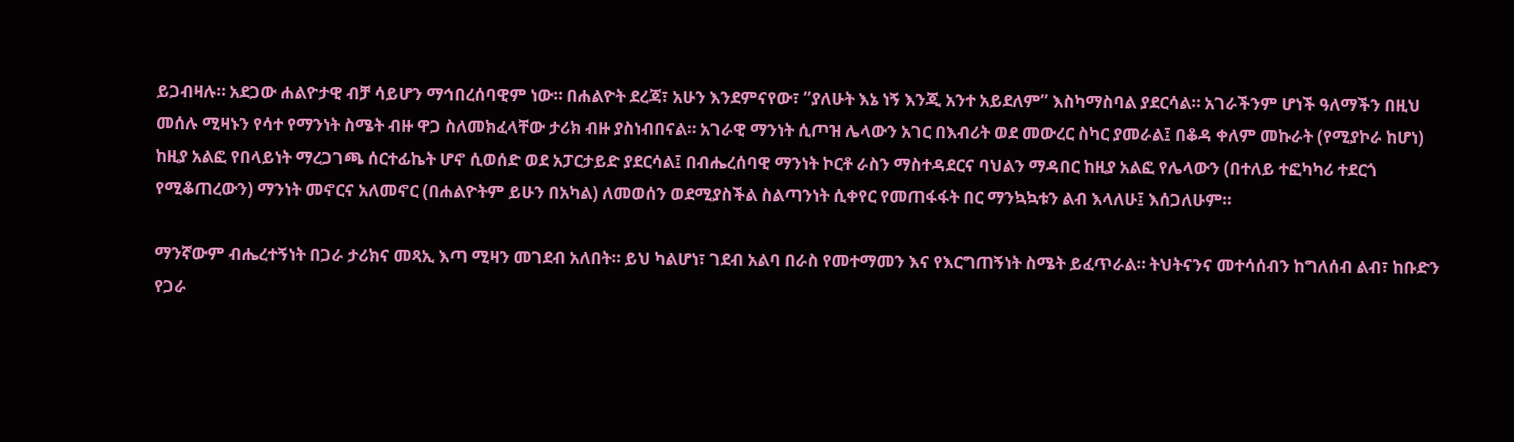ይጋብዛሉ። አደጋው ሐልዮታዊ ብቻ ሳይሆን ማኅበረሰባዊም ነው። በሐልዮት ደረጃ፣ አሁን እንደምናየው፣ ”ያለሁት እኔ ነኝ እንጂ አንተ አይደለም” እስካማስባል ያደርሳል። አገራችንም ሆነች ዓለማችን በዚህ መሰሉ ሚዛኑን የሳተ የማንነት ስሜት ብዙ ዋጋ ስለመክፈላቸው ታሪክ ብዙ ያስነብበናል። አገራዊ ማንነት ሲጦዝ ሌላውን አገር በእብሪት ወደ መውረር ስካር ያመራል፤ በቆዳ ቀለም መኩራት (የሚያኮራ ከሆነ) ከዚያ አልፎ የበላይነት ማረጋገጫ ሰርተፊኬት ሆኖ ሲወሰድ ወደ አፓርታይድ ያደርሳል፤ በብሔረሰባዊ ማንነት ኮርቶ ራስን ማስተዳደርና ባህልን ማዳበር ከዚያ አልፎ የሌላውን (በተለይ ተፎካካሪ ተደርጎ የሚቆጠረውን) ማንነት መኖርና አለመኖር (በሐልዮትም ይሁን በአካል) ለመወሰን ወደሚያስችል ስልጣንነት ሲቀየር የመጠፋፋት በር ማንኳኳቱን ልብ እላለሁ፤ እሰጋለሁም።

ማንኛውም ብሔረተኝነት በጋራ ታሪክና መጻኢ እጣ ሚዛን መገደብ አለበት። ይህ ካልሆነ፣ ገደብ አልባ በራስ የመተማመን እና የእርግጠኝነት ስሜት ይፈጥራል። ትህትናንና መተሳሰብን ከግለሰብ ልብ፣ ከቡድን የጋራ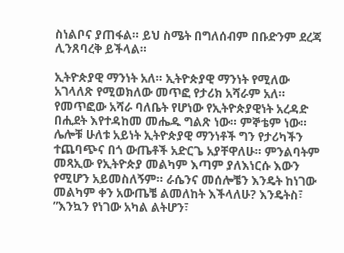ስነልቦና ያጠፋል። ይህ ስሜት በግለሰብም በቡድንም ደረጃ ሊንጸባረቅ ይችላል።

ኢትዮጵያዊ ማንነት አለ። ኢትዮጵያዊ ማንነት የሚለው አገላለጽ የሚወክለው መጥፎ የታሪክ አሻራም አለ። የመጥፎው አሻራ ባለቤት የሆነው የኢትዮጵያዊነት አረዳድ በሒደት እየተዳከመ መሔዱ ግልጽ ነው። ምኞቴም ነው። ሌሎቹ ሁለቱ አይነት ኢትዮጵያዊ ማንነቶች ግን የታሪካችን ተጨባጭና በጎ ውጤቶች አድርጌ አያቸዋለሁ። ምንልባትም መጻኢው የኢትዮጵያ መልካም እጣም ያለእነርሱ እውን የሚሆን አይመስለኝም። ራሴንና መሰሎቼን እንዴት ከነገው መልካም ቀን አውጤቼ ልመለከት እችላለሁ? እንዴትስ፣ ”እንኳን የነገው አካል ልትሆን፣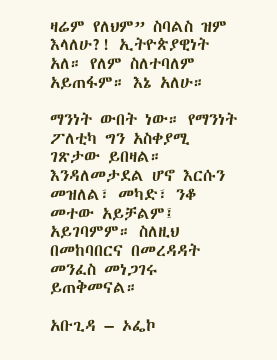ዛሬም የለህም” ስባልስ ዝም እላለሁ?! ኢትዮጵያዊነት አለ። የለም ስለተባለም አይጠፋም። እኔ አለሁ።

ማንነት ውበት ነው። የማንነት ፖለቲካ ግን አስቀያሚ ገጽታው ይበዛል። እንዳለመታደል ሆኖ እርሱን መዝለል፣ መካድ፣ ንቆ መተው አይቻልም፤ አይገባምም። ስለዚህ በመከባበርና በመረዳዳት መንፈስ መነጋገሩ ይጠቅመናል።

አቡጊዳ – ኦፌኮ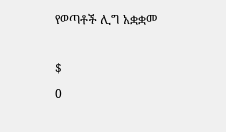የወጣቶች ሊግ አቋቋመ

$
0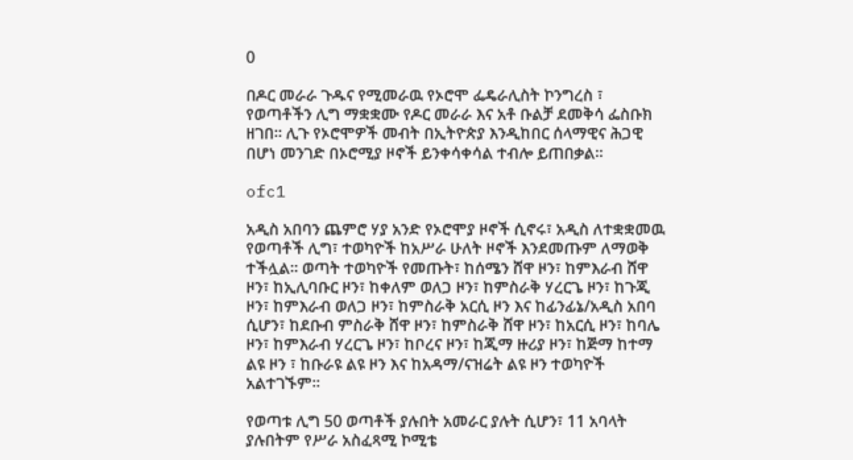0

በዶር መራራ ጉዱና የሚመራዉ የኦሮሞ ፌዴራሊስት ኮንግረስ ፣ የወጣቶችን ሊግ ማቋቋሙ የዶር መራራ እና አቶ ቡልቻ ደመቅሳ ፌስቡክ ዘገበ። ሊጉ የኦሮሞዎች መብት በኢትዮጵያ እንዲከበር ሰላማዊና ሕጋዊ በሆነ መንገድ በኦሮሚያ ዞኖች ይንቀሳቀሳል ተብሎ ይጠበቃል።

ofc1

አዲስ አበባን ጨምሮ ሃያ አንድ የኦሮሞያ ዞኖች ሲኖሩ፣ አዲስ ለተቋቋመዉ የወጣቶች ሊግ፣ ተወካዮች ከአሥራ ሁለት ዞኖች እንደመጡም ለማወቅ ተችሏል። ወጣት ተወካዮች የመጡት፣ ከሰሜን ሸዋ ዞን፣ ከምእራብ ሸዋ ዞን፣ ከኢሊባቡር ዞን፣ ከቀለም ወለጋ ዞን፣ ከምስራቅ ሃረርጌ ዞን፣ ከጉጂ ዞን፣ ከምእራብ ወለጋ ዞን፣ ከምስራቅ አርሲ ዞን እና ከፊንፊኔ/አዲስ አበባ ሲሆን፣ ከደቡብ ምስራቅ ሸዋ ዞን፣ ከምስራቅ ሸዋ ዞን፣ ከአርሲ ዞን፣ ከባሌ ዞን፣ ከምእራብ ሃረርጌ ዞን፣ ከቦረና ዞን፣ ከጂማ ዙሪያ ዞን፣ ከጅማ ከተማ ልዩ ዞን ፣ ከቡራዩ ልዩ ዞን እና ከአዳማ/ናዝሬት ልዩ ዞን ተወካዮች አልተገኙም።

የወጣቱ ሊግ 50 ወጣቶች ያሉበት አመራር ያሉት ሲሆን፣ 11 አባላት ያሉበትም የሥራ አስፈጻሚ ኮሚቴ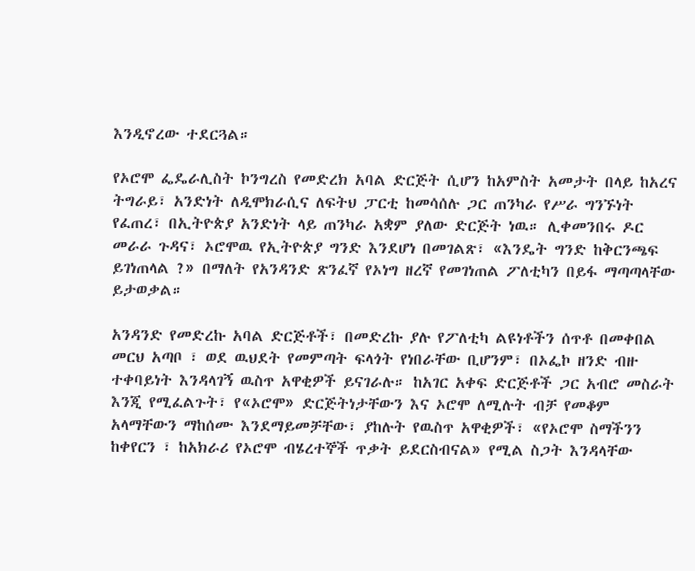እንዲኖረው ተደርጓል።

የኦሮሞ ፌዴራሊስት ኮንግረስ የመድረክ አባል ድርጅት ሲሆን ከአምስት አመታት በላይ ከአረና ትግራይ፣ አንድነት ለዲሞክራሲና ለፍትህ ፓርቲ ከመሳሰሉ ጋር ጠንካራ የሥራ ግንኙነት የፈጠረ፣ በኢትዮጵያ አንድነት ላይ ጠንካራ አቋም ያለው ድርጅት ነዉ። ሊቀመንበሩ ዶር መራራ ጉዳና፣ ኦሮሞዉ የኢትዮጵያ ግንድ እንደሆነ በመገልጽ፣ «እንዴት ግንድ ከቅርንጫፍ ይገነጠላል ?» በማለት የአንዳንድ ጽንፈኛ የኦነግ ዘረኛ የመገነጠል ፖለቲካን በይፋ ማጣጣላቸው ይታወቃል።

አንዳንድ የመድረኩ አባል ድርጅቶች፣ በመድረኩ ያሉ የፖለቲካ ልዩነቶችን ሰጥቶ በመቀበል መርህ አጣቦ ፣ ወደ ዉህደት የመምጣት ፍላጎት የነበራቸው ቢሆንም፣ በኦፌኮ ዘንድ ብዙ ተቀባይነት እንዳላገኝ ዉስጥ አዋቂዎች ይናገራሉ። ከአገር አቀፍ ድርጅቶች ጋር አብሮ መስራት እንጂ የሚፈልጉት፣ የ«ኦሮሞ» ድርጅትነታቸውን እና ኦሮሞ ለሚሉት ብቻ የመቆም አላማቸውን ማከሰሙ እንደማይመቻቸው፣ ያከሉት የዉስጥ አዋቂዎች፣ «የኦሮሞ ስማችንን ከቀየርን ፣ ከአክራሪ የኦሮሞ ብሄረተኞች ጥቃት ይደርስብናል» የሚል ስጋት እንዳላቸው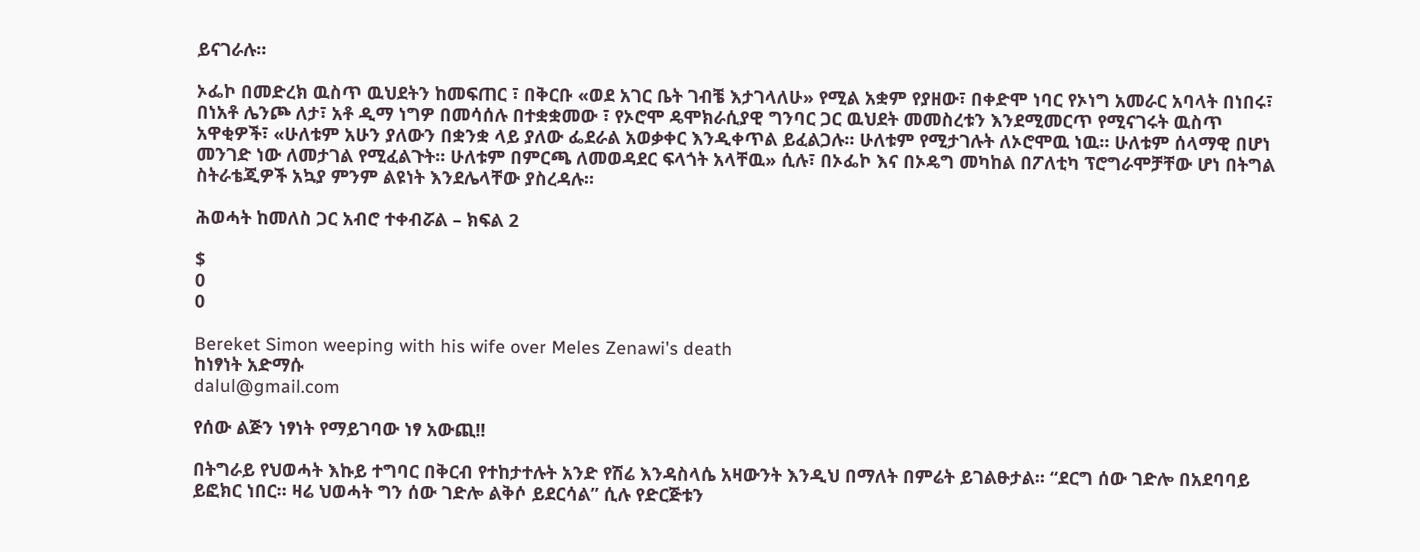ይናገራሉ።

ኦፌኮ በመድረክ ዉስጥ ዉህደትን ከመፍጠር ፣ በቅርቡ «ወደ አገር ቤት ገብቼ እታገላለሁ» የሚል አቋም የያዘው፣ በቀድሞ ነባር የኦነግ አመራር አባላት በነበሩ፣ በነአቶ ሌንጮ ለታ፣ አቶ ዲማ ነግዎ በመሳሰሉ በተቋቋመው ፣ የኦሮሞ ዴሞክራሲያዊ ግንባር ጋር ዉህደት መመስረቱን እንደሚመርጥ የሚናገሩት ዉስጥ አዋቂዎች፣ «ሁለቱም አሁን ያለውን በቋንቋ ላይ ያለው ፌደራል አወቃቀር እንዲቀጥል ይፈልጋሉ። ሁለቱም የሚታገሉት ለኦሮሞዉ ነዉ። ሁለቱም ሰላማዊ በሆነ መንገድ ነው ለመታገል የሚፈልጉት። ሁለቱም በምርጫ ለመወዳደር ፍላጎት አላቸዉ» ሲሉ፣ በኦፌኮ እና በኦዴግ መካከል በፖለቲካ ፕሮግራሞቻቸው ሆነ በትግል ስትራቴጂዎች አኳያ ምንም ልዩነት እንደሌላቸው ያስረዳሉ።

ሕወሓት ከመለስ ጋር አብሮ ተቀብሯል – ክፍል 2

$
0
0

Bereket Simon weeping with his wife over Meles Zenawi's death
ከነፃነት አድማሱ
dalul@gmail.com

የሰው ልጅን ነፃነት የማይገባው ነፃ አውጪ!!

በትግራይ የህወሓት እኩይ ተግባር በቅርብ የተከታተሉት አንድ የሽሬ እንዳስላሴ አዛውንት እንዲህ በማለት በምሬት ይገልፁታል። “ደርግ ሰው ገድሎ በአደባባይ ይፎክር ነበር። ዛሬ ህወሓት ግን ሰው ገድሎ ልቅሶ ይደርሳል” ሲሉ የድርጅቱን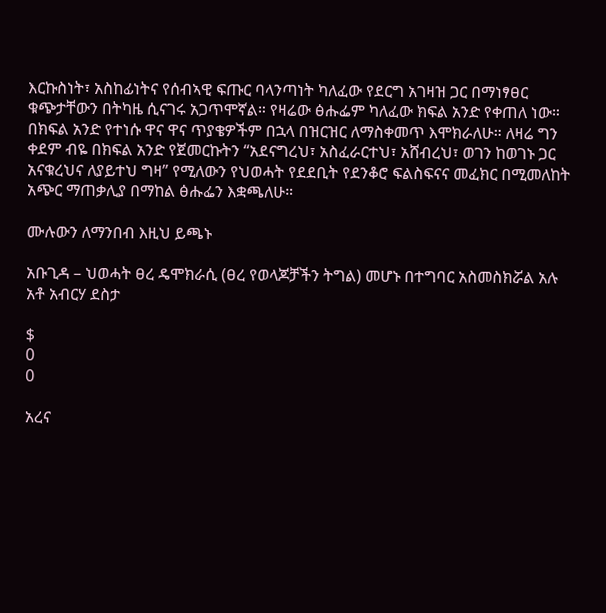እርኩስነት፣ አስከፊነትና የሰብኣዊ ፍጡር ባላንጣነት ካለፈው የደርግ አገዛዝ ጋር በማነፃፀር ቁጭታቸውን በትካዜ ሲናገሩ አጋጥሞኛል። የዛሬው ፅሑፌም ካለፈው ክፍል አንድ የቀጠለ ነው። በክፍል አንድ የተነሱ ዋና ዋና ጥያቄዎችም በኋላ በዝርዝር ለማስቀመጥ እሞክራለሁ። ለዛሬ ግን ቀደም ብዬ በክፍል አንድ የጀመርኩትን “አደናግረህ፣ አስፈራርተህ፣ አሸብረህ፣ ወገን ከወገኑ ጋር አናቁረህና ለያይተህ ግዛ” የሚለውን የህወሓት የደደቢት የደንቆሮ ፍልስፍናና መፈክር በሚመለከት አጭር ማጠቃሊያ በማከል ፅሑፌን እቋጫለሁ።

ሙሉውን ለማንበብ እዚህ ይጫኑ

አቡጊዳ – ህወሓት ፀረ ዴሞክራሲ (ፀረ የወላጆቻችን ትግል) መሆኑ በተግባር አስመስክሯል አሉ አቶ አብርሃ ደስታ

$
0
0

አረና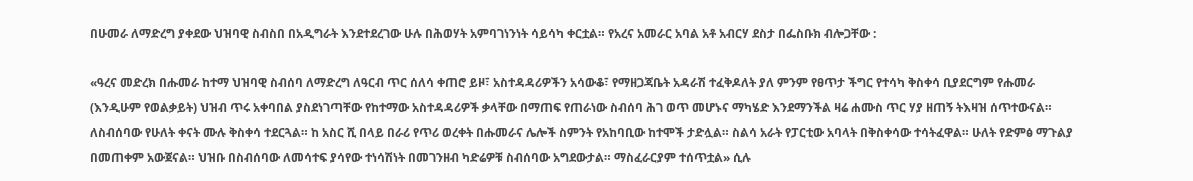በሁመራ ለማድረግ ያቀደው ህዝባዊ ስብስበ በአዲግራት እንደተደረገው ሁሉ በሕወሃት አምባገነንነት ሳይሳካ ቀርቷል። የአረና አመራር አባል አቶ አብርሃ ደስታ በፌስቡክ ብሎጋቸው :

«ዓረና መድረክ በሑመራ ከተማ ህዝባዊ ስብሰባ ለማድረግ ለዓርብ ጥር ሰለሳ ቀጠሮ ይዞ፣ አስተዳዳሪዎችን አሳውቆ፣ የማዘጋጃቤት አዳራሽ ተፈቅዶለት ያለ ምንም የፀጥታ ችግር የተሳካ ቅስቀሳ ቢያደርግም የሑመራ (እንዲሁም የወልቃይት) ህዝብ ጥሩ አቀባበል ያስደነገጣቸው የከተማው አስተዳዳሪዎች ቃላቸው በማጠፍ የጠራነው ስብሰባ ሕገ ወጥ መሆኑና ማካሄድ እንደማንችል ዛሬ ሐሙስ ጥር ሃያ ዘጠኝ ትእዛዝ ሰጥተውናል። ለስብሰባው የሁለት ቀናት ሙሉ ቅስቀሳ ተደርጓል። ከ አስር ሺ በላይ በራሪ የጥሪ ወረቀት በሑመራና ሌሎች ስምንት የአከባቢው ከተሞች ታድሏል። ስልሳ አራት የፓርቲው አባላት በቅስቀሳው ተሳትፈዋል። ሁለት የድምፅ ማጉልያ በመጠቀም አውጀናል። ህዝቡ በስብሰባው ለመሳተፍ ያሳየው ተነሳሽነት በመገንዘብ ካድሬዎቹ ስብሰባው አግደውታል። ማስፈራርያም ተሰጥቷል» ሲሉ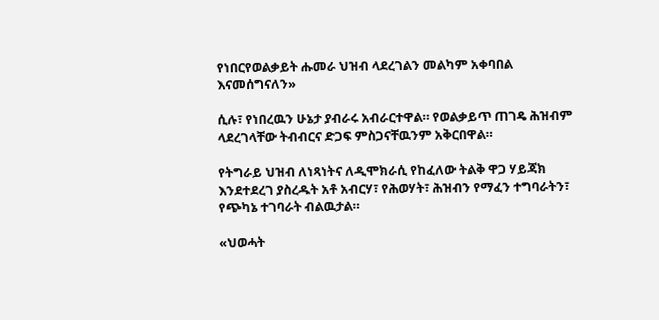የነበርየወልቃይት ሑመራ ህዝብ ላደረገልን መልካም አቀባበል እናመሰግናለን»

ሲሉ፣ የነበረዉን ሁኔታ ያብራሩ አብራርተዋል። የወልቃይጥ ጠገዴ ሕዝብም ላደረገላቸው ትብብርና ድጋፍ ምስጋናቸዉንም አቅርበዋል።

የትግራይ ህዝብ ለነጻነትና ለዲሞክራሲ የከፈለው ትልቅ ዋጋ ሃይጃክ እንደተደረገ ያስረዱት አቶ አብርሃ፣ የሕወሃት፣ ሕዝብን የማፈን ተግባራትን፣ የጭካኔ ተገባራት ብልዉታል።

«ህወሓት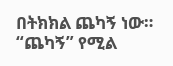በትክክል ጨካኝ ነው። “ጨካኝ” የሚል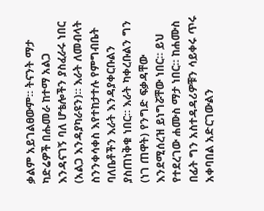ቃልም አይገልፀውም። ትናንት ማታ ካድሬዎች በሑመራ ከተማ አልጋ እንዳናገኝ ባለ ሆቴሎችን ያስፈራሩ ነበር (አልጋ እንዳያካራዩን)። እራት ለመብላት ስንንቀሳቀስ እየተከታተሉ የምግብቤት ባለቤቶችን እራት እንዳያቀርቡልን ያስጠነቅቁ ነበር። እራት ካቀረቡልን ግን (ነገ ጠዋት) የንግድ ፍቃዳቸው እንደሚሰረዝ ይነግሯቸው ነበር። ይህ የተደረገው ሐሙስ ማታ ነበር። ከሐሙስ በፊት ግን አስተዳዳሪዎቹን ሳይቀሩ ጥሩ አቀባበል አድርገውልን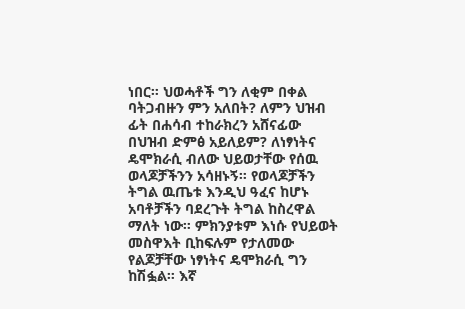ነበር። ህወሓቶች ግን ለቂም በቀል ባትጋብዙን ምን አለበት? ለምን ህዝብ ፊት በሐሳብ ተከራክረን አሸናፊው በህዝብ ድምፅ አይለይም? ለነፃነትና ዴሞክራሲ ብለው ህይወታቸው የሰዉ ወላጆቻችንን አሳዘኑኝ። የወላጆቻችን ትግል ዉጤቱ እንዲህ ዓፈና ከሆኑ አባቶቻችን ባደረጉት ትግል ከስረዋል ማለት ነው። ምክንያቱም እነሱ የህይወት መስዋእት ቢከፍሉም የታለመው የልጆቻቸው ነፃነትና ዴሞክራሲ ግን ከሽፏል። እኛ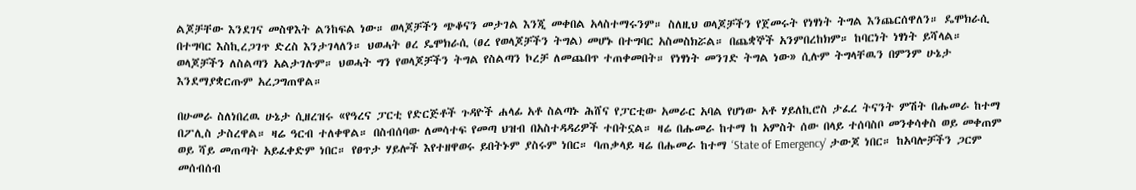ልጆቻቸው እንደገና መስዋእት ልንከፍል ነው። ወላጆቻችን ጭቆናን መታገል እንጂ መቀበል አላስተማሩንም። ስለዚህ ወላጆቻችን የጀመሩት የነፃነት ትግል እንጨርሰዋለን። ዴሞክራሲ በተግባር እስኪረጋገጥ ድረስ እንታገላለን። ህወሓት ፀረ ዴሞክራሲ (ፀረ የወላጆቻችን ትግል) መሆኑ በተግባር አስመስክሯል። በጨቋኞች አንምበረከክም። ከባርነት ነፃነት ይሻላል። ወላጆቻችን ለስልጣን አልታገሉም። ህወሓት ግን የወላጆቻችን ትግል የስልጣን ኮረቻ ለመጨበጥ ተጠቀመበት። የነፃነት መንገድ ትግል ነው» ሲሉም ትግላቸዉን በምንም ሁኔታ እንደማያቋርጡም አረጋግጠዋል።

በሁመራ ስለነበረዉ ሁኔታ ሲዘረዝሩ «የዓረና ፓርቲ የድርጅቶች ጉዳዮች ሐላፊ አቶ ስልጣኑ ሕሸና የፓርቲው አመራር አባል የሆነው አቶ ሃይለኪሮስ ታፈረ ትናንት ምሽት በሑመራ ከተማ በፖሊስ ታስረዋል። ዛሬ ዓርብ ተለቀዋል። በስብሰባው ለመሳተፍ የመጣ ህዝብ በአስተዳዳሪዎች ተበትኗል። ዛሬ በሑመራ ከተማ ከ አምስት ሰው በላይ ተሰባስቦ መንቀሳቀስ ወይ መቀጠም ወይ ሻይ መጠጣት አይፈቀድም ነበር። የፀጥታ ሃይሎች እየተዘዋወሩ ይበትኑም ያስሩም ነበር። ባጠቃላይ ዛሬ በሑመራ ከተማ ‘State of Emergency’ ታውጆ ነበር። ከአባሎቻችን ጋርም መሰብሰብ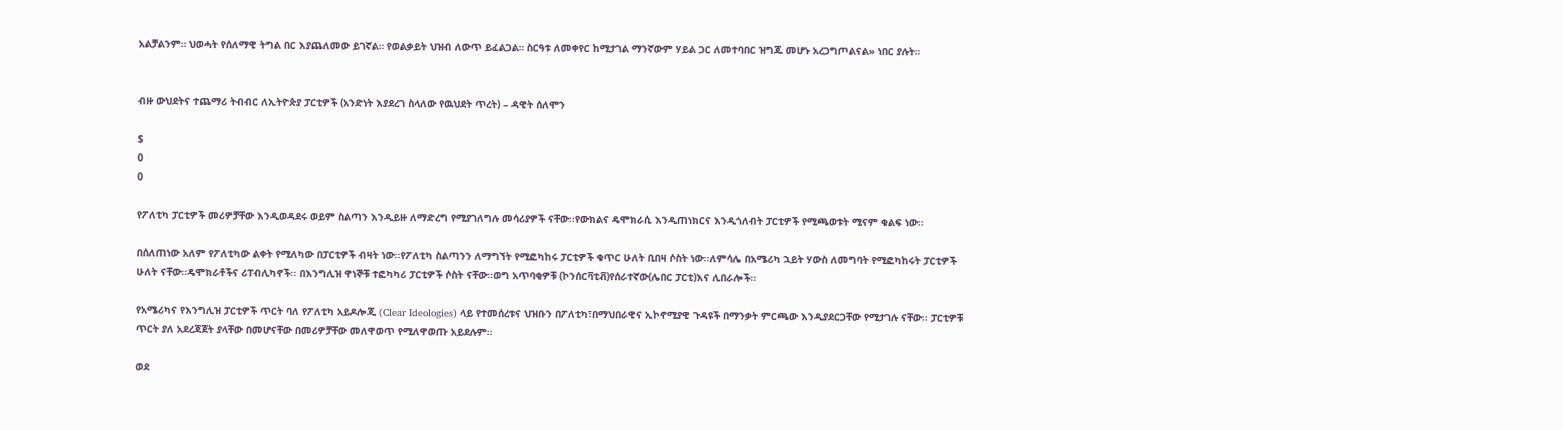አልቻልንም። ህወሓት የሰለማዊ ትግል በር እያጨለመው ይገኛል። የወልቃይት ህዝብ ለውጥ ይፈልጋል። ስርዓቱ ለመቀየር ከሚታገል ማንኛውም ሃይል ጋር ለመተባበር ዝግጁ መሆኑ አረጋግጦልናል» ነበር ያሉት።


ብዙ ውህደትና ተጨማሪ ትብብር ለኢትዮጵያ ፓርቲዎች (አንድነት እያደረገ ስላለው የዉህደት ጥረት) – ዳዊት ሰለሞን

$
0
0

የፖለቲካ ፓርቲዎች መሪዎቻቸው እንዲወዳደሩ ወይም ስልጣን እንዲይዙ ለማድረግ የሚያገለግሉ መሳሪያዎች ናቸው፡፡የውክልና ዴሞክራሲ እንዲጠነክርና እንዲጎለብት ፓርቲዎች የሚጫወቱት ሚናም ቁልፍ ነው፡፡

በሰለጠነው አለም የፖለቲካው ልቀት የሚለካው በፓርቲዎች ብዛት ነው፡፡የፖለቲካ ስልጣንን ለማግኘት የሚፎካከሩ ፓርቲዎች ቁጥር ሁለት ቢበዛ ሶስት ነው፡፡ለምሳሌ በአሜሪካ ኋይት ሃውስ ለመግባት የሚፎካከሩት ፓርቲዎች ሁለት ናቸው፡፡ዴሞክራቶችና ሪፐብሊካኖች፡፡ በእንግሊዝ ዋነኞቹ ተፎካካሪ ፓርቲዎች ሶስት ናቸው፡፡ወግ አጥባቂዎቹ (ኮንሰርቫቲቭ)የሰራተኛው(ሌበር ፓርቲ)እና ሊበራሎች፡፡

የአሜሪካና የእንግሊዝ ፓርቲዎች ጥርት ባለ የፖለቲካ አይዶሎጂ (Clear Ideologies) ላይ የተመሰረቱና ህዝቡን በፖለቲካ፣በማህበራዊና ኢኮኖሚያዊ ጉዳዩች በማንቃት ምርጫው እንዲያደርጋቸው የሚታገሉ ናቸው፡፡ ፓርቲዎቹ ጥርት ያለ አደረጃጀት ያላቸው በመሆናቸው በመሪዎቻቸው መለዋወጥ የሚለዋወጡ አይደሉም፡፡

ወደ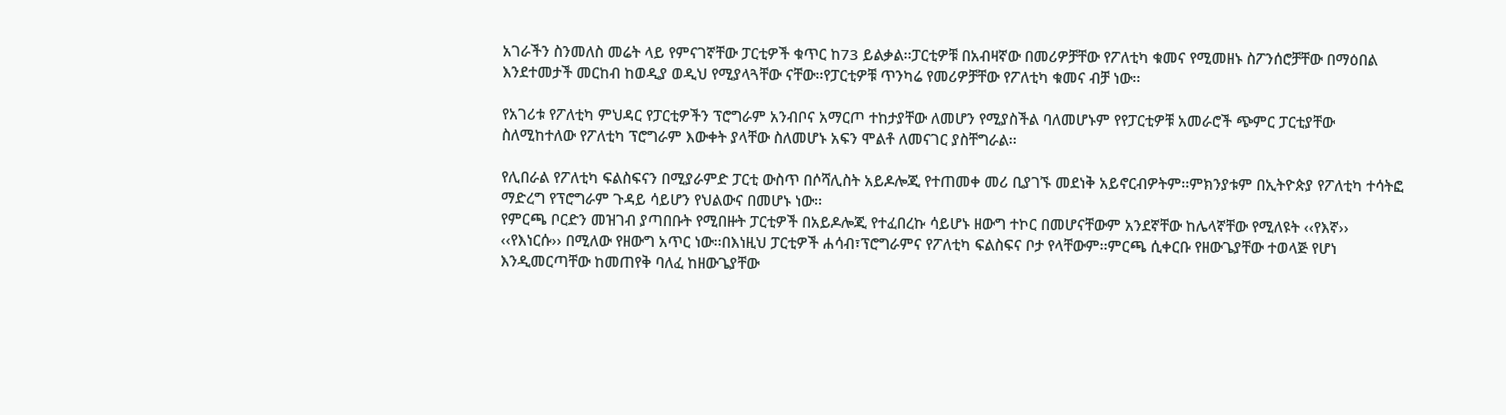አገራችን ስንመለስ መሬት ላይ የምናገኛቸው ፓርቲዎች ቁጥር ከ73 ይልቃል፡፡ፓርቲዎቹ በአብዛኛው በመሪዎቻቸው የፖለቲካ ቁመና የሚመዘኑ ስፖንሰሮቻቸው በማዕበል እንደተመታች መርከብ ከወዲያ ወዲህ የሚያላጓቸው ናቸው፡፡የፓርቲዎቹ ጥንካሬ የመሪዎቻቸው የፖለቲካ ቁመና ብቻ ነው፡፡

የአገሪቱ የፖለቲካ ምህዳር የፓርቲዎችን ፕሮግራም አንብቦና አማርጦ ተከታያቸው ለመሆን የሚያስችል ባለመሆኑም የየፓርቲዎቹ አመራሮች ጭምር ፓርቲያቸው ስለሚከተለው የፖለቲካ ፕሮግራም እውቀት ያላቸው ስለመሆኑ አፍን ሞልቶ ለመናገር ያስቸግራል፡፡

የሊበራል የፖለቲካ ፍልስፍናን በሚያራምድ ፓርቲ ውስጥ በሶሻሊስት አይዶሎጂ የተጠመቀ መሪ ቢያገኙ መደነቅ አይኖርብዎትም፡፡ምክንያቱም በኢትዮጵያ የፖለቲካ ተሳትፎ ማድረግ የፕሮግራም ጉዳይ ሳይሆን የህልውና በመሆኑ ነው፡፡
የምርጫ ቦርድን መዝገብ ያጣበቡት የሚበዙት ፓርቲዎች በአይዶሎጂ የተፈበረኩ ሳይሆኑ ዘውግ ተኮር በመሆናቸውም አንደኛቸው ከሌላኛቸው የሚለዩት ‹‹የእኛ›› ‹‹የእነርሱ›› በሚለው የዘውግ አጥር ነው፡፡በእነዚህ ፓርቲዎች ሐሳብ፣ፕሮግራምና የፖለቲካ ፍልስፍና ቦታ የላቸውም፡፡ምርጫ ሲቀርቡ የዘውጌያቸው ተወላጅ የሆነ እንዲመርጣቸው ከመጠየቅ ባለፈ ከዘውጌያቸው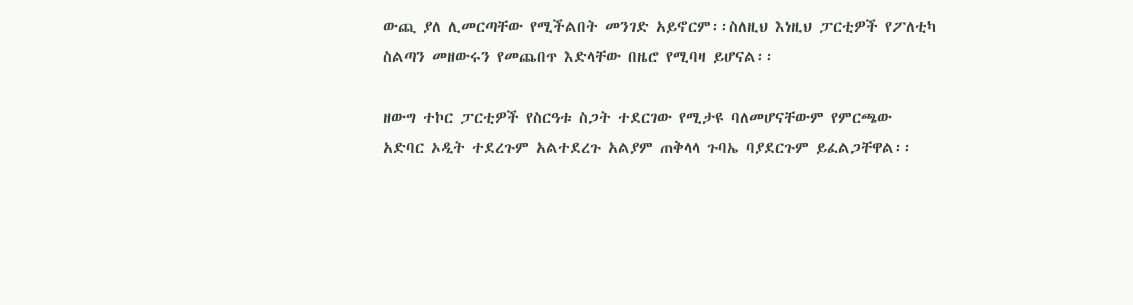ውጪ ያለ ሊመርጣቸው የሚችልበት መንገድ አይኖርም፡፡ስለዚህ እነዚህ ፓርቲዎች የፖለቲካ ስልጣን መዘውሩን የመጨበጥ እድላቸው በዜሮ የሚባዛ ይሆናል፡፡

ዘውግ ተኮር ፓርቲዎች የስርዓቱ ስጋት ተደርገው የሚታዩ ባለመሆናቸውም የምርጫው አድባር ኦዲት ተደረጉም አልተደረጉ አልያም ጠቅላላ ጉባኤ ባያደርጉም ይፈልጋቸዋል፡፡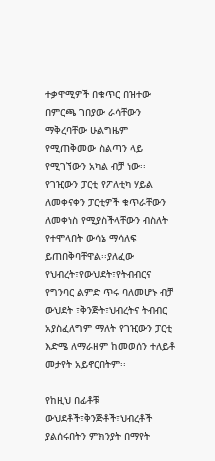ተቃዋሚዎች በቁጥር በዝተው በምርጫ ገበያው ራሳቸውን ማቅረባቸው ሁልግዜም የሚጠቅመው ስልጣን ላይ የሚገኘውን አካል ብቻ ነው፡፡የገዢውን ፓርቲ የፖለቲካ ሃይል ለመቀናቀን ፓርቲዎች ቁጥራቸውን ለመቀነስ የሚያስችላቸውን ብስለት የተሞላበት ውሳኔ ማሳለፍ ይጠበቅባቸዋል፡፡ያለፈው የህብረት፣የውህደት፣የትብብርና የግንባር ልምድ ጥሩ ባለመሆኑ ብቻ ውህደት ፣ቅንጅት፣ህብረትና ትብብር አያስፈለግም ማለት የገዢውን ፓርቲ እድሜ ለማራዘም ከመወሰን ተለይቶ መታየት አይኖርበትም፡፡

የከዚህ በፊቶቹ ውህደቶች፣ቅንጅቶች፣ህብረቶች ያልሰሩበትን ምክንያት በማየት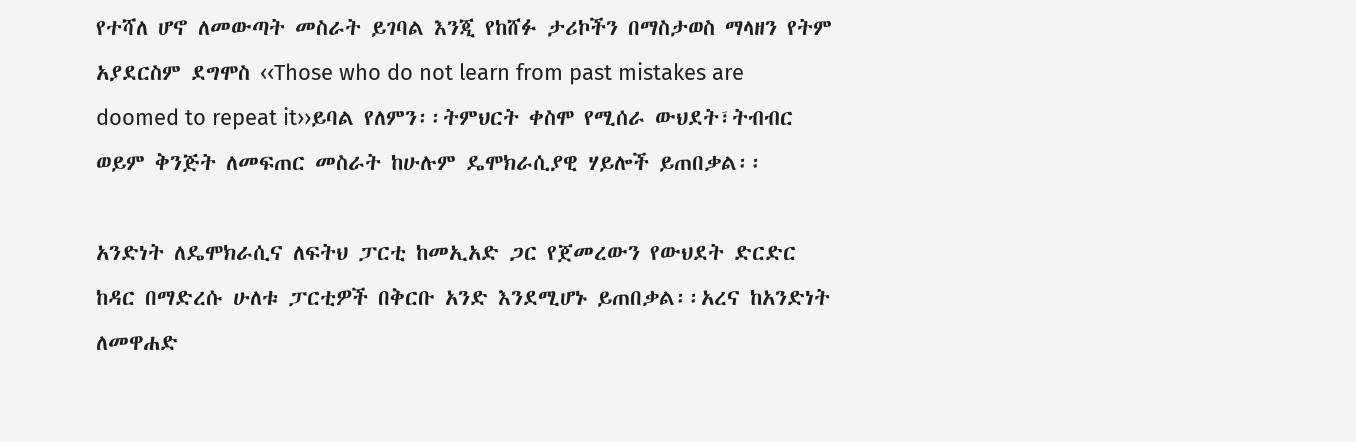የተሻለ ሆኖ ለመውጣት መስራት ይገባል እንጂ የከሸፉ ታሪኮችን በማስታወስ ማላዘን የትም አያደርስም ደግሞስ ‹‹Those who do not learn from past mistakes are doomed to repeat it››ይባል የለምን፡፡ትምህርት ቀስሞ የሚሰራ ውህደት፣ትብብር ወይም ቅንጅት ለመፍጠር መስራት ከሁሉም ዴሞክራሲያዊ ሃይሎች ይጠበቃል፡፡

አንድነት ለዴሞክራሲና ለፍትህ ፓርቲ ከመኢአድ ጋር የጀመረውን የውህደት ድርድር ከዳር በማድረሱ ሁለቱ ፓርቲዎች በቅርቡ አንድ እንደሚሆኑ ይጠበቃል፡፡አረና ከአንድነት ለመዋሐድ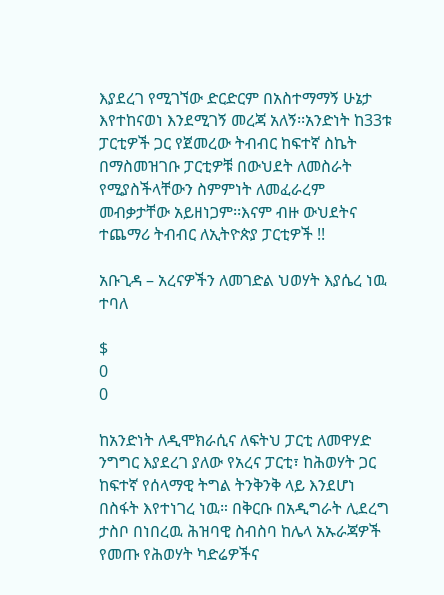እያደረገ የሚገኘው ድርድርም በአስተማማኝ ሁኔታ እየተከናወነ እንደሚገኝ መረጃ አለኝ፡፡አንድነት ከ33ቱ ፓርቲዎች ጋር የጀመረው ትብብር ከፍተኛ ስኬት በማስመዝገቡ ፓርቲዎቹ በውህደት ለመስራት የሚያስችላቸውን ስምምነት ለመፈራረም መብቃታቸው አይዘነጋም፡፡እናም ብዙ ውህደትና ተጨማሪ ትብብር ለኢትዮጵያ ፓርቲዎች !!

አቡጊዳ – አረናዎችን ለመገድል ህወሃት እያሴረ ነዉ ተባለ

$
0
0

ከአንድነት ለዲሞክራሲና ለፍትህ ፓርቲ ለመዋሃድ ንግግር እያደረገ ያለው የአረና ፓርቲ፣ ከሕወሃት ጋር ከፍተኛ የሰላማዊ ትግል ትንቅንቅ ላይ እንደሆነ በስፋት እየተነገረ ነዉ። በቅርቡ በአዲግራት ሊደረግ ታስቦ በነበረዉ ሕዝባዊ ስብስባ ከሌላ አኡራጃዎች የመጡ የሕወሃት ካድሬዎችና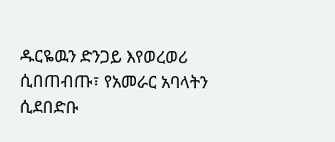ዱርዬዉን ድንጋይ እየወረወሪ ሲበጠብጡ፣ የአመራር አባላትን ሲደበድቡ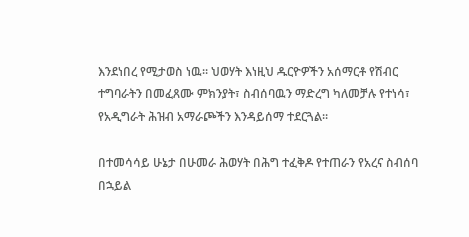እንደነበረ የሚታወስ ነዉ። ህወሃት እነዚህ ዱርዮዎችን አሰማርቶ የሽብር ተግባራትን በመፈጸሙ ምክንያት፣ ስብሰባዉን ማድረግ ካለመቻሉ የተነሳ፣ የአዲግራት ሕዝብ አማራጮችን እንዳይሰማ ተደርጓል።

በተመሳሳይ ሁኔታ በሁመራ ሕወሃት በሕግ ተፈቅዶ የተጠራን የአረና ስብሰባ በኋይል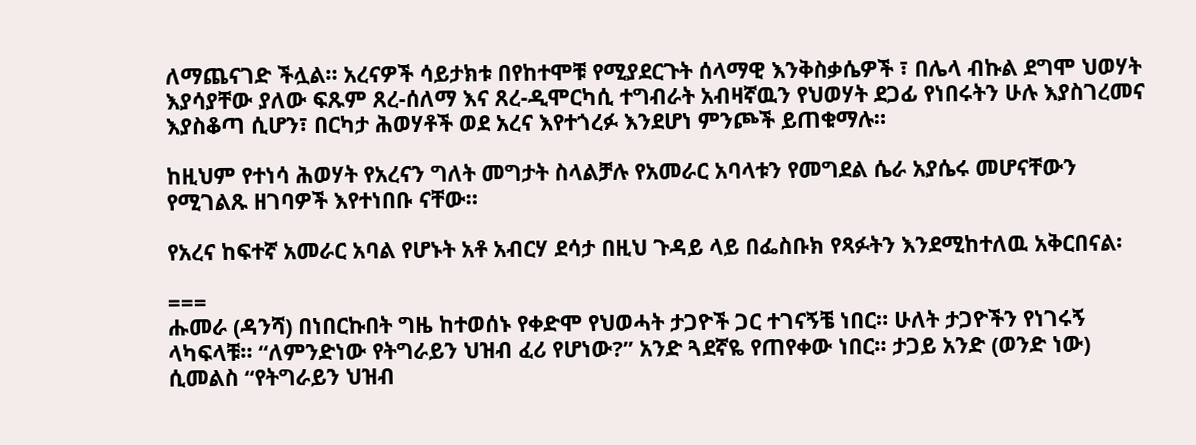ለማጨናገድ ችሏል። አረናዎች ሳይታክቱ በየከተሞቹ የሚያደርጉት ሰላማዊ እንቅስቃሴዎች ፣ በሌላ ብኩል ደግሞ ህወሃት እያሳያቸው ያለው ፍጹም ጸረ-ሰለማ እና ጸረ-ዲሞርካሲ ተግብራት አብዛኛዉን የህወሃት ደጋፊ የነበሩትን ሁሉ እያስገረመና እያስቆጣ ሲሆን፣ በርካታ ሕወሃቶች ወደ አረና እየተጎረፉ እንደሆነ ምንጮች ይጠቁማሉ።

ከዚህም የተነሳ ሕወሃት የአረናን ግለት መግታት ስላልቻሉ የአመራር አባላቱን የመግደል ሴራ አያሴሩ መሆናቸውን የሚገልጹ ዘገባዎች እየተነበቡ ናቸው።

የአረና ከፍተኛ አመራር አባል የሆኑት አቶ አብርሃ ደሳታ በዚህ ጉዳይ ላይ በፌስቡክ የጻፉትን እንደሚከተለዉ አቅርበናል፡

===
ሑመራ (ዳንሻ) በነበርኩበት ግዜ ከተወሰኑ የቀድሞ የህወሓት ታጋዮች ጋር ተገናኝቼ ነበር። ሁለት ታጋዮችን የነገሩኝ ላካፍላቹ። “ለምንድነው የትግራይን ህዝብ ፈሪ የሆነው?” አንድ ጓደኛዬ የጠየቀው ነበር። ታጋይ አንድ (ወንድ ነው) ሲመልስ “የትግራይን ህዝብ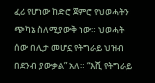ፈሪ የሆነው ከድሮ ጀምሮ የህወሓትን ጭካኔ ስለሚያውቅ ነው። ህወሓት ሰው በሊታ መሆኗ የትግራይ ህዝብ በደንብ ያውቃል” አለ። “እሺ የትግራይ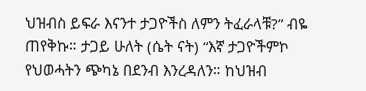ህዝብስ ይፍራ እናንተ ታጋዮችስ ለምን ትፈራላቹ?” ብዬ ጠየቅኩ። ታጋይ ሁለት (ሴት ናት) “እኛ ታጋዮችምኮ የህወሓትን ጭካኔ በደንብ እንረዳለን። ከህዝብ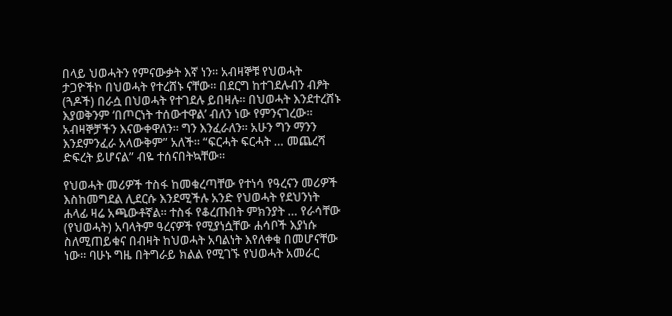በላይ ህወሓትን የምናውቃት እኛ ነን። አብዛኞቹ የህወሓት ታጋዮችኮ በህወሓት የተረሸኑ ናቸው። በደርግ ከተገደሉብን ብፆት (ጓዶች) በራሷ በህወሓት የተገደሉ ይበዛሉ። በህወሓት እንደተረሸኑ እያወቅንም ‘በጦርነት ተሰውተዋል’ ብለን ነው የምንናገረው። አብዛኞቻችን እናውቀዋለን። ግን እንፈራለን። አሁን ግን ማንን እንደምንፈራ አላውቅም” አለች። “ፍርሓት ፍርሓት … መጨረሻ ድፍረት ይሆናል” ብዬ ተሰናበትኳቸው።

የህወሓት መሪዎች ተስፋ ከመቁረጣቸው የተነሳ የዓረናን መሪዎች እስከመግደል ሊደርሱ እንደሚችሉ አንድ የህወሓት የደህንነት ሐላፊ ዛሬ አጫውቶኛል። ተስፋ የቆረጡበት ምክንያት … የራሳቸው (የህወሓት) አባላትም ዓረናዎች የሚያነሷቸው ሐሳቦች እያነሱ ስለሚጠይቁና በብዛት ከህወሓት አባልነት እየለቀቁ በመሆናቸው ነው። ባሁኑ ግዜ በትግራይ ክልል የሚገኙ የህወሓት አመራር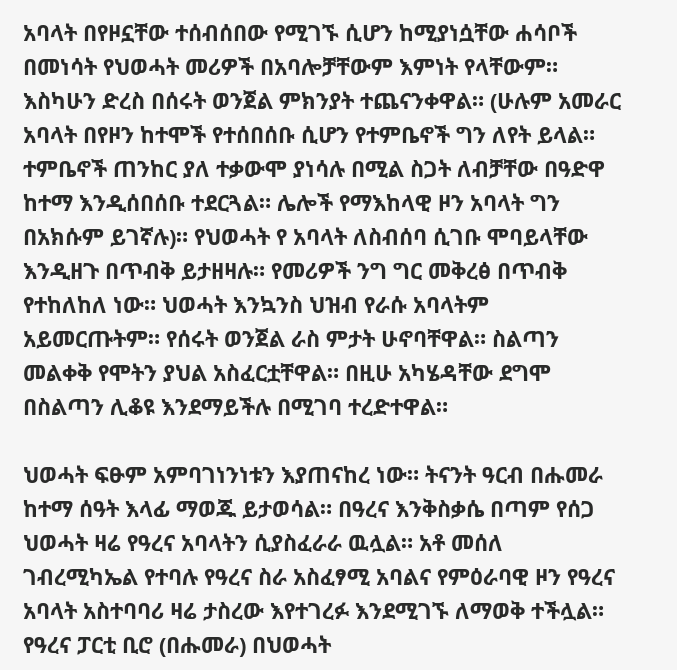አባላት በየዞኗቸው ተሰብሰበው የሚገኙ ሲሆን ከሚያነሷቸው ሐሳቦች በመነሳት የህወሓት መሪዎች በአባሎቻቸውም እምነት የላቸውም። እስካሁን ድረስ በሰሩት ወንጀል ምክንያት ተጨናንቀዋል። (ሁሉም አመራር አባላት በየዞን ከተሞች የተሰበሰቡ ሲሆን የተምቤኖች ግን ለየት ይላል። ተምቤኖች ጠንከር ያለ ተቃውሞ ያነሳሉ በሚል ስጋት ለብቻቸው በዓድዋ ከተማ እንዲሰበሰቡ ተደርጓል። ሌሎች የማእከላዊ ዞን አባላት ግን በአክሱም ይገኛሉ)። የህወሓት የ አባላት ለስብሰባ ሲገቡ ሞባይላቸው እንዲዘጉ በጥብቅ ይታዘዛሉ። የመሪዎች ንግ ግር መቅረፅ በጥብቅ የተከለከለ ነው። ህወሓት እንኳንስ ህዝብ የራሱ አባላትም አይመርጡትም። የሰሩት ወንጀል ራስ ምታት ሁኖባቸዋል። ስልጣን መልቀቅ የሞትን ያህል አስፈርቷቸዋል። በዚሁ አካሄዳቸው ደግሞ በስልጣን ሊቆዩ እንደማይችሉ በሚገባ ተረድተዋል።

ህወሓት ፍፁም አምባገነንነቱን እያጠናከረ ነው። ትናንት ዓርብ በሑመራ ከተማ ሰዓት እላፊ ማወጁ ይታወሳል። በዓረና እንቅስቃሴ በጣም የሰጋ ህወሓት ዛሬ የዓረና አባላትን ሲያስፈራራ ዉሏል። አቶ መሰለ ገብረሚካኤል የተባሉ የዓረና ስራ አስፈፃሚ አባልና የምዕራባዊ ዞን የዓረና አባላት አስተባባሪ ዛሬ ታስረው እየተገረፉ እንደሚገኙ ለማወቅ ተችሏል። የዓረና ፓርቲ ቢሮ (በሑመራ) በህወሓት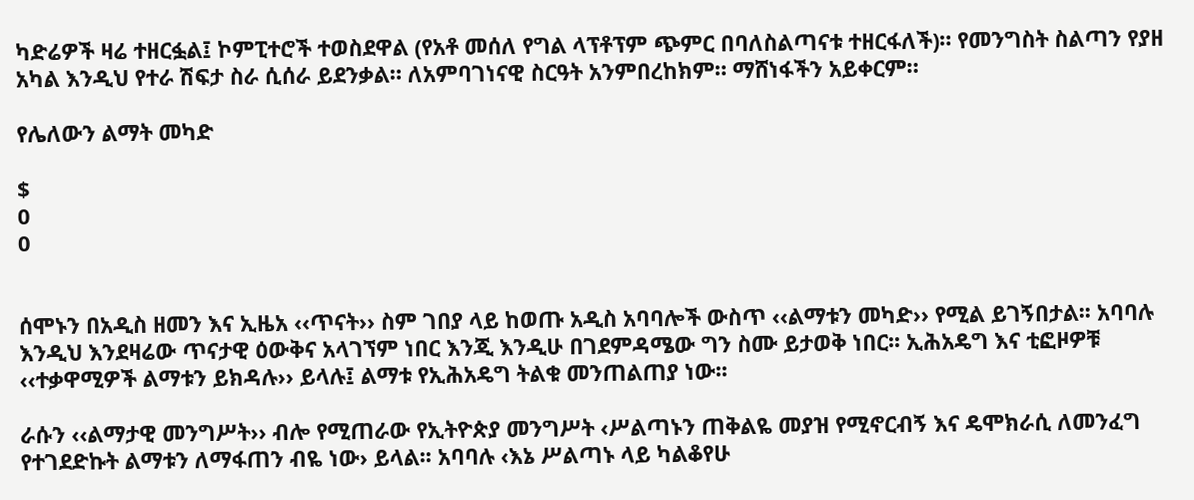ካድሬዎች ዛሬ ተዘርፏል፤ ኮምፒተሮች ተወስደዋል (የአቶ መሰለ የግል ላፕቶፕም ጭምር በባለስልጣናቱ ተዘርፋለች)። የመንግስት ስልጣን የያዘ አካል እንዲህ የተራ ሽፍታ ስራ ሲሰራ ይደንቃል። ለአምባገነናዊ ስርዓት አንምበረከክም። ማሸነፋችን አይቀርም።

የሌለውን ልማት መካድ

$
0
0


ሰሞኑን በአዲስ ዘመን እና ኢዜአ ‹‹ጥናት›› ስም ገበያ ላይ ከወጡ አዲስ አባባሎች ውስጥ ‹‹ልማቱን መካድ›› የሚል ይገኝበታል፡፡ አባባሉ እንዲህ እንደዛሬው ጥናታዊ ዕውቅና አላገኘም ነበር እንጂ እንዲሁ በገደምዳሜው ግን ስሙ ይታወቅ ነበር፡፡ ኢሕአዴግ እና ቲፎዞዎቹ ‹‹ተቃዋሚዎች ልማቱን ይክዳሉ›› ይላሉ፤ ልማቱ የኢሕአዴግ ትልቁ መንጠልጠያ ነው፡፡

ራሱን ‹‹ልማታዊ መንግሥት›› ብሎ የሚጠራው የኢትዮጵያ መንግሥት ‹ሥልጣኑን ጠቅልዬ መያዝ የሚኖርብኝ እና ዴሞክራሲ ለመንፈግ የተገደድኩት ልማቱን ለማፋጠን ብዬ ነው› ይላል፡፡ አባባሉ ‹እኔ ሥልጣኑ ላይ ካልቆየሁ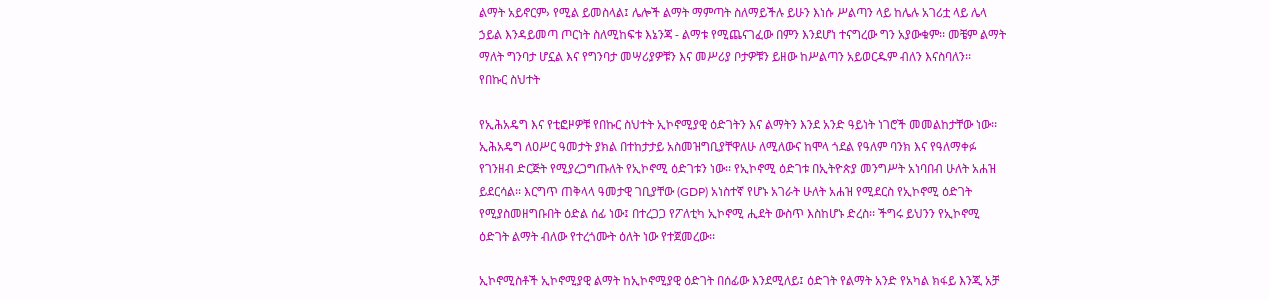ልማት አይኖርም› የሚል ይመስላል፤ ሌሎች ልማት ማምጣት ስለማይችሉ ይሁን እነሱ ሥልጣን ላይ ከሌሉ አገሪቷ ላይ ሌላ ኃይል እንዳይመጣ ጦርነት ስለሚከፍቱ እኔንጃ - ልማቱ የሚጨናገፈው በምን እንደሆነ ተናግረው ግን አያውቁም፡፡ መቼም ልማት ማለት ግንባታ ሆኗል እና የግንባታ መሣሪያዎቹን እና መሥሪያ ቦታዎቹን ይዘው ከሥልጣን አይወርዱም ብለን እናስባለን፡፡
የበኩር ስህተት

የኢሕአዴግ እና የቲፎዞዎቹ የበኩር ስህተት ኢኮኖሚያዊ ዕድገትን እና ልማትን እንደ አንድ ዓይነት ነገሮች መመልከታቸው ነው፡፡ ኢሕአዴግ ለዐሥር ዓመታት ያክል በተከታታይ አስመዝግቢያቸዋለሁ ለሚለውና ከሞላ ጎደል የዓለም ባንክ እና የዓለማቀፉ የገንዘብ ድርጅት የሚያረጋግጡለት የኢኮኖሚ ዕድገቱን ነው፡፡ የኢኮኖሚ ዕድገቱ በኢትዮጵያ መንግሥት አነባበብ ሁለት አሐዝ ይደርሳል፡፡ እርግጥ ጠቅላላ ዓመታዊ ገቢያቸው (GDP) አነስተኛ የሆኑ አገራት ሁለት አሐዝ የሚደርስ የኢኮኖሚ ዕድገት የሚያስመዘግቡበት ዕድል ሰፊ ነው፤ በተረጋጋ የፖለቲካ ኢኮኖሚ ሒደት ውስጥ እስከሆኑ ድረስ፡፡ ችግሩ ይህንን የኢኮኖሚ ዕድገት ልማት ብለው የተረጎሙት ዕለት ነው የተጀመረው፡፡

ኢኮኖሚስቶች ኢኮኖሚያዊ ልማት ከኢኮኖሚያዊ ዕድገት በሰፊው እንደሚለይ፤ ዕድገት የልማት አንድ የአካል ክፋይ እንጂ አቻ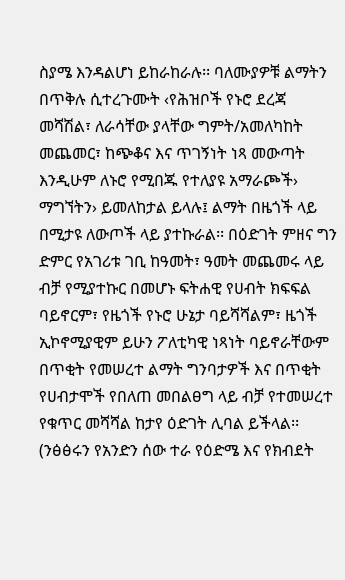ስያሜ እንዳልሆነ ይከራከራሉ፡፡ ባለሙያዎቹ ልማትን በጥቅሉ ሲተረጉሙት ‹የሕዝቦች የኑሮ ደረጃ መሻሽል፣ ለራሳቸው ያላቸው ግምት/አመለካከት መጨመር፣ ከጭቆና እና ጥገኝነት ነጻ መውጣት እንዲሁም ለኑሮ የሚበጁ የተለያዩ አማራጮች› ማግኘትን› ይመለከታል ይላሉ፤ ልማት በዜጎች ላይ በሚታዩ ለውጦች ላይ ያተኩራል፡፡ በዕድገት ምዘና ግን ድምር የአገሪቱ ገቢ ከዓመት፣ ዓመት መጨመሩ ላይ ብቻ የሚያተኩር በመሆኑ ፍትሐዊ የሀብት ክፍፍል ባይኖርም፣ የዜጎች የኑሮ ሁኔታ ባይሻሻልም፣ ዜጎች ኢኮኖሚያዊም ይሁን ፖለቲካዊ ነጻነት ባይኖራቸውም በጥቂት የመሠረተ ልማት ግንባታዎች እና በጥቂት የሀብታሞች የበለጠ መበልፀግ ላይ ብቻ የተመሠረተ የቁጥር መሻሻል ከታየ ዕድገት ሊባል ይችላል፡፡ (ንፅፅሩን የአንድን ሰው ተራ የዕድሜ እና የክብደት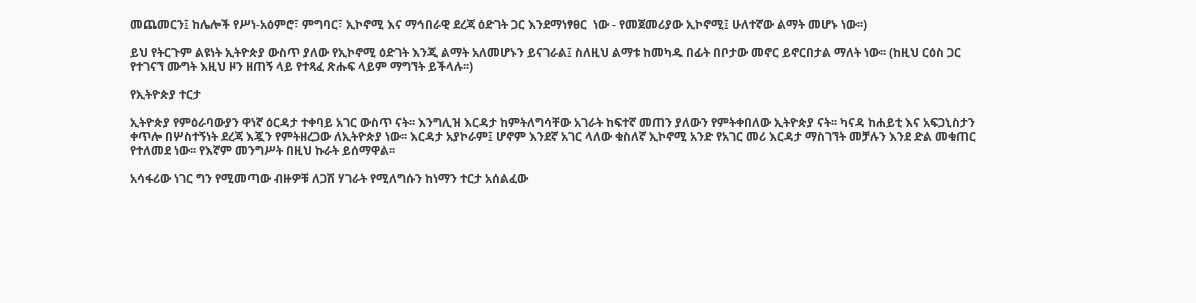መጨመርን፤ ከሌሎች የሥነ-አዕምሮ፣ ምግባር፣ ኢኮኖሚ እና ማኅበራዊ ደረጃ ዕድገት ጋር እንደማነፃፀር  ነው - የመጀመሪያው ኢኮኖሚ፤ ሁለተኛው ልማት መሆኑ ነው፡፡)

ይህ የትርጉም ልዩነት ኢትዮጵያ ውስጥ ያለው የኢኮኖሚ ዕድገት እንጂ ልማት አለመሆኑን ይናገራል፤ ስለዚህ ልማቱ ከመካዱ በፊት በቦታው መኖር ይኖርበታል ማለት ነው፡፡ (ከዚህ ርዕስ ጋር የተገናኘ ሙግት እዚህ ዞን ዘጠኝ ላይ የተጻፈ ጽሑፍ ላይም ማግኘት ይችላሉ፡፡)

የኢትዮጵያ ተርታ

ኢትዮጵያ የምዕራባውያን ዋነኛ ዕርዳታ ተቀባይ አገር ውስጥ ናት፡፡ እንግሊዝ እርዳታ ከምትለግሳቸው አገራት ከፍተኛ መጠን ያለውን የምትቀበለው ኢትዮጵያ ናት፡፡ ካናዳ ከሐይቲ እና አፍጋኒስታን ቀጥሎ በሦስተኝነት ደረጃ እጇን የምትዘረጋው ለኢትዮጵያ ነው፡፡ እርዳታ አያኮራም፤ ሆኖም እንደኛ አገር ላለው ቁስለኛ ኢኮኖሚ አንድ የአገር መሪ እርዳታ ማስገኘት መቻሉን እንደ ድል መቁጠር የተለመደ ነው፡፡ የእኛም መንግሥት በዚህ ኩራት ይሰማዋል፡፡

አሳፋሪው ነገር ግን የሚመጣው ብዙዎቹ ለጋሽ ሃገራት የሚለግሱን ከነማን ተርታ አሰልፈው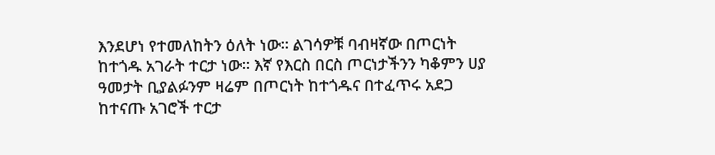እንደሆነ የተመለከትን ዕለት ነው፡፡ ልገሳዎቹ ባብዛኛው በጦርነት ከተጎዱ አገራት ተርታ ነው፡፡ እኛ የእርስ በርስ ጦርነታችንን ካቆምን ሀያ ዓመታት ቢያልፉንም ዛሬም በጦርነት ከተጎዱና በተፈጥሩ አደጋ ከተናጡ አገሮች ተርታ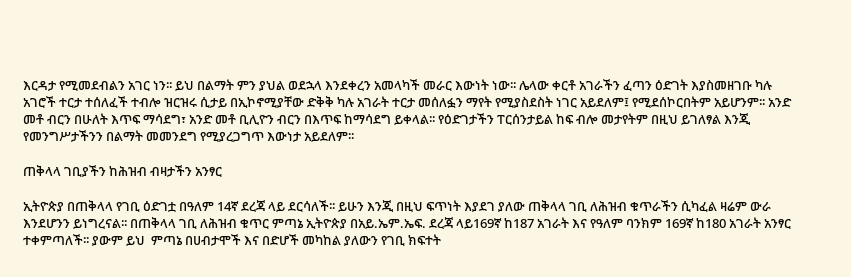እርዳታ የሚመደብልን አገር ነን፡፡ ይህ በልማት ምን ያህል ወደኋላ እንደቀረን አመላካች መራር እውነት ነው፡፡ ሌላው ቀርቶ አገራችን ፈጣን ዕድገት እያስመዘገቡ ካሉ አገሮች ተርታ ተሰለፈች ተብሎ ዝርዝሩ ሲታይ በኢኮኖሚያቸው ድቅቅ ካሉ አገራት ተርታ መሰለፏን ማየት የሚያስደስት ነገር አይደለም፤ የሚደሰኮርበትም አይሆንም፡፡ አንድ መቶ ብርን በሁለት እጥፍ ማሳደግ፣ አንድ መቶ ቢሊዮን ብርን በእጥፍ ከማሳደግ ይቀላል፡፡ የዕድገታችን ፐርሰንታይል ከፍ ብሎ መታየትም በዚህ ይገለፃል እንጂ የመንግሥታችንን በልማት መመንደግ የሚያረጋግጥ እውነታ አይደለም፡፡

ጠቅላላ ገቢያችን ከሕዝብ ብዛታችን አንፃር

ኢትዮጵያ በጠቅላላ የገቢ ዕድገቷ በዓለም 14ኛ ደረጃ ላይ ደርሳለች፡፡ ይሁን እንጂ በዚህ ፍጥነት እያደገ ያለው ጠቅላላ ገቢ ለሕዝብ ቁጥራችን ሲካፈል ዛሬም ውራ እንደሆንን ይነግረናል፡፡ በጠቅላላ ገቢ ለሕዝብ ቁጥር ምጣኔ ኢትዮጵያ በአይ.ኤም.ኤፍ. ደረጃ ላይ169ኛ ከ187 አገራት እና የዓለም ባንክም 169ኛ ከ180 አገራት አንፃር ተቀምጣለች፡፡ ያውም ይህ  ምጣኔ በሀብታሞች እና በድሆች መካከል ያለውን የገቢ ክፍተት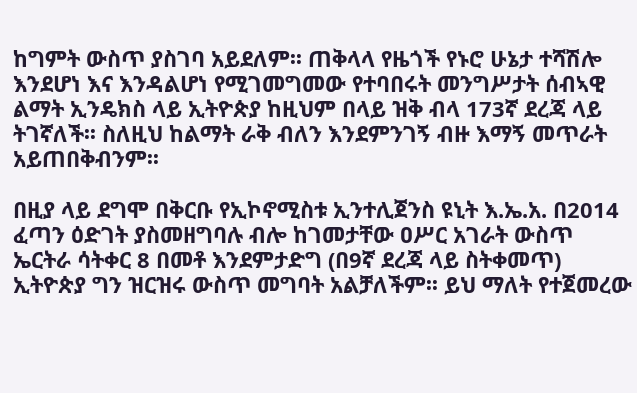ከግምት ውስጥ ያስገባ አይደለም፡፡ ጠቅላላ የዜጎች የኑሮ ሁኔታ ተሻሽሎ እንደሆነ እና እንዳልሆነ የሚገመግመው የተባበሩት መንግሥታት ሰብኣዊ ልማት ኢንዴክስ ላይ ኢትዮጵያ ከዚህም በላይ ዝቅ ብላ 173ኛ ደረጃ ላይ ትገኛለች፡፡ ስለዚህ ከልማት ራቅ ብለን እንደምንገኝ ብዙ እማኝ መጥራት አይጠበቅብንም፡፡

በዚያ ላይ ደግሞ በቅርቡ የኢኮኖሚስቱ ኢንተሊጀንስ ዩኒት እ.ኤ.አ. በ2014 ፈጣን ዕድገት ያስመዘግባሉ ብሎ ከገመታቸው ዐሥር አገራት ውስጥ ኤርትራ ሳትቀር 8 በመቶ እንደምታድግ (በ9ኛ ደረጃ ላይ ስትቀመጥ) ኢትዮጵያ ግን ዝርዝሩ ውስጥ መግባት አልቻለችም፡፡ ይህ ማለት የተጀመረው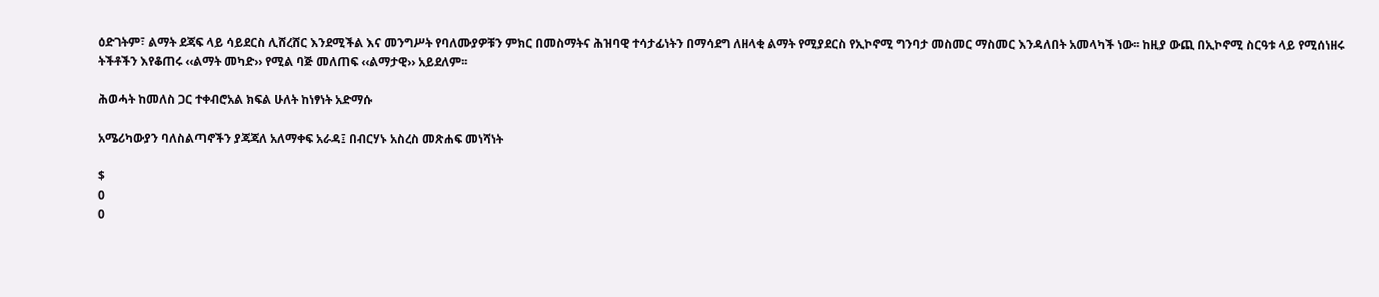ዕድገትም፣ ልማት ደጃፍ ላይ ሳይደርስ ሊሸረሸር እንደሚችል እና መንግሥት የባለሙያዎቹን ምክር በመስማትና ሕዝባዊ ተሳታፊነትን በማሳደግ ለዘላቂ ልማት የሚያደርስ የኢኮኖሚ ግንባታ መስመር ማስመር እንዳለበት አመላካች ነው፡፡ ከዚያ ውጪ በኢኮኖሚ ስርዓቱ ላይ የሚሰነዘሩ ትችቶችን እየቆጠሩ ‹‹ልማት መካድ›› የሚል ባጅ መለጠፍ ‹‹ልማታዊ›› አይደለም፡፡

ሕወሓት ከመለስ ጋር ተቀብሮአል ክፍል ሁለት ከነፃነት አድማሱ

አሜሪካውያን ባለስልጣኖችን ያጃጃለ አለማቀፍ አራዳ፤ በብርሃኑ አስረስ መጽሐፍ መነሻነት

$
0
0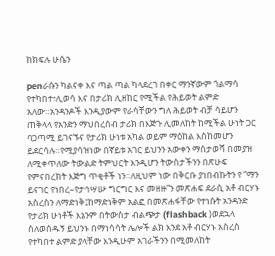ከክፍሉ ሁሴን

penራሱን ካልናቀ እና ጣል ጣል ካላደረገ በቀር ማንኛውም ጎልማሳ የተካበተ፣ሊወሳ እና በታሪክ ሊዘከር የሚችል የሕይወት ልምድ አለው።አንዳንዶች እንዲያውም የራሳቸውን ግለ ሕይወት ብቻ ሳይሆን ጠቅላላ የአንድን ማህበረሰብ ታሪክ በእጅጉ ሊመለከት ከሚችል ሁነት ጋር ባጋጣሚ ይገናኙና የታሪክ ሁነቱ አካል ወይም ማዕከል እስከመሆን ይደርሳሉ።የሚያሳዝነው በኛይቱ አገር ይህንን አውቀን ማስታወሻ በመያዝ ለሚቀጥለው ትውልድ ትምህርት እንዲሆን ትውስታችንን በጽሁፍ የምናበረክት እጅግ ጥቂቶች ነን።ለዚህም ነው በቅርቡ ያነበብኩትን የ “ማን ይናገር የነበረ–የታኅሣሡ ግርግር እና መዘዙ”ን መጽሐፍ ደራሲ አቶ ብርሃኑ አስረስን ለማድነቅ፤ከማድነቅም አልፎ በመጽሐፋቸው የተነሱት አንዳንድ የታሪክ ሁነቶች እኔንም በትውስታ ብልጭታ (flashback )ወደኋላ ስለወሰዱኝ ይህንኑ በማነሳሳት ሌሎች ልክ እንደ አቶ ብርሃኑ አስረስ የተካበተ ልምድ ያላቸው እንዲሁም አገራችንን በሚመለከት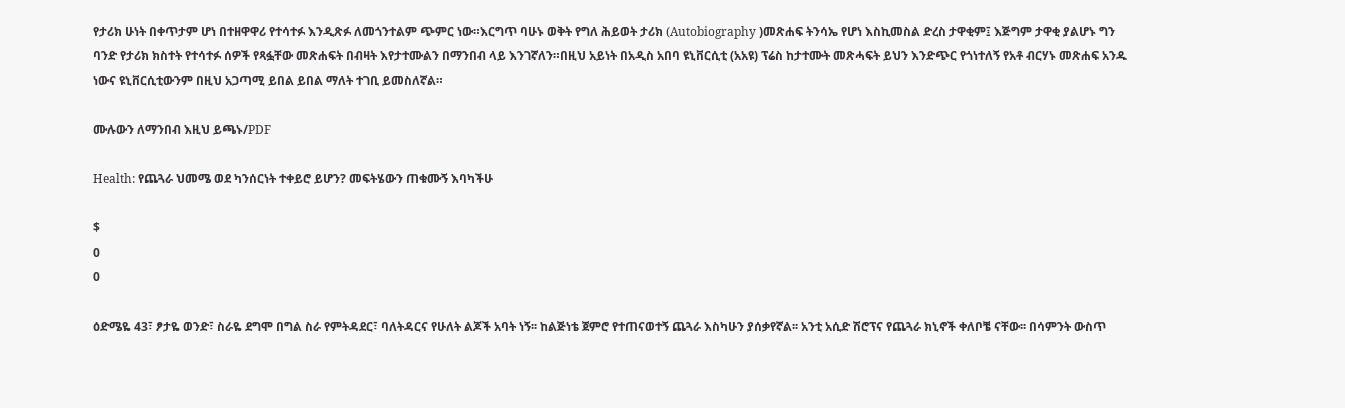የታሪክ ሁነት በቀጥታም ሆነ በተዘዋዋሪ የተሳተፉ እንዲጽፉ ለመጎንተልም ጭምር ነው።እርግጥ ባሁኑ ወቅት የግለ ሕይወት ታሪክ (Autobiography )መጽሐፍ ትንሳኤ የሆነ እስኪመስል ድረስ ታዋቂም፤ እጅግም ታዋቂ ያልሆኑ ግን ባንድ የታሪክ ክስተት የተሳተፉ ሰዎች የጻፏቸው መጽሐፍት በብዛት እየታተሙልን በማንበብ ላይ እንገኛለን።በዚህ አይነት በአዲስ አበባ ዩኒቨርሲቲ (አአዩ) ፕሬስ ከታተሙት መጽሓፍት ይህን እንድጭር የጎነተለኝ የአቶ ብርሃኑ መጽሐፍ አንዱ ነውና ዩኒቨርሲቲውንም በዚህ አጋጣሚ ይበል ይበል ማለት ተገቢ ይመስለኛል።

ሙሉውን ለማንበብ እዚህ ይጫኑ/PDF

Health: የጨጓራ ህመሜ ወደ ካንሰርነት ተቀይሮ ይሆን? መፍትሄውን ጠቁሙኝ እባካችሁ

$
0
0

ዕድሜዬ 43፣ ፆታዬ ወንድ፣ ስራዬ ደግሞ በግል ስራ የምትዳደር፣ ባለትዳርና የሁለት ልጆች አባት ነኝ፡፡ ከልጅነቴ ጀምሮ የተጠናወተኝ ጨጓራ እስካሁን ያሰቃየኛል፡፡ አንቲ አሲድ ሽሮፕና የጨጓራ ክኒኖች ቀለቦቼ ናቸው፡፡ በሳምንት ውስጥ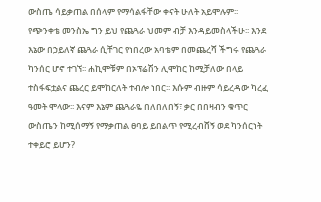ውስጤ ሳይቃጠል በሰላም የማሳልፋቸው ቀናት ሁለት አይሞሉም፡፡ የጭንቀቴ መንስኤ ግን ይህ የጨጓራ ህመም ብቻ እንዳይመስላችሁ፡፡ እንደ እኔው በኃይለኛ ጨጓራ ሲቸገር የነበረው አባቴም በመጨረሻ ችግሩ የጨጓራ ካንሰር ሆኖ ተገኘ፡፡ ሐኪሞቹም በኦፕሬሽን ሊሞከር ከሚቻለው በላይ ተስፋፍቷልና ጨረር ይሞከርለት ተብሎ ነበር፡፡ እሱም ብዙም ሳይረዳው ካረፈ ዓመት ሞላው፡፡ እናም እኔም ጨጓራዬ በለበለበኝ፣ ቃር በበዛብን ቁጥር ውስጤን ከሚሰማኝ የማቃጠል ፀባይ ይበልጥ የሚረብሸኝ ወደ ካንሰርነት ተቀይሮ ይሆን?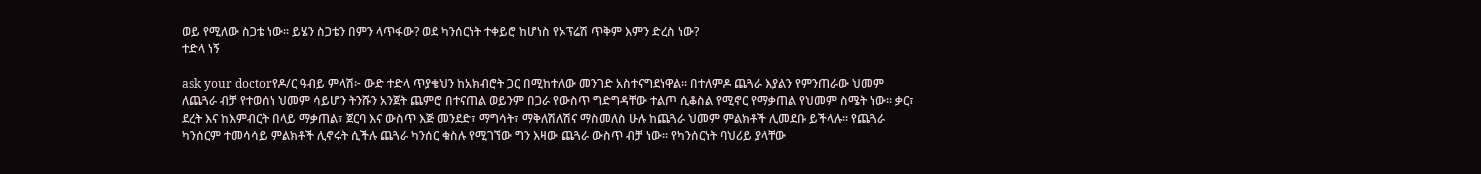ወይ የሚለው ስጋቴ ነው፡፡ ይሄን ስጋቴን በምን ላጥፋው? ወደ ካንሰርነት ተቀይሮ ከሆነስ የኦፕሬሽ ጥቅም እምን ድረስ ነው?
ተድላ ነኝ

ask your doctorየዶ/ር ዓብይ ምላሽ፦ ውድ ተድላ ጥያቄህን ከአክብሮት ጋር በሚከተለው መንገድ አስተናግደነዋል፡፡ በተለምዶ ጨጓራ እያልን የምንጠራው ህመም ለጨጓራ ብቻ የተወሰነ ህመም ሳይሆን ትንሹን አንጀት ጨምሮ በተናጠል ወይንም በጋራ የውስጥ ግድግዳቸው ተልጦ ሲቆስል የሚኖር የማቃጠል የህመም ስሜት ነው፡፡ ቃር፣ ደረት እና ከእምብርት በላይ ማቃጠል፣ ጀርባ እና ውስጥ እጅ መንደድ፣ ማግሳት፣ ማቅለሽለሽና ማስመለስ ሁሉ ከጨጓራ ህመም ምልክቶች ሊመደቡ ይችላሉ፡፡ የጨጓራ ካንሰርም ተመሳሳይ ምልክቶች ሊኖሩት ሲችሉ ጨጓራ ካንሰር ቁስሉ የሚገኘው ግን እዛው ጨጓራ ውስጥ ብቻ ነው፡፡ የካንሰርነት ባህሪይ ያላቸው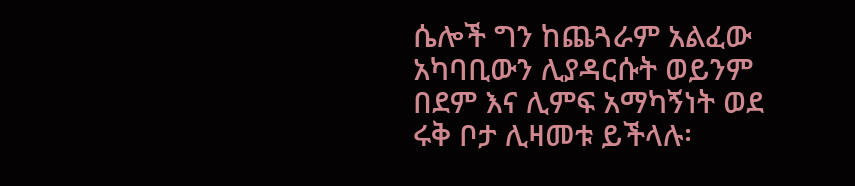ሴሎች ግን ከጨጓራም አልፈው አካባቢውን ሊያዳርሱት ወይንም በደም እና ሊምፍ አማካኝነት ወደ ሩቅ ቦታ ሊዛመቱ ይችላሉ፡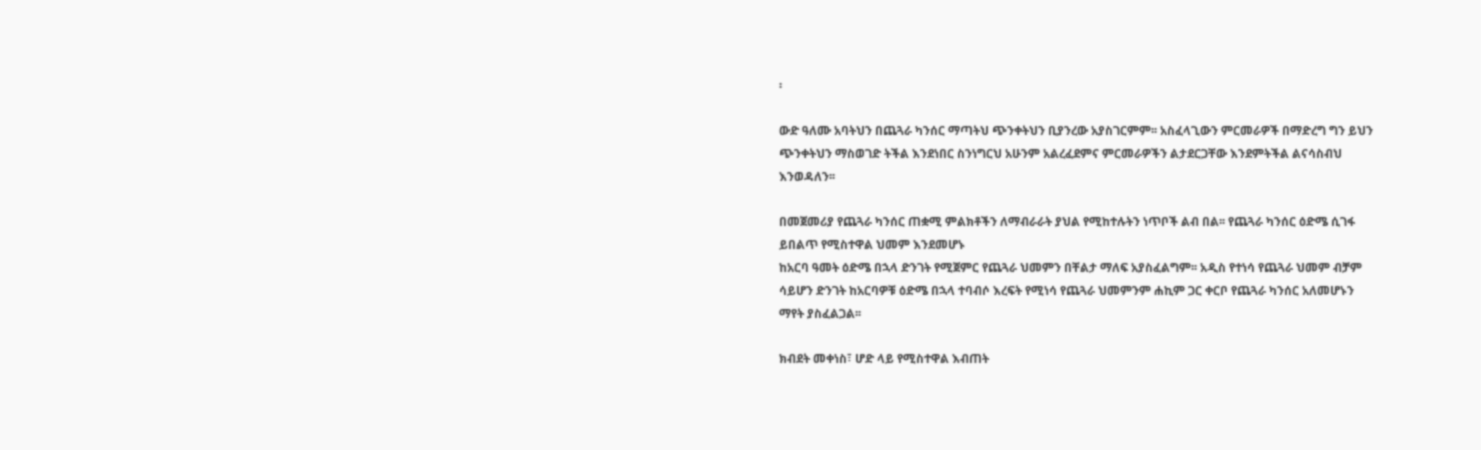፡

ውድ ዓለሙ አባትህን በጨጓራ ካንሰር ማጣትህ ጭንቀትህን ቢያንረው አያስገርምም፡፡ አስፈላጊውን ምርመራዎች በማድረግ ግን ይህን ጭንቀትህን ማስወገድ ትችል እንደነበር ስንነግርህ አሁንም አልረፈደምና ምርመራዎችን ልታደርጋቸው እንደምትችል ልናሳስብህ እንወዳለን፡፡

በመጀመሪያ የጨጓራ ካንሰር ጠቋሚ ምልክቶችን ለማብራራት ያህል የሚከተሉትን ነጥቦች ልብ በል፡፡ የጨጓራ ካንሰር ዕድሜ ሲገፋ ይበልጥ የሚስተዋል ህመም እንደመሆኑ
ከአርባ ዓመት ዕድሜ በኋላ ድንገት የሚጀምር የጨጓራ ህመምን በቸልታ ማለፍ አያስፈልግም፡፡ አዲስ የተነሳ የጨጓራ ህመም ብቻም ሳይሆን ድንገት ከአርባዎቹ ዕድሜ በኋላ ተባብሶ እረፍት የሚነሳ የጨጓራ ህመምንም ሐኪም ጋር ቀርቦ የጨጓራ ካንሰር አለመሆኑን ማየት ያስፈልጋል፡፡

ክብደት መቀነስ፣ ሆድ ላይ የሚስተዋል እብጠት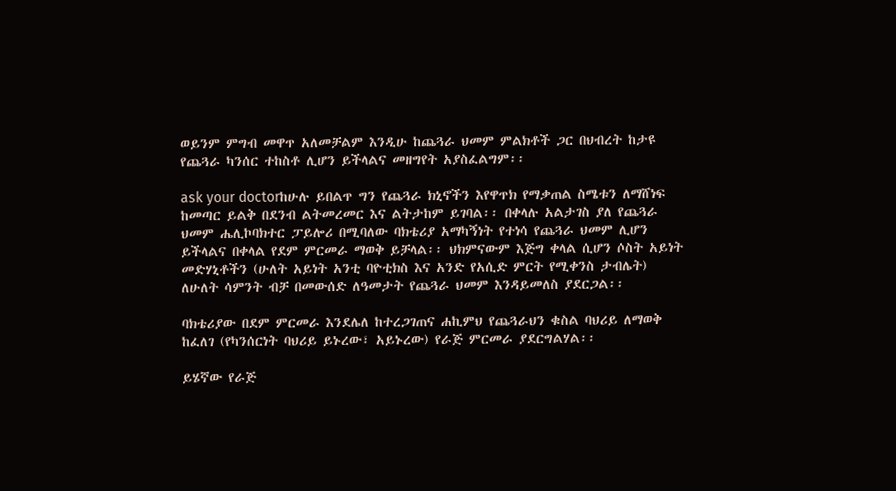ወይንም ምግብ መዋጥ አለመቻልም እንዲሁ ከጨጓራ ህመም ምልክቶች ጋር በህብረት ከታዩ የጨጓራ ካንሰር ተከስቶ ሊሆን ይችላልና መዘግየት አያስፈልግም፡፡

ask your doctorከሁሉ ይበልጥ ግን የጨጓራ ክኒኖችን እየዋጥክ የማቃጠል ስሜቱን ለማሸነፍ ከመጣር ይልቅ በደንብ ልትመረመር እና ልትታከም ይገባል፡፡ በቀላሉ አልታገስ ያለ የጨጓራ ህመም ሔሊኮባክተር ፓይሎሪ በሚባለው ባክቴሪያ አማካኝነት የተነሳ የጨጓራ ህመም ሊሆን ይችላልና በቀላል የደም ምርመራ ማወቅ ይቻላል፡፡ ህክምናውም እጅግ ቀላል ሲሆን ሶስት አይነት መድሃኒቶችን (ሁለት አይነት አንቲ ባዮቲክስ እና አንድ የአሲድ ምርት የሚቀንስ ታብሌት) ለሁለት ሳምንት ብቻ በመውሰድ ለዓመታት የጨጓራ ህመም እንዳይመለስ ያደርጋል፡፡

ባክቴሪያው በደም ምርመራ እንደሌለ ከተረጋገጠና ሐኪምህ የጨጓራህን ቁስል ባህሪይ ለማወቅ ከፈለገ (የካንሰርነት ባህሪይ ይኑረው፣ አይኑረው) የራጅ ምርመራ ያደርግልሃል፡፡

ይሄኛው የራጅ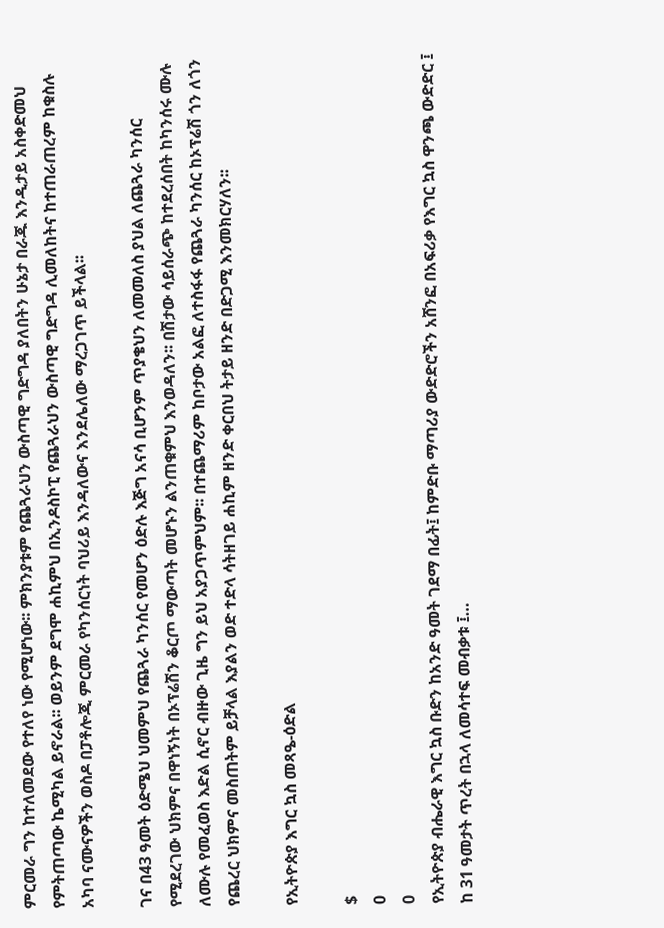ምርመራ ግን ከተለመደው የተለየ ነው የሚሆነው፡፡ ምክንያቱም የጨጓራህን ውስጣዊ ግድግዳ ያለበትን ሁኔታ በራጁ እንዲታይ አስቀድመህ የምትጠጣው ኬሚካል ይኖራል፡፡ ወይንም ደግሞ ሐኪምህ በኢንዶስኮፒ የጨጓራህን ውስጣዊ ግድግዳ ሊመለከትና ከተጠራጠረም ከቁስሉ አካባ ናሙናዎችን ወስዶ በፓቶሎጂ ምርመራ የካንሰርነት ባህሪይ እንዳለውና እንደሌለው ማረጋገጥ ይችላል፡፡

ገና በ43 ዓመት ዕድሜህ ህመምህ የጨጓራ ካንሰር የመሆን ዕድሉ እጅግ አናሳ ቢሆንም ጥያቄህን ለመመለስ ያህል ለጨጓራ ካንሰር የሚደረገው ህክምና በዋነኝነት በኦፕሬሽን ቆርጦ ማውጣት መሆኑን ልንጠቁምህ እንወዳለን፡፡ በሽታው ሳይሰራጭ ከተደረሰበት ከካንሰሩ ሙሉ ለሙሉ የመፈወስ እድል ሲኖር ብዙው ጊዜ ግን ይህ አያጋጥምህም፡፡ በተጨማሪም ከቦታው አልፎ ለተስፋፋ የጨጓራ ካንሰር ከኦፕሬሽ ጎን ለጎን የጨረር ህክምና መስጠትም ይቻላል እያልን ወድ ተድላ ሳትዘገይ ሐኪም ዘንድ ቀርበህ ትታይ ዘንድ በድጋሚ እንመክርሃለን፡፡

የኢትዮጵያ እግር ኳስ መጻዔ-ዕድል

$
0
0
የኢትዮጵያ ብሔራዊ እግር ኳስ ቡድን ከአንድ ዓመት ገደማ በፊት፤ ከምድቡ ማጣሪያ ውድድሮችን አሸንፎ በአፍሪቃ የእግር ኳስ ዋንጫ ውድድር ፤ ከ 31 ዓመታት ጥረት በኋላ ለመሳተፍ መብቃቱ ፤…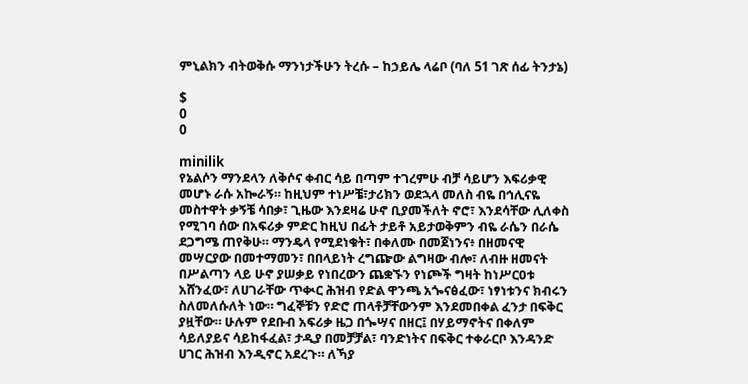ምኒልክን ብትወቅሱ ማንነታችሁን ትረሱ – ከኃይሌ ላሬቦ (ባለ 51 ገጽ ሰፊ ትንታኔ)

$
0
0

minilik
የኔልሶን ማንደላን ለቅሶና ቀብር ሳይ በጣም ተገረምሁ ብቻ ሳይሆን እፍሪቃዊ መሆኑ ራሱ አኰራኝ። ከዚህም ተነሥቼ፣ታሪክን ወደኋላ መለስ ብዬ በኅሊናዬ መስተዋት ቃኝቼ ሳበቃ፣ ጊዜው እንደዛሬ ሁኖ ቢያመችለት ኖሮ፣ እንደሳቸው ሊለቀስ የሚገባ ሰው በአፍሪቃ ምድር ከዚህ በፊት ታይቶ አይታወቅምን ብዬ ራሴን በራሴ ደጋግሜ ጠየቅሁ። ማንዴላ የሚደነቁት፣ በቀለሙ በመጀነንና፥ በዘመናዊ መሣርያው በመተማመን፣ በበላይነት ረግጬው ልግዛው ብሎ፣ ለብዙ ዘመናት በሥልጣን ላይ ሁኖ ያሠቃይ የነበረውን ጨቋኙን የነጮች ግዛት ከነሥርዐቱ አሸንፈው፣ ለሀገራቸው ጥቊር ሕዝብ የድል ዋንጫ አጐናፅፈው፣ ነፃነቱንና ክብሩን ስለመለሱለት ነው። ግፈኞቹን የድሮ ጠላቶቻቸውንም እንደመበቀል ፈንታ በፍቅር ያዟቸው። ሁሉም የደቡብ አፍሪቃ ዜጋ በጐሣና በዘር፤ በሃይማኖትና በቀለም ሳይለያይና ሳይከፋፈል፣ ታዲያ በመቻቻል፣ ባንድነትና በፍቅር ተቀራርቦ እንዳንድ ሀገር ሕዝብ እንዲኖር አደረጉ። ለኻያ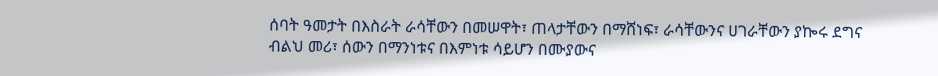ሰባት ዓመታት በእስራት ራሳቸውን በመሠዋት፣ ጠላታቸውን በማሸነፍ፣ ራሳቸውንና ሀገራቸውን ያኰሩ ደግና ብልህ መሪ፣ ሰውን በማንነቱና በእምነቱ ሳይሆን በሙያውና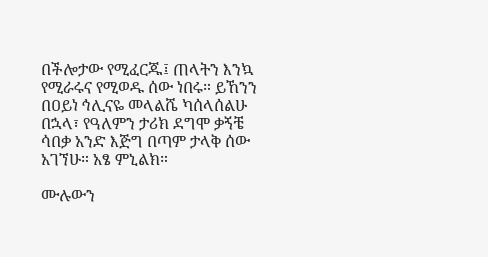በችሎታው የሚፈርጁ፤ ጠላትን እንኳ የሚራሩና የሚወዱ ሰው ነበሩ። ይኸንን በዐይነ ኅሊናዬ መላልሼ ካሰላሰልሁ በኋላ፣ የዓለምን ታሪክ ደግሞ ቃኝቼ ሳበቃ አንድ እጅግ በጣም ታላቅ ሰው አገኘሁ። አፄ ምኒልክ።

ሙሉውን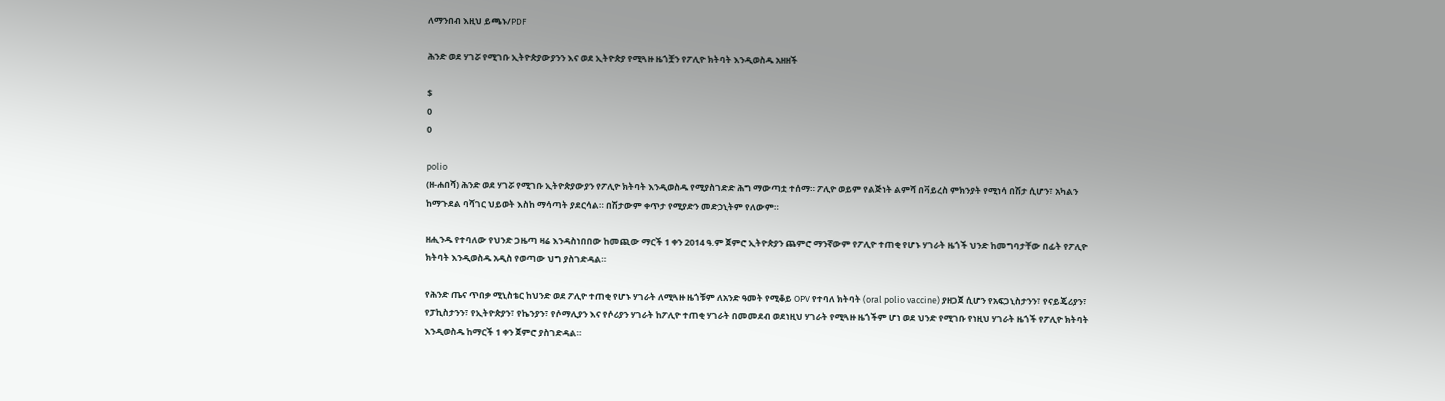ለማንበብ እዚህ ይጫኑ/PDF

ሕንድ ወደ ሃገሯ የሚገቡ ኢትዮጵያውያንን እና ወደ ኢትዮጵያ የሚጓዙ ዜጎቿን የፖሊዮ ክትባት እንዲወስዱ አዘዘች

$
0
0

polio
(ዘ-ሐበሻ) ሕንድ ወደ ሃገሯ የሚገቡ ኢትዮጵያውያን የፖሊዮ ክትባት እንዲወስዱ የሚያስገድድ ሕግ ማውጣቷ ተሰማ። ፖሊዮ ወይም የልጅነት ልምሻ በቫይረስ ምክንያት የሚነሳ በሽታ ሲሆን፣ አካልን ከማጉደል ባሻገር ህይወት እስከ ማሳጣት ያደርሳል። በሽታውም ቀጥታ የሚያድን መድኃኒትም የለውም።

ዘሒንዱ የተባለው የህንድ ጋዜጣ ዛሬ እንዳስነበበው ከመጪው ማርች 1 ቀን 2014 ዓ.ም ጀምሮ ኢትዮጵያን ጨምሮ ማንኛውም የፖሊዮ ተጠቂ የሆኑ ሃገራት ዜጎች ህንድ ከመግባታቸው በፊት የፖሊዮ ክትባት እንዲወስዱ አዲስ የወጣው ህግ ያስገድዳል።

የሕንድ ጤና ጥበቃ ሚኒስቴር ከህንድ ወደ ፖሊዮ ተጠቂ የሆኑ ሃገራት ለሚጓዙ ዜጎቹም ለአንድ ዓመት የሚቆይ OPV የተባለ ክትባት (oral polio vaccine) ያዘጋጀ ሲሆን የአፍጋኒስታንን፣ የናይጄሪያን፣ የፓኪስታንን፣ የኢትዮጵያን፣ የኬንያን፣ የሶማሊያን እና የሶሪያን ሃገራት ከፖሊዮ ተጠቂ ሃገራት በመመደብ ወደነዚህ ሃገራት የሚጓዙ ዜጎችም ሆነ ወደ ህንድ የሚገቡ የነዚህ ሃገራት ዜጎች የፖሊዮ ክትባት እንዲወስዱ ከማርች 1 ቀን ጀምሮ ያስገድዳል።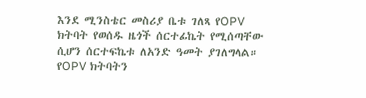እንደ ሚንስቴር መስሪያ ቤቱ ገለጻ የOPV ክትባት የወሰዱ ዜጎች ሰርተፊኬት የሚሰጣቸው ሲሆን ሰርተፍኬቱ ለአንድ ዓመት ያገለግላል። የOPV ክትባትን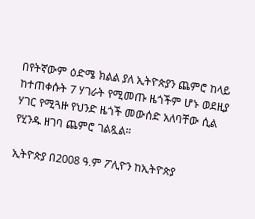በየትኛውም ዕድሜ ክልል ያለ ኢትዮጵያን ጨምሮ ከላይ ከተጠቀሱት 7 ሃገራት የሚመጡ ዜጎችም ሆኑ ወደዚያ ሃገር የሚጓዙ የህንድ ዜጎች መውሰድ አለባቸው ሲል የሂንዱ ዘገባ ጨምሮ ገልጿል።

ኢትዮጵያ በ2008 ዓ.ም ፖሊዮን ከኢትዮጵያ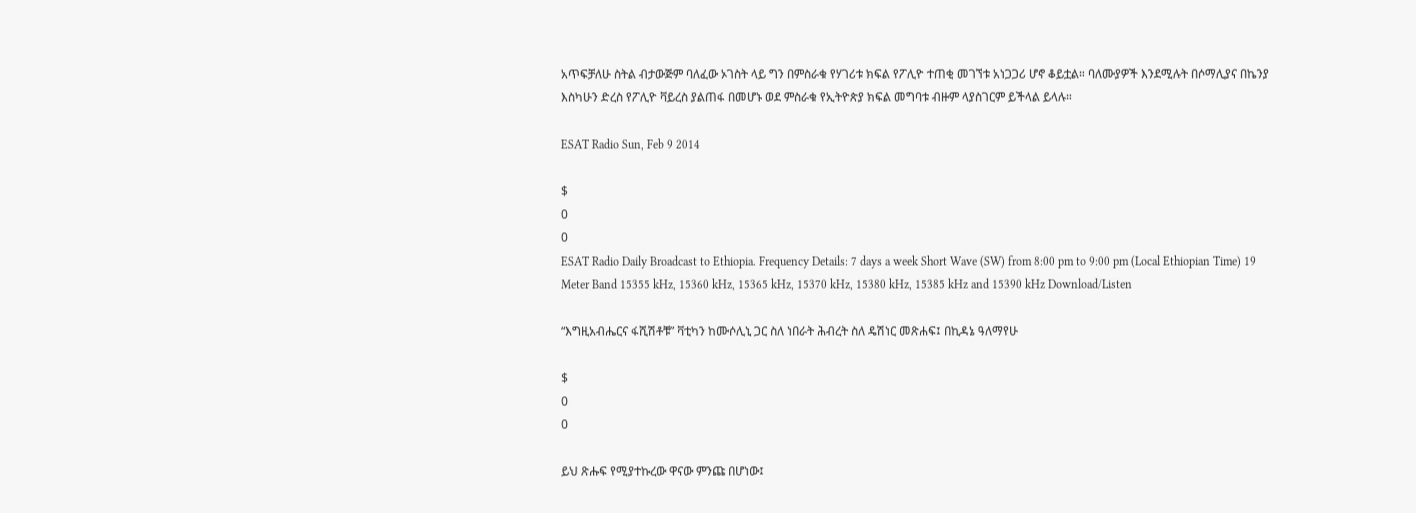አጥፍቻለሁ ስትል ብታውጅም ባለፈው ኦገስት ላይ ግን በምስራቁ የሃገሪቱ ክፍል የፖሊዮ ተጠቂ መገኘቱ አነጋጋሪ ሆኖ ቆይቷል። ባለሙያዎች እንደሚሉት በሶማሊያና በኬንያ እስካሁን ድረስ የፖሊዮ ቫይረስ ያልጠፋ በመሆኑ ወደ ምስራቁ የኢትዮጵያ ክፍል መግባቱ ብዙም ላያስገርም ይችላል ይላሉ።

ESAT Radio Sun, Feb 9 2014

$
0
0
ESAT Radio Daily Broadcast to Ethiopia. Frequency Details: 7 days a week Short Wave (SW) from 8:00 pm to 9:00 pm (Local Ethiopian Time) 19 Meter Band 15355 kHz, 15360 kHz, 15365 kHz, 15370 kHz, 15380 kHz, 15385 kHz and 15390 kHz Download/Listen

“እግዚአብሔርና ፋሺሽቶቹ” ቫቲካን ከሙሶሊኒ ጋር ስለ ነበራት ሕብረት ስለ ዴሽነር መጽሐፍ፤ በኪዳኔ ዓለማየሁ

$
0
0

ይህ ጽሑፍ የሚያተኩረው ዋናው ምንጩ በሆነው፤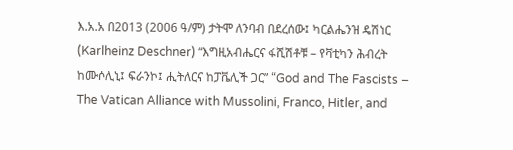እ.አ.አ በ2013 (2006 ዓ/ም) ታትሞ ለንባብ በደረሰው፤ ካርልሔንዝ ዴሽነር (Karlheinz Deschner) “እግዚአብሔርና ፋሺሽቶቹ – የቫቲካን ሕብረት ከሙሶሊኒ፤ ፍራንኮ፤ ሒትለርና ከፓቬሊች ጋር” “God and The Fascists – The Vatican Alliance with Mussolini, Franco, Hitler, and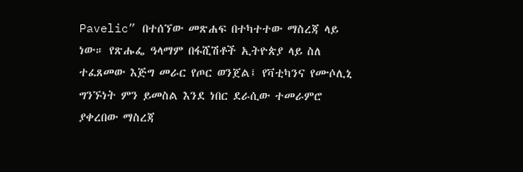Pavelic” በተሰኘው መጽሐፍ በተካተተው ማስረጃ ላይ ነው። የጽሑፌ ዓላማም በፋሺሽቶች ኢትዮጵያ ላይ ስለ ተፈጸመው እጅግ መራር የጦር ወንጀል፤ የቫቲካንና የሙሶሊኒ ግንኙነት ምን ይመስል እንደ ነበር ደራሲው ተመራምሮ ያቀረበው ማስረጃ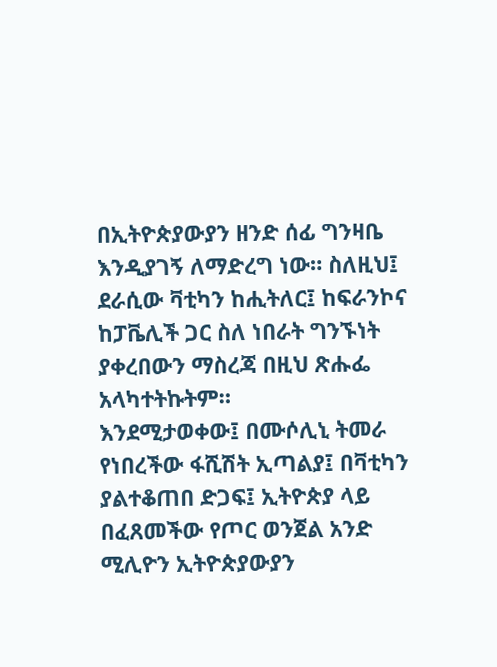በኢትዮጵያውያን ዘንድ ሰፊ ግንዛቤ እንዲያገኝ ለማድረግ ነው። ስለዚህ፤ ደራሲው ቫቲካን ከሒትለር፤ ከፍራንኮና ከፓቬሊች ጋር ስለ ነበራት ግንኙነት ያቀረበውን ማስረጃ በዚህ ጽሑፌ አላካተትኩትም።
እንደሚታወቀው፤ በሙሶሊኒ ትመራ የነበረችው ፋሺሽት ኢጣልያ፤ በቫቲካን ያልተቆጠበ ድጋፍ፤ ኢትዮጵያ ላይ በፈጸመችው የጦር ወንጀል አንድ ሚሊዮን ኢትዮጵያውያን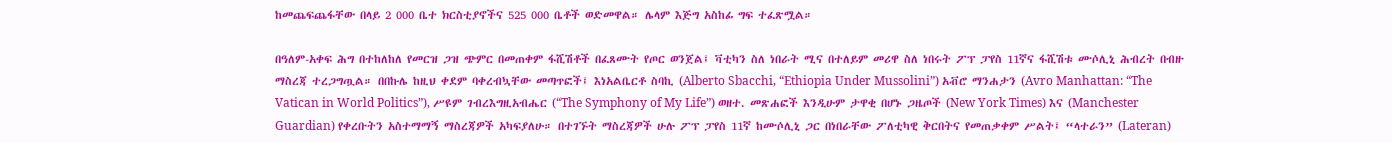ከመጨፍጨፋቸው በላይ 2 000 ቤተ ክርስቲያኖችና 525 000 ቤቶች ወድመዋል። ሌላም እጅግ አስከፊ ግፍ ተፈጽሟል።

በዓለም-አቀፍ ሕግ በተከለከለ የመርዝ ጋዝ ጭምር በመጠቀም ፋሺሽቶች በፈጸሙት የጦር ወንጀል፤ ቫቲካን ስለ ነበራት ሚና በተለይም መሪዋ ስለ ነበሩት ፖፕ ፓየስ 11ኛና ፋሺሽቱ ሙሶሊኒ ሕብረት በብዙ ማስረጃ ተረጋግጧል። በበኩሌ ከዚህ ቀደም ባቀረብኳቸው መጣጥፎች፤ እነአልቤርቶ ስባኪ (Alberto Sbacchi, “Ethiopia Under Mussolini”) አቭሮ ማንሐታን (Avro Manhattan: “The Vatican in World Politics”), ሥዩም ገብረእግዚአብሔር (“The Symphony of My Life”) ወዘተ. መጽሐፎች እንዲሁም ታዋቂ በሆኑ ጋዜጦች (New York Times) እና (Manchester Guardian) የቀረቡትን አስተማማኝ ማስረጃዎች አካፍያለሁ። በተገኙት ማስረጃዎች ሁሉ ፖፕ ፓየስ 11ኛ ከሙሶሊኒ ጋር በነበራቸው ፖለቲካዊ ቅርበትና የመጠቃቀም ሥልት፤ “ላተራን” (Lateran)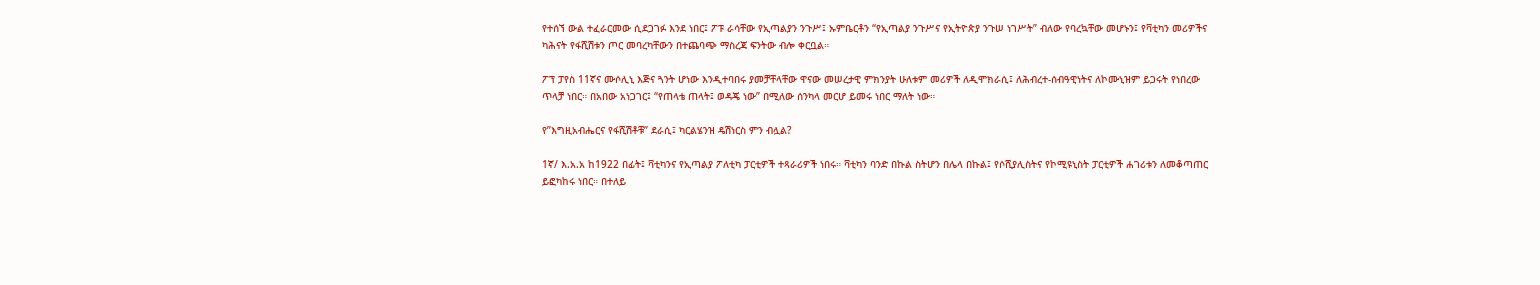የተሰኘ ውል ተፈራርመው ሲደጋገፉ እንደ ነበር፤ ፖፑ ራሳቸው የኢጣልያን ንጉሥ፤ ኡምቤርቶን “የኢጣልያ ንጉሥና የኢትዮጵያ ንጉሠ ነገሥት” ብለው የባረኳቸው መሆኑን፤ የቫቲካን መሪዎችና ካሕናት የፋሺሽቱን ጦር መባረካቸውን በተጨባጭ ማስረጃ ፍንትው ብሎ ቀርቧል።

ፖፕ ፓየስ 11ኛና ሙሶሊኒ እጅና ጓንት ሆነው እንዲተባበሩ ያመቻቸላቸው ዋናው መሠረታዊ ምክንያት ሁለቱም መሪዎች ለዲሞክራሲ፤ ለሕብረተ-ሰብዓዊነትና ለኮሙኒዝም ይጋሩት የነበረው ጥላቻ ነበር። በአበው አነጋገር፤ “የጠላቴ ጠላት፤ ወዳጄ ነው” በሚለው ሰንካላ መርሆ ይመሩ ነበር ማለት ነው።

የ”እግዚአብሔርና የፋሺሽቶቹ” ደራሲ፤ ካርልሄንዝ ዴሽነርስ ምን ብሏል?

1ኛ/ እ.አ.አ ከ1922 በፊት፤ ቫቲካንና የኢጣልያ ፖለቲካ ፓርቲዎች ተጻራሪዎች ነበሩ። ቫቲካን ባንድ በኩል ስትሆን በሌላ በኩል፤ የሶሺያሊስትና የኮሚዩኒስት ፓርቲዎች ሐገሪቱን ለመቆጣጠር ይፎካከሩ ነበር። በተለይ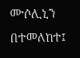ሙሶሊኒን በተመለከተ፤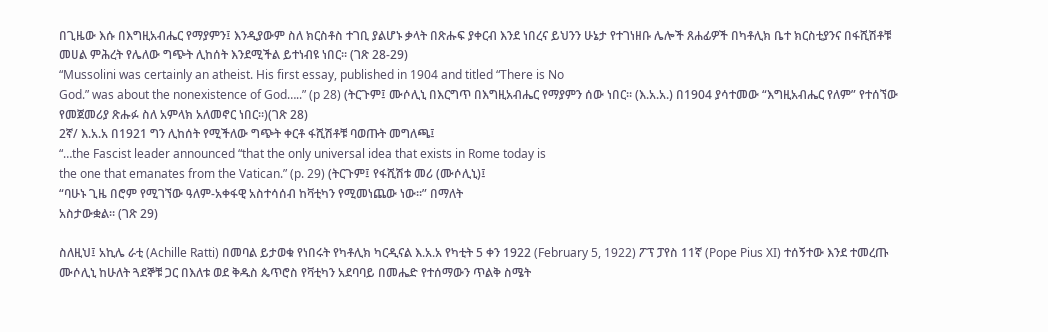በጊዜው እሱ በእግዚአብሔር የማያምን፤ እንዲያውም ስለ ክርስቶስ ተገቢ ያልሆኑ ቃላት በጽሑፍ ያቀርብ እንደ ነበረና ይህንን ሁኔታ የተገነዘቡ ሌሎች ጸሐፊዎች በካቶሊክ ቤተ ክርስቲያንና በፋሺሽቶቹ መሀል ምሕረት የሌለው ግጭት ሊከሰት እንደሚችል ይተነብዩ ነበር። (ገጽ 28-29)
“Mussolini was certainly an atheist. His first essay, published in 1904 and titled “There is No
God.” was about the nonexistence of God…..” (p 28) (ትርጉም፤ ሙሶሊኒ በእርግጥ በእግዚአብሔር የማያምን ሰው ነበር። (እ.አ.አ.) በ1904 ያሳተመው “እግዚአብሔር የለም” የተሰኘው የመጀመሪያ ጽሑፉ ስለ አምላክ አለመኖር ነበር።)(ገጽ 28)
2ኛ/ እ.አ.አ በ1921 ግን ሊከሰት የሚችለው ግጭት ቀርቶ ፋሺሽቶቹ ባወጡት መግለጫ፤
“…the Fascist leader announced “that the only universal idea that exists in Rome today is
the one that emanates from the Vatican.” (p. 29) (ትርጉም፤ የፋሺሽቱ መሪ (ሙሶሊኒ)፤
“ባሁኑ ጊዜ በሮም የሚገኘው ዓለም-አቀፋዊ አስተሳሰብ ከቫቲካን የሚመነጨው ነው።” በማለት
አስታውቋል። (ገጽ 29)

ስለዚህ፤ አኪሌ ራቲ (Achille Ratti) በመባል ይታወቁ የነበሩት የካቶሊክ ካርዲናል እ.አ.አ የካቲት 5 ቀን 1922 (February 5, 1922) ፖፕ ፓየስ 11ኛ (Pope Pius XI) ተሰኝተው እንደ ተመረጡ ሙሶሊኒ ከሁለት ጓደኞቹ ጋር በእለቱ ወደ ቅዱስ ጴጥሮስ የቫቲካን አደባባይ በመሔድ የተሰማውን ጥልቅ ስሜት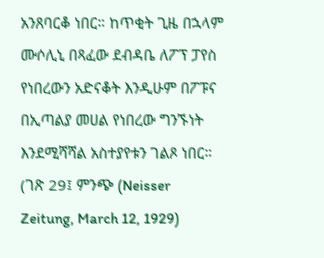አንጸባርቆ ነበር። ከጥቂት ጊዜ በኋላም ሙሶሊኒ በጻፈው ደብዳቤ ለፖፕ ፓየስ የነበረውን አድናቆት እንዲሁም በፖፑና በኢጣልያ መሀል የነበረው ግንኙነት እንደሚሻሻል አስተያየቱን ገልጾ ነበር። (ገጽ 29፤ ምንጭ (Neisser Zeitung, March 12, 1929)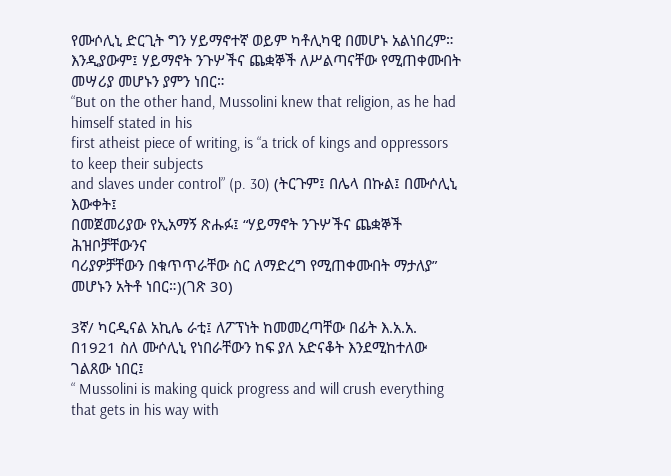የሙሶሊኒ ድርጊት ግን ሃይማኖተኛ ወይም ካቶሊካዊ በመሆኑ አልነበረም። እንዲያውም፤ ሃይማኖት ንጉሦችና ጨቋኞች ለሥልጣናቸው የሚጠቀሙበት መሣሪያ መሆኑን ያምን ነበር።
“But on the other hand, Mussolini knew that religion, as he had himself stated in his
first atheist piece of writing, is “a trick of kings and oppressors to keep their subjects
and slaves under control” (p. 30) (ትርጉም፤ በሌላ በኩል፤ በሙሶሊኒ እውቀት፤
በመጀመሪያው የኢአማኝ ጽሑፉ፤ “ሃይማኖት ንጉሦችና ጨቋኞች ሕዝቦቻቸውንና
ባሪያዎቻቸውን በቁጥጥራቸው ስር ለማድረግ የሚጠቀሙበት ማታለያ” መሆኑን አትቶ ነበር።)(ገጽ 30)

3ኛ/ ካርዲናል አኪሌ ራቲ፤ ለፖፕነት ከመመረጣቸው በፊት እ.አ.አ. በ1921 ስለ ሙሶሊኒ የነበራቸውን ከፍ ያለ አድናቆት እንደሚከተለው ገልጸው ነበር፤
“ Mussolini is making quick progress and will crush everything that gets in his way with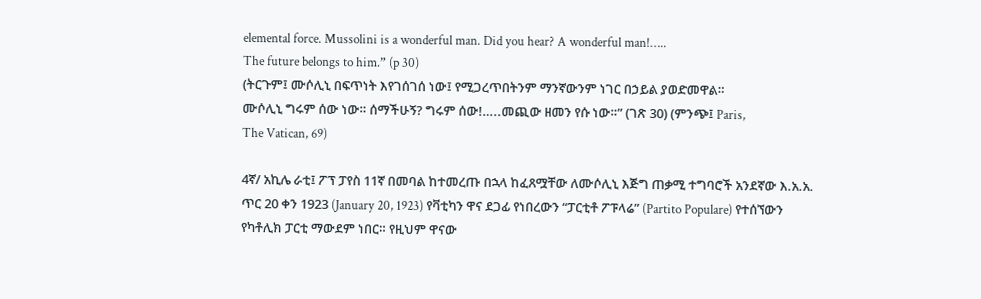elemental force. Mussolini is a wonderful man. Did you hear? A wonderful man!…..
The future belongs to him.” (p 30)
(ትርጉም፤ ሙሶሊኒ በፍጥነት እየገሰገሰ ነው፤ የሚጋረጥበትንም ማንኛውንም ነገር በኃይል ያወድመዋል።
ሙሶሊኒ ግሩም ሰው ነው። ሰማችሁኝ? ግሩም ሰው!…..መጪው ዘመን የሱ ነው።” (ገጽ 30) (ምንጭ፤ Paris,
The Vatican, 69)

4ኛ/ አኪሌ ራቲ፤ ፖፕ ፓየስ 11ኛ በመባል ከተመረጡ በኋላ ከፈጸሟቸው ለሙሶሊኒ እጅግ ጠቃሚ ተግባሮች አንደኛው እ.አ.አ. ጥር 20 ቀን 1923 (January 20, 1923) የቫቲካን ዋና ደጋፊ የነበረውን “ፓርቲቶ ፖፑላሬ” (Partito Populare) የተሰኘውን የካቶሊክ ፓርቲ ማውደም ነበር። የዚህም ዋናው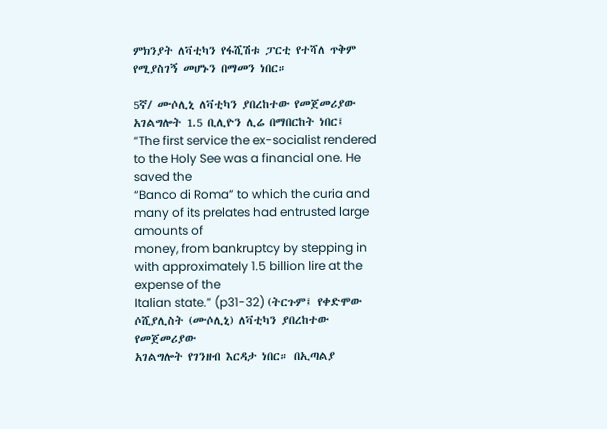ምክንያት ለቫቲካን የፋሺሽቱ ፓርቲ የተሻለ ጥቅም የሚያስገኝ መሆኑን በማመን ነበር።

5ኛ/ ሙሶሊኒ ለቫቲካን ያበረከተው የመጀመሪያው አገልግሎት 1.5 ቢሊዮን ሊሬ በማበርከት ነበር፤
“The first service the ex-socialist rendered to the Holy See was a financial one. He saved the
“Banco di Roma” to which the curia and many of its prelates had entrusted large amounts of
money, from bankruptcy by stepping in with approximately 1.5 billion lire at the expense of the
Italian state.” (p31-32) (ትርጉም፤ የቀድሞው ሶሺያሊስት (ሙሶሊኒ) ለቫቲካን ያበረከተው የመጀመሪያው
አገልግሎት የገንዘብ እርዳታ ነበር። በኢጣልያ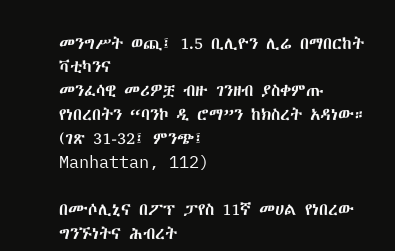መንግሥት ወጪ፤ 1.5 ቢሊዮን ሊሬ በማበርከት ቫቲካንና
መንፈሳዊ መሪዎቿ ብዙ ገንዘብ ያስቀምጡ የነበረበትን “ባንኮ ዲ ሮማ”ን ከክስረት አዳነው። (ገጽ 31-32፤ ምንጭ፤
Manhattan, 112)

በሙሶሊኒና በፖፕ ፓየስ 11ኛ መሀል የነበረው ግንኙነትና ሕብረት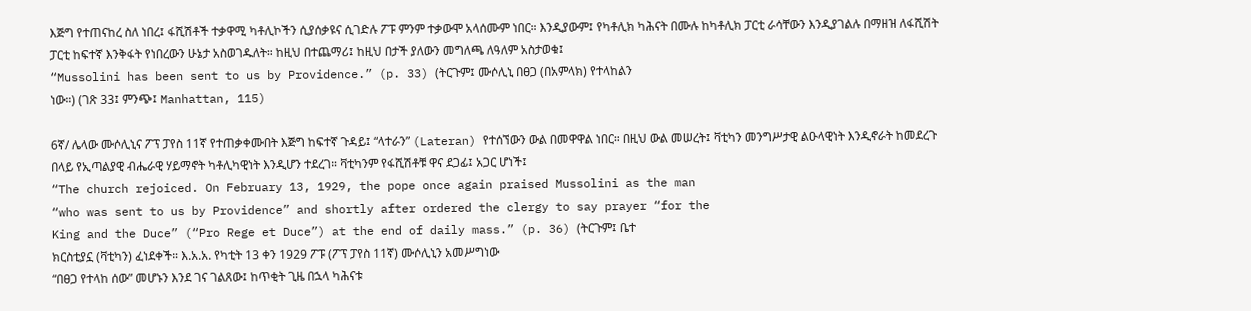እጅግ የተጠናከረ ስለ ነበረ፤ ፋሺሽቶች ተቃዋሚ ካቶሊኮችን ሲያሰቃዩና ሲገድሉ ፖፑ ምንም ተቃውሞ አላሰሙም ነበር። እንዲያውም፤ የካቶሊክ ካሕናት በሙሉ ከካቶሊክ ፓርቲ ራሳቸውን እንዲያገልሉ በማዘዝ ለፋሺሽት ፓርቲ ከፍተኛ እንቅፋት የነበረውን ሁኔታ አስወገዱለት። ከዚህ በተጨማሪ፤ ከዚህ በታች ያለውን መግለጫ ለዓለም አስታወቁ፤
“Mussolini has been sent to us by Providence.” (p. 33) (ትርጉም፤ ሙሶሊኒ በፀጋ (በአምላክ) የተላከልን
ነው።) (ገጽ 33፤ ምንጭ፤ Manhattan, 115)

6ኛ/ ሌላው ሙሶሊኒና ፖፕ ፓየስ 11ኛ የተጠቃቀሙበት እጅግ ከፍተኛ ጉዳይ፤ “ላተራን” (Lateran) የተሰኘውን ውል በመዋዋል ነበር። በዚህ ውል መሠረት፤ ቫቲካን መንግሥታዊ ልዑላዊነት እንዲኖራት ከመደረጉ በላይ የኢጣልያዊ ብሔራዊ ሃይማኖት ካቶሊካዊነት እንዲሆን ተደረገ። ቫቲካንም የፋሺሽቶቹ ዋና ደጋፊ፤ አጋር ሆነች፤
“The church rejoiced. On February 13, 1929, the pope once again praised Mussolini as the man
“who was sent to us by Providence” and shortly after ordered the clergy to say prayer “for the
King and the Duce” (“Pro Rege et Duce”) at the end of daily mass.” (p. 36) (ትርጉም፤ ቤተ
ክርስቲያኗ (ቫቲካን) ፈነደቀች። እ.አ.አ. የካቲት 13 ቀን 1929 ፖፑ (ፖፕ ፓየስ 11ኛ) ሙሶሊኒን አመሥግነው
“በፀጋ የተላከ ሰው” መሆኑን እንደ ገና ገልጸው፤ ከጥቂት ጊዜ በኋላ ካሕናቱ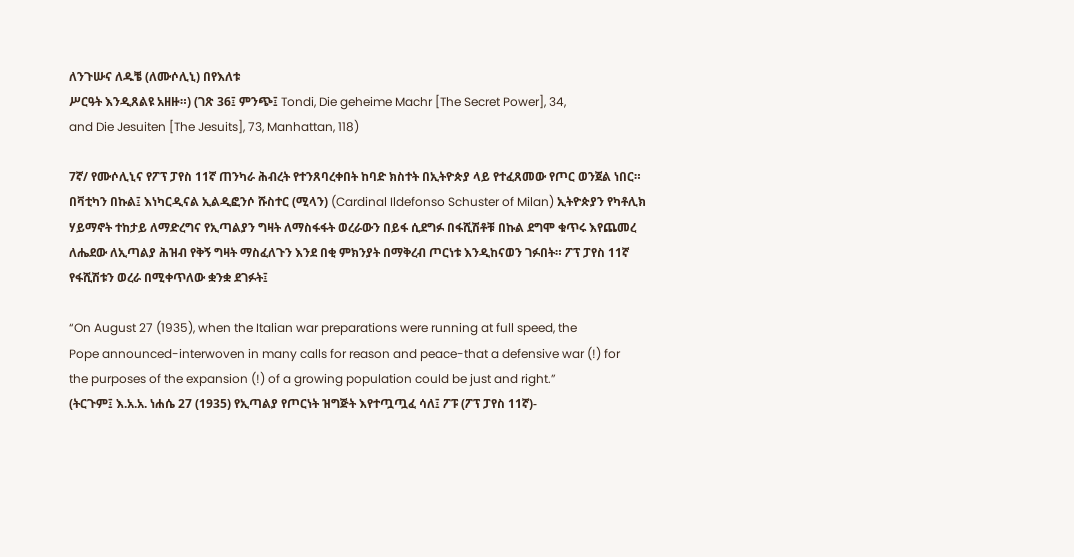ለንጉሡና ለዱቼ (ለሙሶሊኒ) በየእለቱ
ሥርዓት እንዲጸልዩ አዘዙ።) (ገጽ 36፤ ምንጭ፤ Tondi, Die geheime Machr [The Secret Power], 34,
and Die Jesuiten [The Jesuits], 73, Manhattan, 118)

7ኛ/ የሙሶሊኒና የፖፕ ፓየስ 11ኛ ጠንካራ ሕብረት የተንጸባረቀበት ከባድ ክስተት በኢትዮጵያ ላይ የተፈጸመው የጦር ወንጀል ነበር። በቫቲካን በኩል፤ እነካርዲናል ኢልዲፎንሶ ሹስተር (ሚላን) (Cardinal Ildefonso Schuster of Milan) ኢትዮጵያን የካቶሊክ ሃይማኖት ተከታይ ለማድረግና የኢጣልያን ግዛት ለማስፋፋት ወረራውን በይፋ ሲደግፉ በፋሺሽቶቹ በኩል ደግሞ ቁጥሩ እየጨመረ ለሔደው ለኢጣልያ ሕዝብ የቅኝ ግዛት ማስፈለጉን እንደ በቂ ምክንያት በማቅረብ ጦርነቱ እንዲከናወን ገፉበት። ፖፕ ፓየስ 11ኛ የፋሺሽቱን ወረራ በሚቀጥለው ቋንቋ ደገፉት፤

“On August 27 (1935), when the Italian war preparations were running at full speed, the
Pope announced-interwoven in many calls for reason and peace-that a defensive war (!) for
the purposes of the expansion (!) of a growing population could be just and right.”
(ትርጉም፤ እ.አ.አ. ነሐሴ 27 (1935) የኢጣልያ የጦርነት ዝግጅት እየተጧጧፈ ሳለ፤ ፖፑ (ፖፕ ፓየስ 11ኛ)-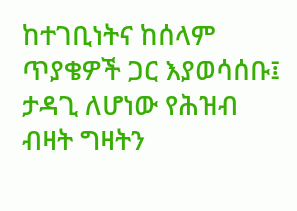ከተገቢነትና ከሰላም ጥያቄዎች ጋር እያወሳሰቡ፤ ታዳጊ ለሆነው የሕዝብ ብዛት ግዛትን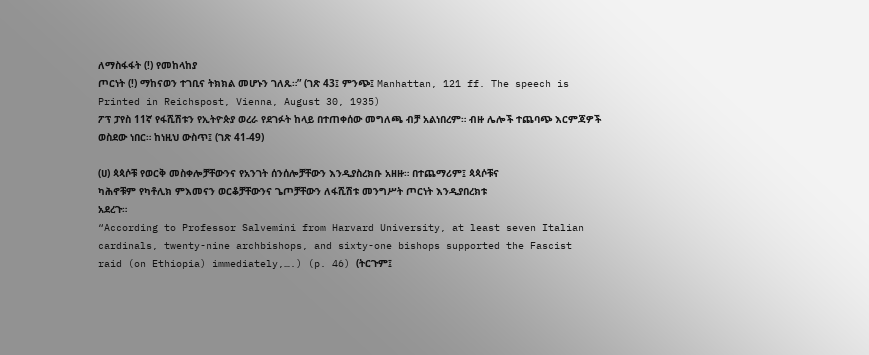ለማስፋፋት (!) የመከላከያ
ጦርነት (!) ማከናወን ተገቢና ትክክል መሆኑን ገለጹ።” (ገጽ 43፤ ምንጭ፤ Manhattan, 121 ff. The speech is
Printed in Reichspost, Vienna, August 30, 1935)
ፖፕ ፓየስ 11ኛ የፋሺሽቱን የኢትዮጵያ ወረራ የደገፉት ከላይ በተጠቀሰው መግለጫ ብቻ አልነበረም። ብዙ ሌሎች ተጨባጭ እርምጃዎች ወስደው ነበር። ከነዚህ ውስጥ፤ (ገጽ 41-49)

(ሀ) ጳጳሶቹ የወርቅ መስቀሎቻቸውንና የአንገት ሰንሰሎቻቸውን እንዲያስረክቡ አዘዙ። በተጨማሪም፤ ጳጳሶቹና
ካሕኖቹም የካቶሊክ ምእመናን ወርቆቻቸውንና ጌጦቻቸውን ለፋሺሽቱ መንግሥት ጦርነት እንዲያበረክቱ
አደረጉ።
“According to Professor Salvemini from Harvard University, at least seven Italian
cardinals, twenty-nine archbishops, and sixty-one bishops supported the Fascist
raid (on Ethiopia) immediately,….) (p. 46) (ትርጉም፤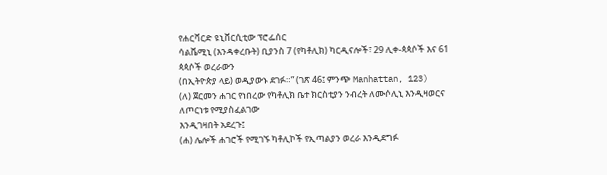የሐርቫርድ ዩኒቨርሲቲው ፕሮፌሰር
ሳልቬሚኒ (እንዳቀረቡት) ቢያንስ 7 (የካቶሊክ) ካርዲናሎች፣ 29 ሊቀ-ጳጳሶች እና 61 ጳጳሶች ወረራውን
(በኢትዮጵያ ላይ) ወዲያውኑ ደገፉ።” (ገጽ 46፤ ምንጭ Manhattan, 123)
(ለ) ጀርመን ሐገር የነበረው የካቶሊክ ቤተ ክርስቲያን ንብረት ለሙሶሊኒ እንዲዛወርና ለጦርነቱ የሚያስፈልገው
እንዲገዛበት አደረጉ፤
(ሐ) ሌሎች ሐገሮች የሚገኙ ካቶሊኮች የኢጣልያን ወረራ እንዲደግፉ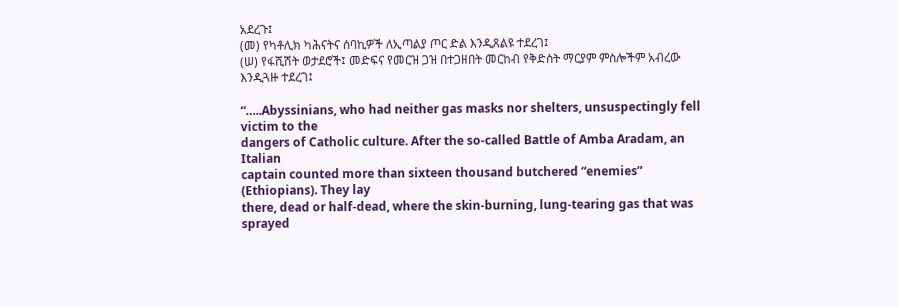አደረጉ፤
(መ) የካቶሊክ ካሕናትና ሰባኪዎች ለኢጣልያ ጦር ድል እንዲጸልዩ ተደረገ፤
(ሠ) የፋሺሽት ወታደሮች፤ መድፍና የመርዝ ጋዝ በተጋዘበት መርከብ የቅድስት ማርያም ምስሎችም አብረው
እንዲጓዙ ተደረገ፤

“…..Abyssinians, who had neither gas masks nor shelters, unsuspectingly fell victim to the
dangers of Catholic culture. After the so-called Battle of Amba Aradam, an Italian
captain counted more than sixteen thousand butchered “enemies” (Ethiopians). They lay
there, dead or half-dead, where the skin-burning, lung-tearing gas that was sprayed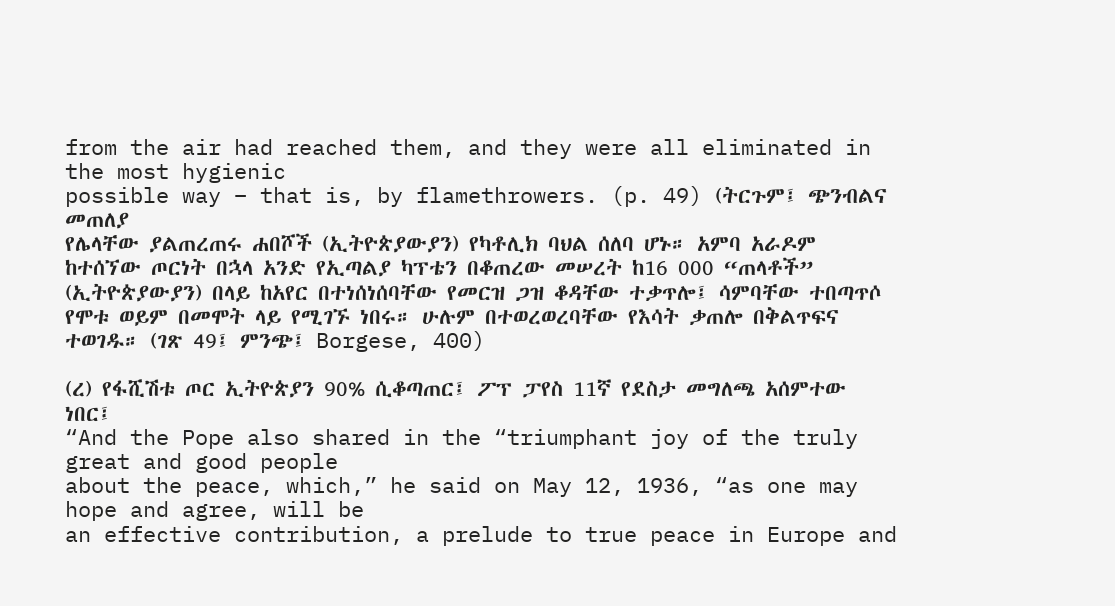from the air had reached them, and they were all eliminated in the most hygienic
possible way – that is, by flamethrowers. (p. 49) (ትርጉም፤ ጭንብልና መጠለያ
የሌላቸው ያልጠረጠሩ ሐበሾች (ኢትዮጵያውያን) የካቶሊክ ባህል ሰለባ ሆኑ። አምባ አራዶም
ከተሰኘው ጦርነት በኋላ አንድ የኢጣልያ ካፕቴን በቆጠረው መሠረት ከ16 000 “ጠላቶች”
(ኢትዮጵያውያን) በላይ ከአየር በተነሰነሰባቸው የመርዝ ጋዝ ቆዳቸው ተቃጥሎ፤ ሳምባቸው ተበጣጥሶ
የሞቱ ወይም በመሞት ላይ የሚገኙ ነበሩ። ሁሉም በተወረወረባቸው የእሳት ቃጠሎ በቅልጥፍና
ተወገዱ። (ገጽ 49፤ ምንጭ፤ Borgese, 400)

(ረ) የፋሺሽቱ ጦር ኢትዮጵያን 90% ሲቆጣጠር፤ ፖፕ ፓየስ 11ኛ የደስታ መግለጫ አሰምተው ነበር፤
“And the Pope also shared in the “triumphant joy of the truly great and good people
about the peace, which,” he said on May 12, 1936, “as one may hope and agree, will be
an effective contribution, a prelude to true peace in Europe and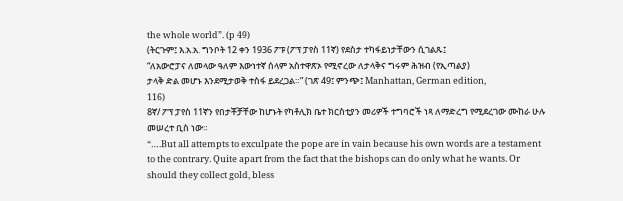the whole world”. (p 49)
(ትርጉም፤ እ.አ.አ. ግንቦት 12 ቀን 1936 ፖፑ (ፖፕ ፓየስ 11ኛ) የደስታ ተካፋይነታቸውን ሲገልጹ፤
“ለአውሮፓና ለመላው ዓለም እውነተኛ ሰላም አስተዋጽኦ የሚኖረው ለታላቅና ግሩም ሕዝብ (የኢጣልያ)
ታላቅ ድል መሆኑ እንደሚታወቅ ተስፋ ይደረጋል።” (ገጽ 49፤ ምንጭ፤ Manhattan, German edition,
116)
8ኛ/ ፖፕ ፓየስ 11ኛን የበታቾቻቸው ከሆኑት የካቶሊክ ቤተ ክርስቲያን መሪዎች ተግባሮች ነጻ ለማድረግ የሚደረገው ሙከራ ሁሉ መሠረተ ቢስ ነው።
“….But all attempts to exculpate the pope are in vain because his own words are a testament
to the contrary. Quite apart from the fact that the bishops can do only what he wants. Or
should they collect gold, bless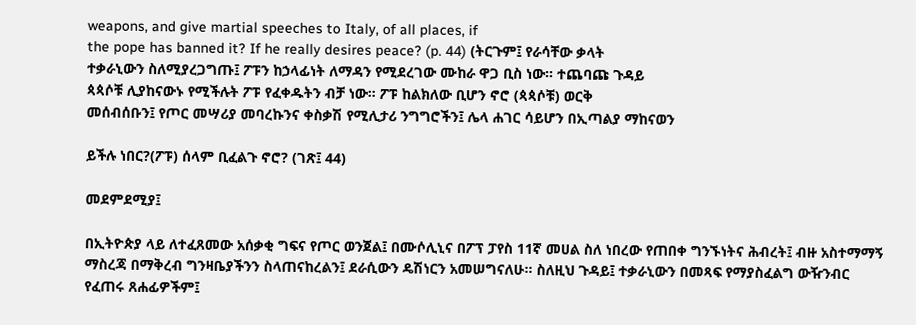weapons, and give martial speeches to Italy, of all places, if
the pope has banned it? If he really desires peace? (p. 44) (ትርጉም፤ የራሳቸው ቃላት
ተቃራኒውን ስለሚያረጋግጡ፤ ፖፑን ከኃላፊነት ለማዳን የሚደረገው ሙከራ ዋጋ ቢስ ነው። ተጨባጩ ጉዳይ
ጳጳሶቹ ሊያከናውኑ የሚችሉት ፖፑ የፈቀዱትን ብቻ ነው። ፖፑ ከልክለው ቢሆን ኖሮ (ጳጳሶቹ) ወርቅ
መሰብሰቡን፤ የጦር መሣሪያ መባረኩንና ቀስቃሽ የሚሊታሪ ንግግሮችን፤ ሌላ ሐገር ሳይሆን በኢጣልያ ማከናወን

ይችሉ ነበር?(ፖፑ) ሰላም ቢፈልጉ ኖሮ? (ገጽ፤ 44)

መደምደሚያ፤

በኢትዮጵያ ላይ ለተፈጸመው አሰቃቂ ግፍና የጦር ወንጀል፤ በሙሶሊኒና በፖፕ ፓየስ 11ኛ መሀል ስለ ነበረው የጠበቀ ግንኙነትና ሕብረት፤ ብዙ አስተማማኝ ማስረጃ በማቅረብ ግንዛቤያችንን ስላጠናከረልን፤ ደራሲውን ዴሽነርን አመሠግናለሁ። ስለዚህ ጉዳይ፤ ተቃራኒውን በመጻፍ የማያስፈልግ ውዥንብር የፈጠሩ ጸሐፊዎችም፤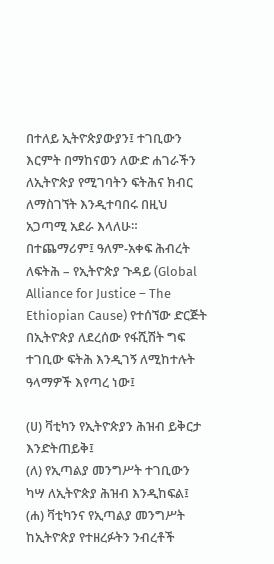በተለይ ኢትዮጵያውያን፤ ተገቢውን እርምት በማከናወን ለውድ ሐገራችን ለኢትዮጵያ የሚገባትን ፍትሕና ክብር ለማስገኘት እንዲተባበሩ በዚህ አጋጣሚ አደራ እላለሁ።
በተጨማሪም፤ ዓለም-አቀፍ ሕብረት ለፍትሕ – የኢትዮጵያ ጉዳይ (Global Alliance for Justice – The Ethiopian Cause) የተሰኘው ድርጅት በኢትዮጵያ ለደረሰው የፋሺሽት ግፍ ተገቢው ፍትሕ እንዲገኝ ለሚከተሉት ዓላማዎች እየጣረ ነው፤

(ሀ) ቫቲካን የኢትዮጵያን ሕዝብ ይቅርታ እንድትጠይቅ፤
(ለ) የኢጣልያ መንግሥት ተገቢውን ካሣ ለኢትዮጵያ ሕዝብ እንዲከፍል፤
(ሐ) ቫቲካንና የኢጣልያ መንግሥት ከኢትዮጵያ የተዘረፉትን ንብረቶች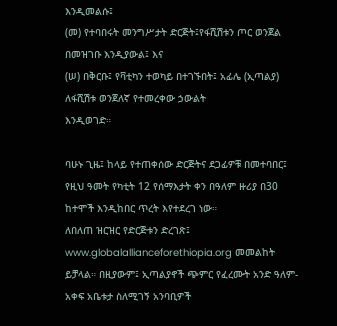እንዲመልሱ፤
(መ) የተባበሩት መንግሥታት ድርጅት፤የፋሺሽቱን ጦር ወንጀል በመዝገቡ እንዲያውል፤ እና
(ሠ) በቅርቡ፤ የቫቲካን ተወካይ በተገኙበት፤ አፊሌ (ኢጣልያ) ለፋሺሽቱ ወንጀለኛ የተመረቀው ኃውልት
እንዲወገድ።

ባሁኑ ጊዜ፤ ከላይ የተጠቀሰው ድርጅትና ደጋፊዎቹ በመተባበር፤ የዚህ ዓመት የካቲት 12 የሰማእታት ቀን በዓለም ዙሪያ በ30 ከተሞች እንዲከበር ጥረት እየተደረገ ነው።
ለበለጠ ዝርዝር የድርጅቱን ድረገጽ፤ www.globalallianceforethiopia.org መመልከት ይቻላል። በዚያውም፤ ኢጣልያኖች ጭምር የፈረሙት አንድ ዓለም-አቀፍ አቤቱታ ስለሚገኝ አንባቢዎች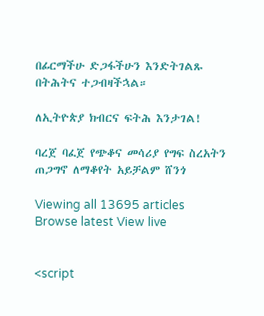በፊርማችሁ ድጋፋችሁን እንድትገልጹ በትሕትና ተጋብዛችኋል።

ለኢትዮጵያ ክብርና ፍትሕ እንታገል!

ባረጀ ባፈጀ የጭቆና መሳሪያ የግፍ ስረአትን ጠጋግኖ ለማቆየት አይቻልም ሸንጎ

Viewing all 13695 articles
Browse latest View live


<script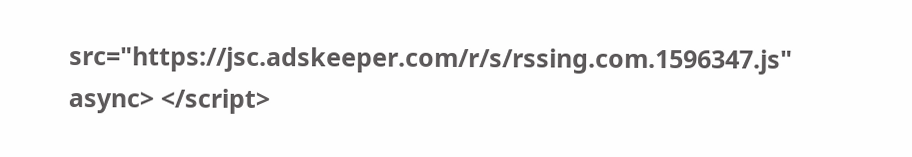src="https://jsc.adskeeper.com/r/s/rssing.com.1596347.js" async> </script>